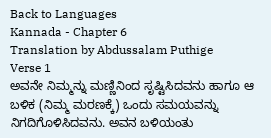Back to Languages
Kannada - Chapter 6
Translation by Abdussalam Puthige
Verse 1
ಅವನೇ ನಿಮ್ಮನ್ನು ಮಣ್ಣಿನಿಂದ ಸೃಷ್ಟಿಸಿದವನು ಹಾಗೂ ಆ ಬಳಿಕ (ನಿಮ್ಮ ಮರಣಕ್ಕೆ) ಒಂದು ಸಮಯವನ್ನು ನಿಗದಿಗೊಳಿಸಿದವನು. ಅವನ ಬಳಿಯಂತು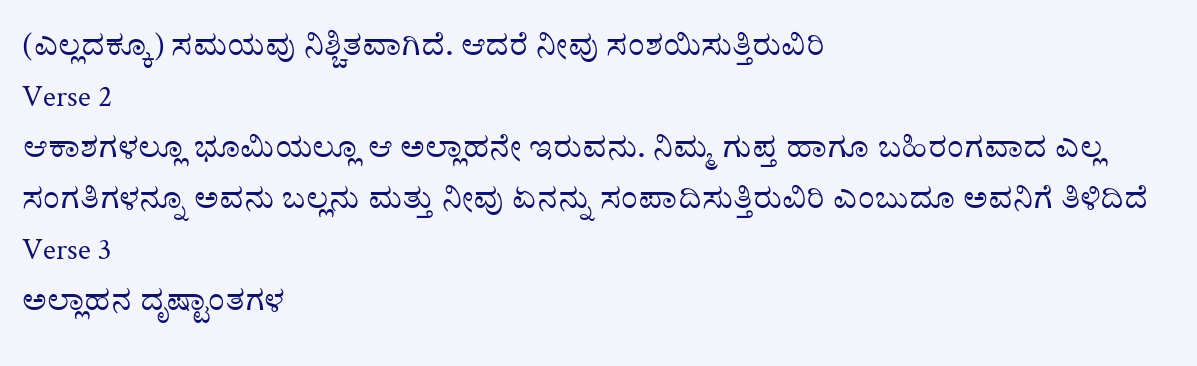(ಎಲ್ಲದಕ್ಕೂ) ಸಮಯವು ನಿಶ್ಚಿತವಾಗಿದೆ. ಆದರೆ ನೀವು ಸಂಶಯಿಸುತ್ತಿರುವಿರಿ
Verse 2
ಆಕಾಶಗಳಲ್ಲೂ ಭೂಮಿಯಲ್ಲೂ ಆ ಅಲ್ಲಾಹನೇ ಇರುವನು. ನಿಮ್ಮ ಗುಪ್ತ ಹಾಗೂ ಬಹಿರಂಗವಾದ ಎಲ್ಲ ಸಂಗತಿಗಳನ್ನೂ ಅವನು ಬಲ್ಲನು ಮತ್ತು ನೀವು ಏನನ್ನು ಸಂಪಾದಿಸುತ್ತಿರುವಿರಿ ಎಂಬುದೂ ಅವನಿಗೆ ತಿಳಿದಿದೆ
Verse 3
ಅಲ್ಲಾಹನ ದೃಷ್ಟಾಂತಗಳ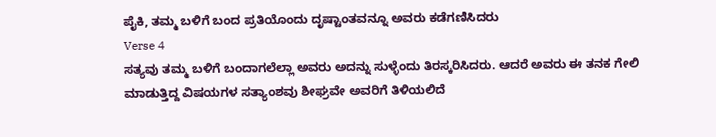ಪೈಕಿ, ತಮ್ಮ ಬಳಿಗೆ ಬಂದ ಪ್ರತಿಯೊಂದು ದೃಷ್ಟಾಂತವನ್ನೂ ಅವರು ಕಡೆಗಣಿಸಿದರು
Verse 4
ಸತ್ಯವು ತಮ್ಮ ಬಳಿಗೆ ಬಂದಾಗಲೆಲ್ಲಾ ಅವರು ಅದನ್ನು ಸುಳ್ಳೆಂದು ತಿರಸ್ಕರಿಸಿದರು. ಆದರೆ ಅವರು ಈ ತನಕ ಗೇಲಿ ಮಾಡುತ್ತಿದ್ದ ವಿಷಯಗಳ ಸತ್ಯಾಂಶವು ಶೀಘ್ರವೇ ಅವರಿಗೆ ತಿಳಿಯಲಿದೆ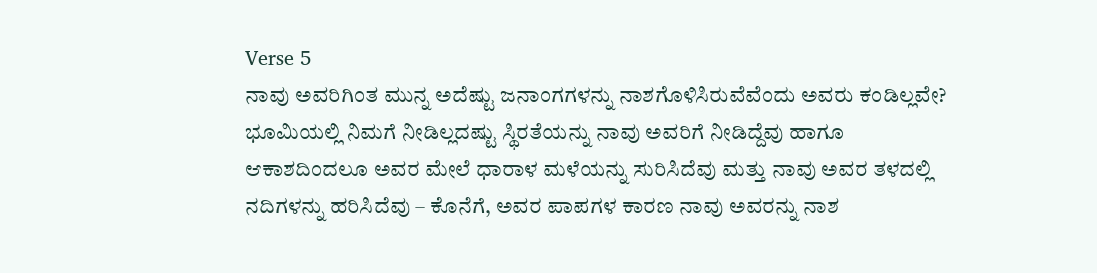Verse 5
ನಾವು ಅವರಿಗಿಂತ ಮುನ್ನ ಅದೆಷ್ಟು ಜನಾಂಗಗಳನ್ನು ನಾಶಗೊಳಿಸಿರುವೆವೆಂದು ಅವರು ಕಂಡಿಲ್ಲವೇ? ಭೂಮಿಯಲ್ಲಿ ನಿಮಗೆ ನೀಡಿಲ್ಲದಷ್ಟು ಸ್ಥಿರತೆಯನ್ನು ನಾವು ಅವರಿಗೆ ನೀಡಿದ್ದೆವು ಹಾಗೂ ಆಕಾಶದಿಂದಲೂ ಅವರ ಮೇಲೆ ಧಾರಾಳ ಮಳೆಯನ್ನು ಸುರಿಸಿದೆವು ಮತ್ತು ನಾವು ಅವರ ತಳದಲ್ಲಿ ನದಿಗಳನ್ನು ಹರಿಸಿದೆವು – ಕೊನೆಗೆ, ಅವರ ಪಾಪಗಳ ಕಾರಣ ನಾವು ಅವರನ್ನು ನಾಶ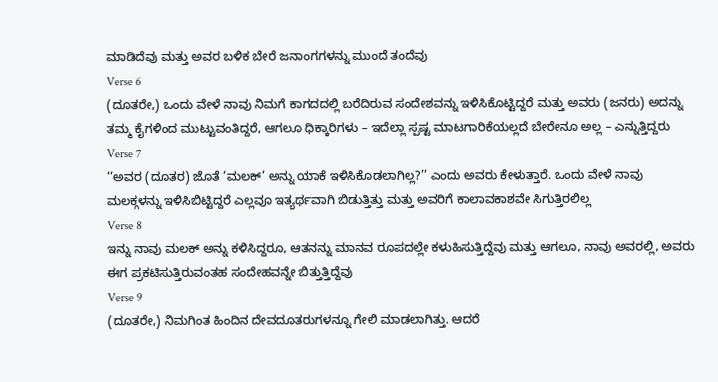ಮಾಡಿದೆವು ಮತ್ತು ಅವರ ಬಳಿಕ ಬೇರೆ ಜನಾಂಗಗಳನ್ನು ಮುಂದೆ ತಂದೆವು
Verse 6
(ದೂತರೇ,) ಒಂದು ವೇಳೆ ನಾವು ನಿಮಗೆ ಕಾಗದದಲ್ಲಿ ಬರೆದಿರುವ ಸಂದೇಶವನ್ನು ಇಳಿಸಿಕೊಟ್ಟಿದ್ದರೆ ಮತ್ತು ಅವರು (ಜನರು) ಅದನ್ನು ತಮ್ಮ ಕೈಗಳಿಂದ ಮುಟ್ಟುವಂತಿದ್ದರೆ, ಆಗಲೂ ಧಿಕ್ಕಾರಿಗಳು – ಇದೆಲ್ಲಾ ಸ್ಪಷ್ಟ ಮಾಟಗಾರಿಕೆಯಲ್ಲದೆ ಬೇರೇನೂ ಅಲ್ಲ – ಎನ್ನುತ್ತಿದ್ದರು
Verse 7
‘‘ಅವರ (ದೂತರ) ಜೊತೆ ‘ಮಲಕ್’ ಅನ್ನು ಯಾಕೆ ಇಳಿಸಿಕೊಡಲಾಗಿಲ್ಲ?’’ ಎಂದು ಅವರು ಕೇಳುತ್ತಾರೆ. ಒಂದು ವೇಳೆ ನಾವು ಮಲಕ್ಗಳನ್ನು ಇಳಿಸಿಬಿಟ್ಟಿದ್ದರೆ ಎಲ್ಲವೂ ಇತ್ಯರ್ಥವಾಗಿ ಬಿಡುತ್ತಿತ್ತು ಮತ್ತು ಅವರಿಗೆ ಕಾಲಾವಕಾಶವೇ ಸಿಗುತ್ತಿರಲಿಲ್ಲ
Verse 8
ಇನ್ನು ನಾವು ಮಲಕ್ ಅನ್ನು ಕಳಿಸಿದ್ದರೂ, ಆತನನ್ನು ಮಾನವ ರೂಪದಲ್ಲೇ ಕಳುಹಿಸುತ್ತಿದ್ದೆವು ಮತ್ತು ಆಗಲೂ, ನಾವು ಅವರಲ್ಲಿ, ಅವರು ಈಗ ಪ್ರಕಟಿಸುತ್ತಿರುವಂತಹ ಸಂದೇಹವನ್ನೇ ಬಿತ್ತುತ್ತಿದ್ದೆವು
Verse 9
(ದೂತರೇ,) ನಿಮಗಿಂತ ಹಿಂದಿನ ದೇವದೂತರುಗಳನ್ನೂ ಗೇಲಿ ಮಾಡಲಾಗಿತ್ತು. ಆದರೆ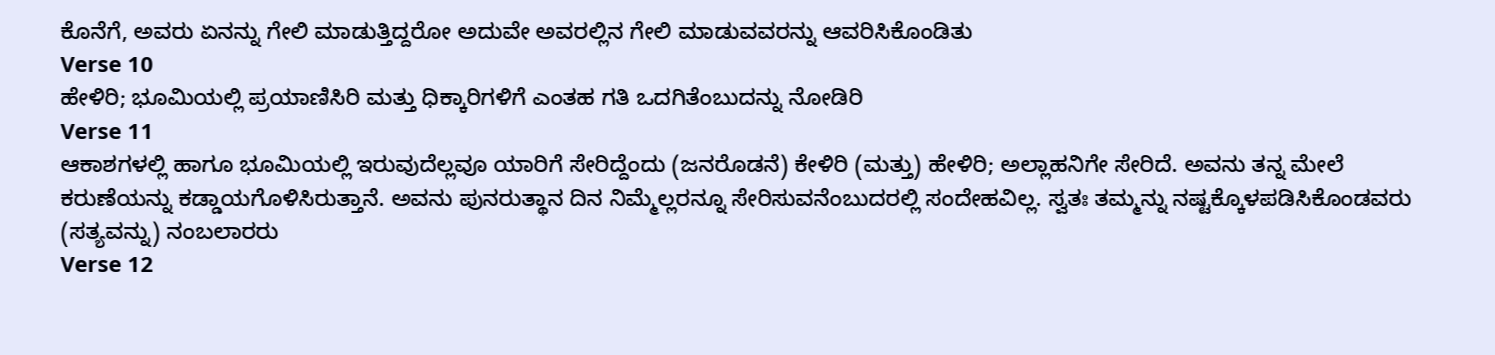ಕೊನೆಗೆ, ಅವರು ಏನನ್ನು ಗೇಲಿ ಮಾಡುತ್ತಿದ್ದರೋ ಅದುವೇ ಅವರಲ್ಲಿನ ಗೇಲಿ ಮಾಡುವವರನ್ನು ಆವರಿಸಿಕೊಂಡಿತು
Verse 10
ಹೇಳಿರಿ; ಭೂಮಿಯಲ್ಲಿ ಪ್ರಯಾಣಿಸಿರಿ ಮತ್ತು ಧಿಕ್ಕಾರಿಗಳಿಗೆ ಎಂತಹ ಗತಿ ಒದಗಿತೆಂಬುದನ್ನು ನೋಡಿರಿ
Verse 11
ಆಕಾಶಗಳಲ್ಲಿ ಹಾಗೂ ಭೂಮಿಯಲ್ಲಿ ಇರುವುದೆಲ್ಲವೂ ಯಾರಿಗೆ ಸೇರಿದ್ದೆಂದು (ಜನರೊಡನೆ) ಕೇಳಿರಿ (ಮತ್ತು) ಹೇಳಿರಿ; ಅಲ್ಲಾಹನಿಗೇ ಸೇರಿದೆ. ಅವನು ತನ್ನ ಮೇಲೆ ಕರುಣೆಯನ್ನು ಕಡ್ಡಾಯಗೊಳಿಸಿರುತ್ತಾನೆ. ಅವನು ಪುನರುತ್ಥಾನ ದಿನ ನಿಮ್ಮೆಲ್ಲರನ್ನೂ ಸೇರಿಸುವನೆಂಬುದರಲ್ಲಿ ಸಂದೇಹವಿಲ್ಲ. ಸ್ವತಃ ತಮ್ಮನ್ನು ನಷ್ಟಕ್ಕೊಳಪಡಿಸಿಕೊಂಡವರು (ಸತ್ಯವನ್ನು) ನಂಬಲಾರರು
Verse 12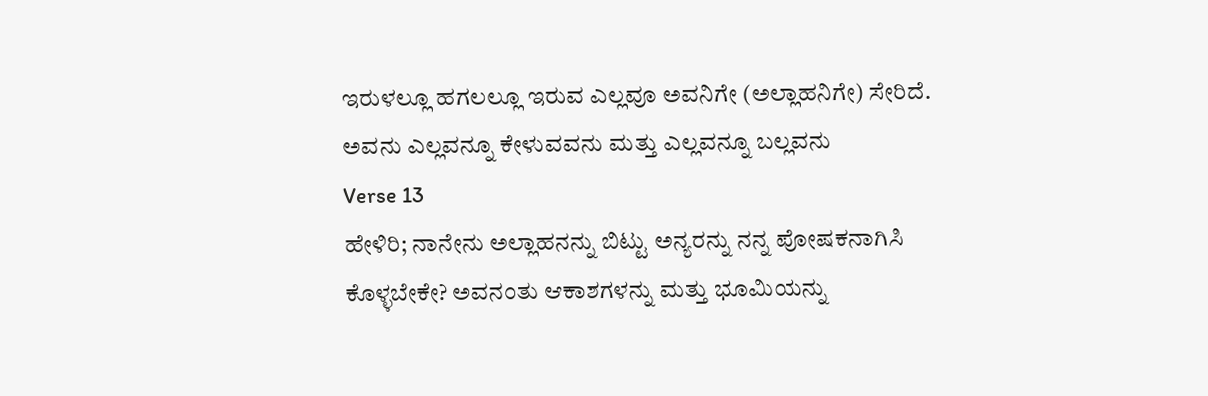ಇರುಳಲ್ಲೂ ಹಗಲಲ್ಲೂ ಇರುವ ಎಲ್ಲವೂ ಅವನಿಗೇ (ಅಲ್ಲಾಹನಿಗೇ) ಸೇರಿದೆ. ಅವನು ಎಲ್ಲವನ್ನೂ ಕೇಳುವವನು ಮತ್ತು ಎಲ್ಲವನ್ನೂ ಬಲ್ಲವನು
Verse 13
ಹೇಳಿರಿ; ನಾನೇನು ಅಲ್ಲಾಹನನ್ನು ಬಿಟ್ಟು ಅನ್ಯರನ್ನು ನನ್ನ ಪೋಷಕನಾಗಿಸಿ ಕೊಳ್ಳಬೇಕೇ? ಅವನಂತು ಆಕಾಶಗಳನ್ನು ಮತ್ತು ಭೂಮಿಯನ್ನು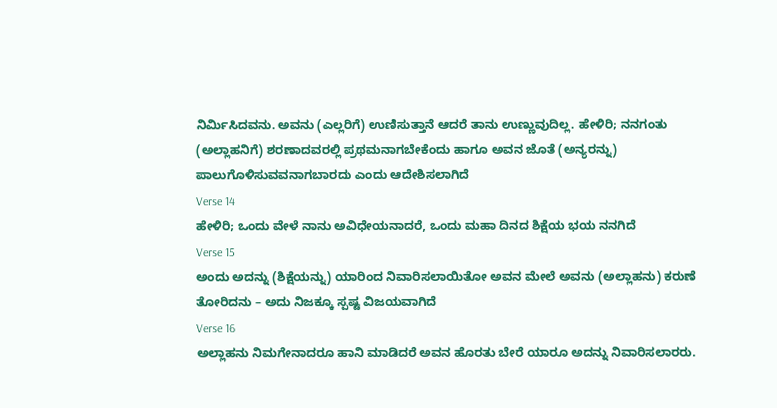ನಿರ್ಮಿಸಿದವನು. ಅವನು (ಎಲ್ಲರಿಗೆ) ಉಣಿಸುತ್ತಾನೆ ಆದರೆ ತಾನು ಉಣ್ಣುವುದಿಲ್ಲ. ಹೇಳಿರಿ; ನನಗಂತು (ಅಲ್ಲಾಹನಿಗೆ) ಶರಣಾದವರಲ್ಲಿ ಪ್ರಥಮನಾಗಬೇಕೆಂದು ಹಾಗೂ ಅವನ ಜೊತೆ (ಅನ್ಯರನ್ನು) ಪಾಲುಗೊಳಿಸುವವನಾಗಬಾರದು ಎಂದು ಆದೇಶಿಸಲಾಗಿದೆ
Verse 14
ಹೇಳಿರಿ; ಒಂದು ವೇಳೆ ನಾನು ಅವಿಧೇಯನಾದರೆ, ಒಂದು ಮಹಾ ದಿನದ ಶಿಕ್ಷೆಯ ಭಯ ನನಗಿದೆ
Verse 15
ಅಂದು ಅದನ್ನು (ಶಿಕ್ಷೆಯನ್ನು) ಯಾರಿಂದ ನಿವಾರಿಸಲಾಯಿತೋ ಅವನ ಮೇಲೆ ಅವನು (ಅಲ್ಲಾಹನು) ಕರುಣೆ ತೋರಿದನು – ಅದು ನಿಜಕ್ಕೂ ಸ್ಪಷ್ಟ ವಿಜಯವಾಗಿದೆ
Verse 16
ಅಲ್ಲಾಹನು ನಿಮಗೇನಾದರೂ ಹಾನಿ ಮಾಡಿದರೆ ಅವನ ಹೊರತು ಬೇರೆ ಯಾರೂ ಅದನ್ನು ನಿವಾರಿಸಲಾರರು.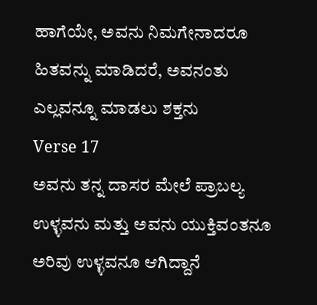ಹಾಗೆಯೇ, ಅವನು ನಿಮಗೇನಾದರೂ ಹಿತವನ್ನು ಮಾಡಿದರೆ, ಅವನಂತು ಎಲ್ಲವನ್ನೂ ಮಾಡಲು ಶಕ್ತನು
Verse 17
ಅವನು ತನ್ನ ದಾಸರ ಮೇಲೆ ಪ್ರಾಬಲ್ಯ ಉಳ್ಳವನು ಮತ್ತು ಅವನು ಯುಕ್ತಿವಂತನೂ ಅರಿವು ಉಳ್ಳವನೂ ಆಗಿದ್ದಾನೆ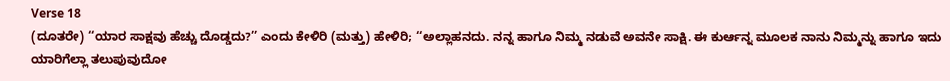Verse 18
(ದೂತರೇ) ‘‘ಯಾರ ಸಾಕ್ಷವು ಹೆಚ್ಚು ದೊಡ್ಡದು?’’ ಎಂದು ಕೇಳಿರಿ (ಮತ್ತು) ಹೇಳಿರಿ; ‘‘ಅಲ್ಲಾಹನದು. ನನ್ನ ಹಾಗೂ ನಿಮ್ಮ ನಡುವೆ ಅವನೇ ಸಾಕ್ಷಿ. ಈ ಕುರ್ಆನ್ನ ಮೂಲಕ ನಾನು ನಿಮ್ಮನ್ನು ಹಾಗೂ ಇದು ಯಾರಿಗೆಲ್ಲಾ ತಲುಪುವುದೋ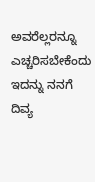ಅವರೆಲ್ಲರನ್ನೂ ಎಚ್ಚರಿಸಬೇಕೆಂದು ಇದನ್ನು ನನಗೆ ದಿವ್ಯ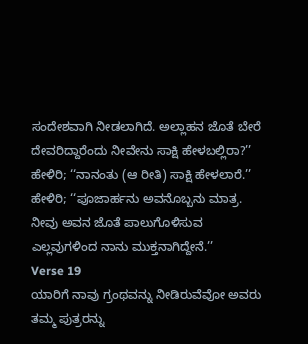ಸಂದೇಶವಾಗಿ ನೀಡಲಾಗಿದೆ. ಅಲ್ಲಾಹನ ಜೊತೆ ಬೇರೆ ದೇವರಿದ್ದಾರೆಂದು ನೀವೇನು ಸಾಕ್ಷಿ ಹೇಳಬಲ್ಲಿರಾ?’’ ಹೇಳಿರಿ; ‘‘ನಾನಂತು (ಆ ರೀತಿ) ಸಾಕ್ಷಿ ಹೇಳಲಾರೆ.’’ ಹೇಳಿರಿ; ‘‘ಪೂಜಾರ್ಹನು ಅವನೊಬ್ಬನು ಮಾತ್ರ. ನೀವು ಅವನ ಜೊತೆ ಪಾಲುಗೊಳಿಸುವ ಎಲ್ಲವುಗಳಿಂದ ನಾನು ಮುಕ್ತನಾಗಿದ್ದೇನೆ.’’
Verse 19
ಯಾರಿಗೆ ನಾವು ಗ್ರಂಥವನ್ನು ನೀಡಿರುವೆವೋ ಅವರು ತಮ್ಮ ಪುತ್ರರನ್ನು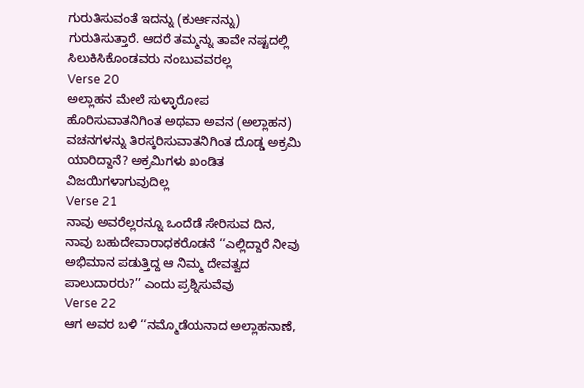ಗುರುತಿಸುವಂತೆ ಇದನ್ನು (ಕುರ್ಆನನ್ನು) ಗುರುತಿಸುತ್ತಾರೆ. ಆದರೆ ತಮ್ಮನ್ನು ತಾವೇ ನಷ್ಟದಲ್ಲಿ ಸಿಲುಕಿಸಿಕೊಂಡವರು ನಂಬುವವರಲ್ಲ
Verse 20
ಅಲ್ಲಾಹನ ಮೇಲೆ ಸುಳ್ಳಾರೋಪ ಹೊರಿಸುವಾತನಿಗಿಂತ ಅಥವಾ ಅವನ (ಅಲ್ಲಾಹನ) ವಚನಗಳನ್ನು ತಿರಸ್ಕರಿಸುವಾತನಿಗಿಂತ ದೊಡ್ಡ ಅಕ್ರಮಿ ಯಾರಿದ್ದಾನೆ? ಅಕ್ರಮಿಗಳು ಖಂಡಿತ ವಿಜಯಿಗಳಾಗುವುದಿಲ್ಲ
Verse 21
ನಾವು ಅವರೆಲ್ಲರನ್ನೂ ಒಂದೆಡೆ ಸೇರಿಸುವ ದಿನ, ನಾವು ಬಹುದೇವಾರಾಧಕರೊಡನೆ ‘‘ಎಲ್ಲಿದ್ದಾರೆ ನೀವು ಅಭಿಮಾನ ಪಡುತ್ತಿದ್ದ ಆ ನಿಮ್ಮ ದೇವತ್ವದ ಪಾಲುದಾರರು?’’ ಎಂದು ಪ್ರಶ್ನಿಸುವೆವು
Verse 22
ಆಗ ಅವರ ಬಳಿ ‘‘ನಮ್ಮೊಡೆಯನಾದ ಅಲ್ಲಾಹನಾಣೆ,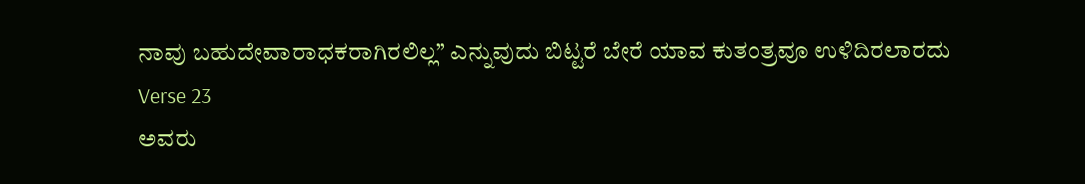ನಾವು ಬಹುದೇವಾರಾಧಕರಾಗಿರಲಿಲ್ಲ’’ ಎನ್ನುವುದು ಬಿಟ್ಟರೆ ಬೇರೆ ಯಾವ ಕುತಂತ್ರವೂ ಉಳಿದಿರಲಾರದು
Verse 23
ಅವರು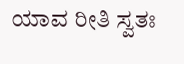ಯಾವ ರೀತಿ ಸ್ವತಃ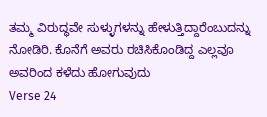ತಮ್ಮ ವಿರುದ್ಧವೇ ಸುಳ್ಳುಗಳನ್ನು ಹೇಳುತ್ತಿದ್ದಾರೆಂಬುದನ್ನು ನೋಡಿರಿ. ಕೊನೆಗೆ ಅವರು ರಚಿಸಿಕೊಂಡಿದ್ದ ಎಲ್ಲವೂ ಅವರಿಂದ ಕಳೆದು ಹೋಗುವುದು
Verse 24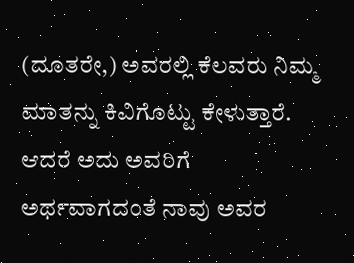(ದೂತರೇ,) ಅವರಲ್ಲಿ ಕೆಲವರು ನಿಮ್ಮ ಮಾತನ್ನು ಕಿವಿಗೊಟ್ಟು ಕೇಳುತ್ತಾರೆ. ಆದರೆ ಅದು ಅವರಿಗೆ ಅರ್ಥವಾಗದಂತೆ ನಾವು ಅವರ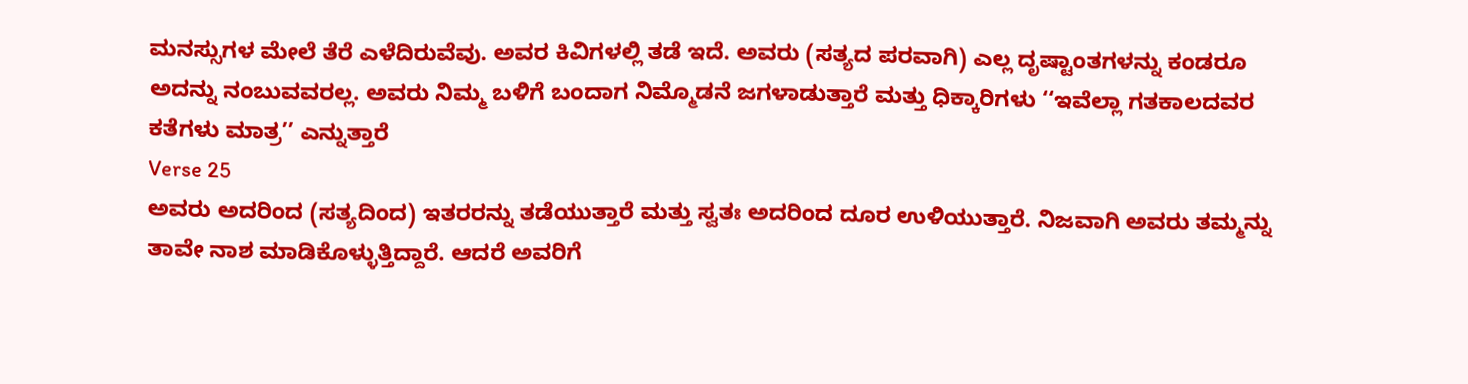ಮನಸ್ಸುಗಳ ಮೇಲೆ ತೆರೆ ಎಳೆದಿರುವೆವು. ಅವರ ಕಿವಿಗಳಲ್ಲಿ ತಡೆ ಇದೆ. ಅವರು (ಸತ್ಯದ ಪರವಾಗಿ) ಎಲ್ಲ ದೃಷ್ಟಾಂತಗಳನ್ನು ಕಂಡರೂ ಅದನ್ನು ನಂಬುವವರಲ್ಲ. ಅವರು ನಿಮ್ಮ ಬಳಿಗೆ ಬಂದಾಗ ನಿಮ್ಮೊಡನೆ ಜಗಳಾಡುತ್ತಾರೆ ಮತ್ತು ಧಿಕ್ಕಾರಿಗಳು ‘‘ಇವೆಲ್ಲಾ ಗತಕಾಲದವರ ಕತೆಗಳು ಮಾತ್ರ’’ ಎನ್ನುತ್ತಾರೆ
Verse 25
ಅವರು ಅದರಿಂದ (ಸತ್ಯದಿಂದ) ಇತರರನ್ನು ತಡೆಯುತ್ತಾರೆ ಮತ್ತು ಸ್ವತಃ ಅದರಿಂದ ದೂರ ಉಳಿಯುತ್ತಾರೆ. ನಿಜವಾಗಿ ಅವರು ತಮ್ಮನ್ನು ತಾವೇ ನಾಶ ಮಾಡಿಕೊಳ್ಳುತ್ತಿದ್ದಾರೆ. ಆದರೆ ಅವರಿಗೆ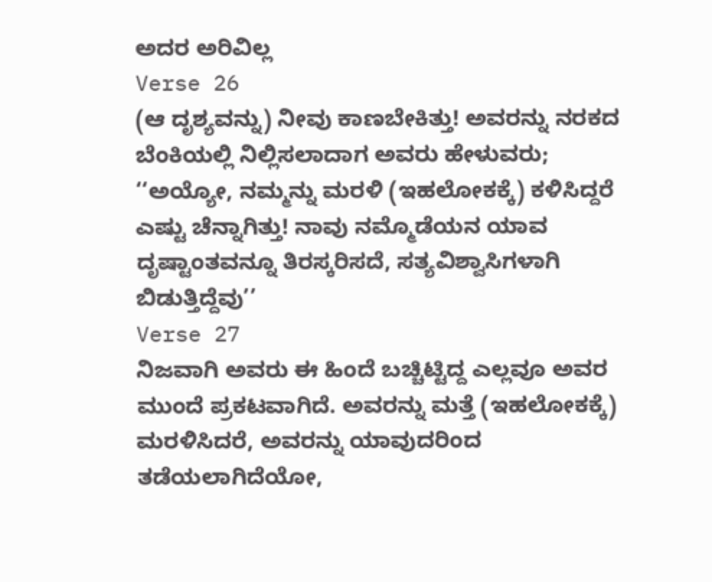ಅದರ ಅರಿವಿಲ್ಲ
Verse 26
(ಆ ದೃಶ್ಯವನ್ನು) ನೀವು ಕಾಣಬೇಕಿತ್ತು! ಅವರನ್ನು ನರಕದ ಬೆಂಕಿಯಲ್ಲಿ ನಿಲ್ಲಿಸಲಾದಾಗ ಅವರು ಹೇಳುವರು; ‘‘ಅಯ್ಯೋ, ನಮ್ಮನ್ನು ಮರಳಿ (ಇಹಲೋಕಕ್ಕೆ) ಕಳಿಸಿದ್ದರೆ ಎಷ್ಟು ಚೆನ್ನಾಗಿತ್ತು! ನಾವು ನಮ್ಮೊಡೆಯನ ಯಾವ ದೃಷ್ಟಾಂತವನ್ನೂ ತಿರಸ್ಕರಿಸದೆ, ಸತ್ಯವಿಶ್ವಾಸಿಗಳಾಗಿ ಬಿಡುತ್ತಿದ್ದೆವು’’
Verse 27
ನಿಜವಾಗಿ ಅವರು ಈ ಹಿಂದೆ ಬಚ್ಚಿಟ್ಟಿದ್ದ ಎಲ್ಲವೂ ಅವರ ಮುಂದೆ ಪ್ರಕಟವಾಗಿದೆ. ಅವರನ್ನು ಮತ್ತೆ (ಇಹಲೋಕಕ್ಕೆ) ಮರಳಿಸಿದರೆ, ಅವರನ್ನು ಯಾವುದರಿಂದ ತಡೆಯಲಾಗಿದೆಯೋ,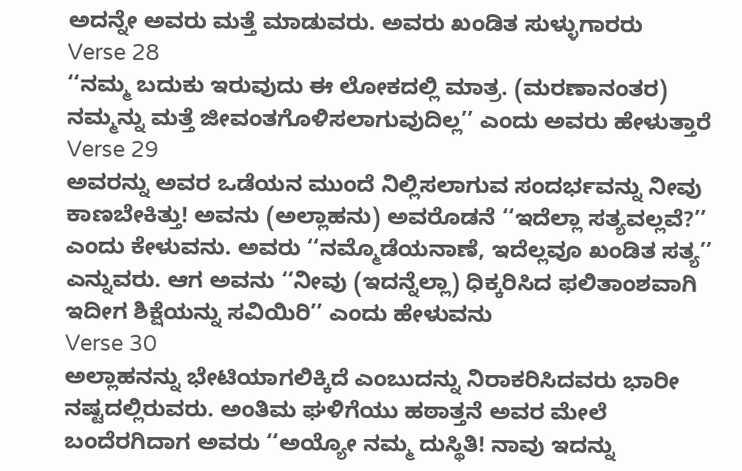ಅದನ್ನೇ ಅವರು ಮತ್ತೆ ಮಾಡುವರು. ಅವರು ಖಂಡಿತ ಸುಳ್ಳುಗಾರರು
Verse 28
‘‘ನಮ್ಮ ಬದುಕು ಇರುವುದು ಈ ಲೋಕದಲ್ಲಿ ಮಾತ್ರ. (ಮರಣಾನಂತರ) ನಮ್ಮನ್ನು ಮತ್ತೆ ಜೀವಂತಗೊಳಿಸಲಾಗುವುದಿಲ್ಲ’’ ಎಂದು ಅವರು ಹೇಳುತ್ತಾರೆ
Verse 29
ಅವರನ್ನು ಅವರ ಒಡೆಯನ ಮುಂದೆ ನಿಲ್ಲಿಸಲಾಗುವ ಸಂದರ್ಭವನ್ನು ನೀವು ಕಾಣಬೇಕಿತ್ತು! ಅವನು (ಅಲ್ಲಾಹನು) ಅವರೊಡನೆ ‘‘ಇದೆಲ್ಲಾ ಸತ್ಯವಲ್ಲವೆ?’’ ಎಂದು ಕೇಳುವನು. ಅವರು ‘‘ನಮ್ಮೊಡೆಯನಾಣೆ, ಇದೆಲ್ಲವೂ ಖಂಡಿತ ಸತ್ಯ’’ ಎನ್ನುವರು. ಆಗ ಅವನು ‘‘ನೀವು (ಇದನ್ನೆಲ್ಲಾ) ಧಿಕ್ಕರಿಸಿದ ಫಲಿತಾಂಶವಾಗಿ ಇದೀಗ ಶಿಕ್ಷೆಯನ್ನು ಸವಿಯಿರಿ’’ ಎಂದು ಹೇಳುವನು
Verse 30
ಅಲ್ಲಾಹನನ್ನು ಭೇಟಿಯಾಗಲಿಕ್ಕಿದೆ ಎಂಬುದನ್ನು ನಿರಾಕರಿಸಿದವರು ಭಾರೀ ನಷ್ಟದಲ್ಲಿರುವರು. ಅಂತಿಮ ಘಳಿಗೆಯು ಹಠಾತ್ತನೆ ಅವರ ಮೇಲೆ ಬಂದೆರಗಿದಾಗ ಅವರು ‘‘ಅಯ್ಯೋ ನಮ್ಮ ದುಸ್ಥಿತಿ! ನಾವು ಇದನ್ನು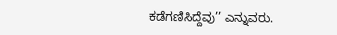ಕಡೆಗಣಿಸಿದ್ದೆವು’’ ಎನ್ನುವರು.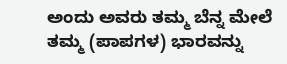ಅಂದು ಅವರು ತಮ್ಮ ಬೆನ್ನ ಮೇಲೆ ತಮ್ಮ (ಪಾಪಗಳ) ಭಾರವನ್ನು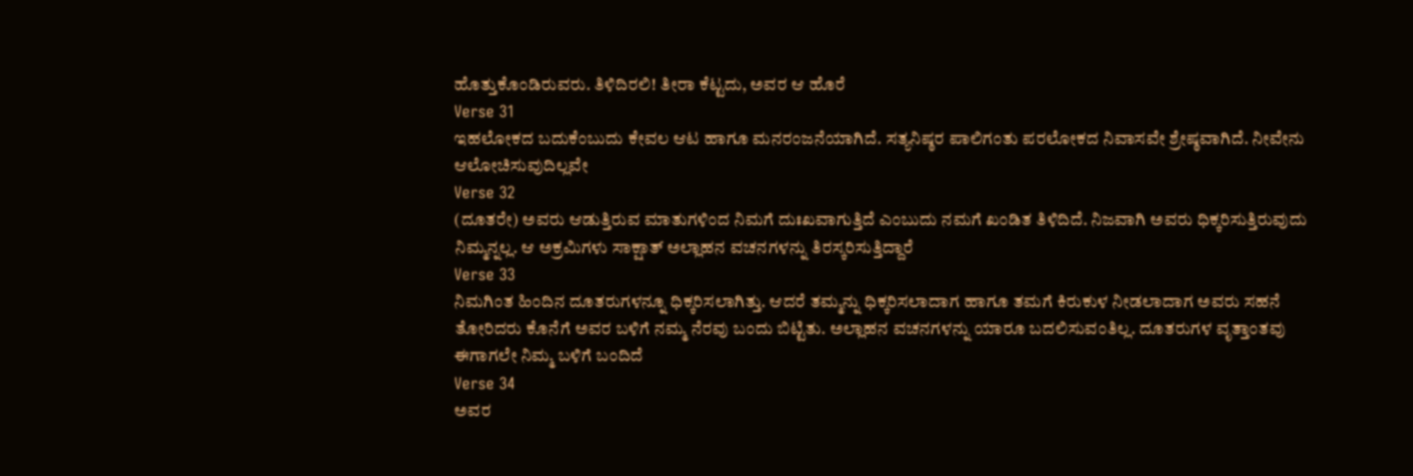ಹೊತ್ತುಕೊಂಡಿರುವರು. ತಿಳಿದಿರಲಿ! ತೀರಾ ಕೆಟ್ಟದು, ಅವರ ಆ ಹೊರೆ
Verse 31
ಇಹಲೋಕದ ಬದುಕೆಂಬುದು ಕೇವಲ ಆಟ ಹಾಗೂ ಮನರಂಜನೆಯಾಗಿದೆ. ಸತ್ಯನಿಷ್ಠರ ಪಾಲಿಗಂತು ಪರಲೋಕದ ನಿವಾಸವೇ ಶ್ರೇಷ್ಠವಾಗಿದೆ. ನೀವೇನು ಆಲೋಚಿಸುವುದಿಲ್ಲವೇ
Verse 32
(ದೂತರೇ) ಅವರು ಆಡುತ್ತಿರುವ ಮಾತುಗಳಿಂದ ನಿಮಗೆ ದುಃಖವಾಗುತ್ತಿದೆ ಎಂಬುದು ನಮಗೆ ಖಂಡಿತ ತಿಳಿದಿದೆ. ನಿಜವಾಗಿ ಅವರು ಧಿಕ್ಕರಿಸುತ್ತಿರುವುದು ನಿಮ್ಮನ್ನಲ್ಲ. ಆ ಅಕ್ರಮಿಗಳು ಸಾಕ್ಷಾತ್ ಅಲ್ಲಾಹನ ವಚನಗಳನ್ನು ತಿರಸ್ಕರಿಸುತ್ತಿದ್ದಾರೆ
Verse 33
ನಿಮಗಿಂತ ಹಿಂದಿನ ದೂತರುಗಳನ್ನೂ ಧಿಕ್ಕರಿಸಲಾಗಿತ್ತು. ಆದರೆ ತಮ್ಮನ್ನು ಧಿಕ್ಕರಿಸಲಾದಾಗ ಹಾಗೂ ತಮಗೆ ಕಿರುಕುಳ ನೀಡಲಾದಾಗ ಅವರು ಸಹನೆ ತೋರಿದರು ಕೊನೆಗೆ ಅವರ ಬಳಿಗೆ ನಮ್ಮ ನೆರವು ಬಂದು ಬಿಟ್ಟಿತು. ಅಲ್ಲಾಹನ ವಚನಗಳನ್ನು ಯಾರೂ ಬದಲಿಸುವಂತಿಲ್ಲ. ದೂತರುಗಳ ವೃತ್ತಾಂತವು ಈಗಾಗಲೇ ನಿಮ್ಮ ಬಳಿಗೆ ಬಂದಿದೆ
Verse 34
ಅವರ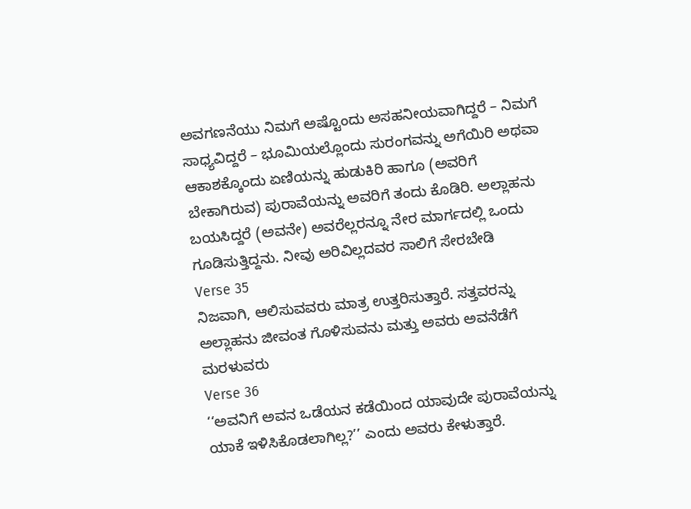ಅವಗಣನೆಯು ನಿಮಗೆ ಅಷ್ಟೊಂದು ಅಸಹನೀಯವಾಗಿದ್ದರೆ – ನಿಮಗೆ ಸಾಧ್ಯವಿದ್ದರೆ – ಭೂಮಿಯಲ್ಲೊಂದು ಸುರಂಗವನ್ನು ಅಗೆಯಿರಿ ಅಥವಾ ಆಕಾಶಕ್ಕೊಂದು ಏಣಿಯನ್ನು ಹುಡುಕಿರಿ ಹಾಗೂ (ಅವರಿಗೆ ಬೇಕಾಗಿರುವ) ಪುರಾವೆಯನ್ನು ಅವರಿಗೆ ತಂದು ಕೊಡಿರಿ. ಅಲ್ಲಾಹನು ಬಯಸಿದ್ದರೆ (ಅವನೇ) ಅವರೆಲ್ಲರನ್ನೂ ನೇರ ಮಾರ್ಗದಲ್ಲಿ ಒಂದು ಗೂಡಿಸುತ್ತಿದ್ದನು. ನೀವು ಅರಿವಿಲ್ಲದವರ ಸಾಲಿಗೆ ಸೇರಬೇಡಿ
Verse 35
ನಿಜವಾಗಿ, ಆಲಿಸುವವರು ಮಾತ್ರ ಉತ್ತರಿಸುತ್ತಾರೆ. ಸತ್ತವರನ್ನು ಅಲ್ಲಾಹನು ಜೀವಂತ ಗೊಳಿಸುವನು ಮತ್ತು ಅವರು ಅವನೆಡೆಗೆ ಮರಳುವರು
Verse 36
‘‘ಅವನಿಗೆ ಅವನ ಒಡೆಯನ ಕಡೆಯಿಂದ ಯಾವುದೇ ಪುರಾವೆಯನ್ನು ಯಾಕೆ ಇಳಿಸಿಕೊಡಲಾಗಿಲ್ಲ?’’ ಎಂದು ಅವರು ಕೇಳುತ್ತಾರೆ.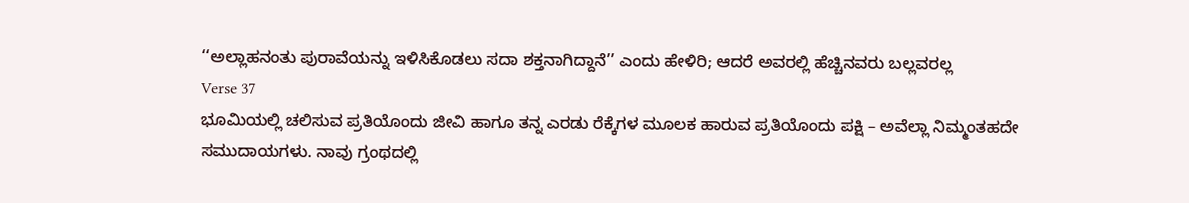‘‘ಅಲ್ಲಾಹನಂತು ಪುರಾವೆಯನ್ನು ಇಳಿಸಿಕೊಡಲು ಸದಾ ಶಕ್ತನಾಗಿದ್ದಾನೆ’’ ಎಂದು ಹೇಳಿರಿ; ಆದರೆ ಅವರಲ್ಲಿ ಹೆಚ್ಚಿನವರು ಬಲ್ಲವರಲ್ಲ
Verse 37
ಭೂಮಿಯಲ್ಲಿ ಚಲಿಸುವ ಪ್ರತಿಯೊಂದು ಜೀವಿ ಹಾಗೂ ತನ್ನ ಎರಡು ರೆಕ್ಕೆಗಳ ಮೂಲಕ ಹಾರುವ ಪ್ರತಿಯೊಂದು ಪಕ್ಷಿ – ಅವೆಲ್ಲಾ ನಿಮ್ಮಂತಹದೇ ಸಮುದಾಯಗಳು. ನಾವು ಗ್ರಂಥದಲ್ಲಿ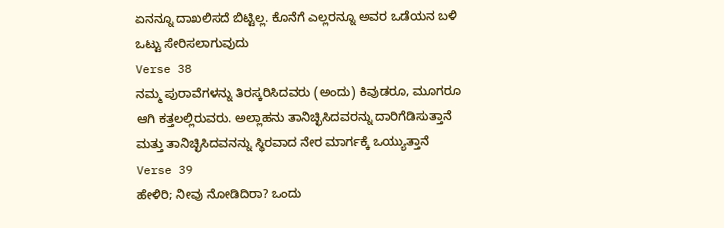ಏನನ್ನೂ ದಾಖಲಿಸದೆ ಬಿಟ್ಟಿಲ್ಲ. ಕೊನೆಗೆ ಎಲ್ಲರನ್ನೂ ಅವರ ಒಡೆಯನ ಬಳಿ ಒಟ್ಟು ಸೇರಿಸಲಾಗುವುದು
Verse 38
ನಮ್ಮ ಪುರಾವೆಗಳನ್ನು ತಿರಸ್ಕರಿಸಿದವರು (ಅಂದು) ಕಿವುಡರೂ, ಮೂಗರೂ ಆಗಿ ಕತ್ತಲಲ್ಲಿರುವರು. ಅಲ್ಲಾಹನು ತಾನಿಚ್ಛಿಸಿದವರನ್ನು ದಾರಿಗೆಡಿಸುತ್ತಾನೆ ಮತ್ತು ತಾನಿಚ್ಛಿಸಿದವನನ್ನು ಸ್ಥಿರವಾದ ನೇರ ಮಾರ್ಗಕ್ಕೆ ಒಯ್ಯುತ್ತಾನೆ
Verse 39
ಹೇಳಿರಿ; ನೀವು ನೋಡಿದಿರಾ? ಒಂದು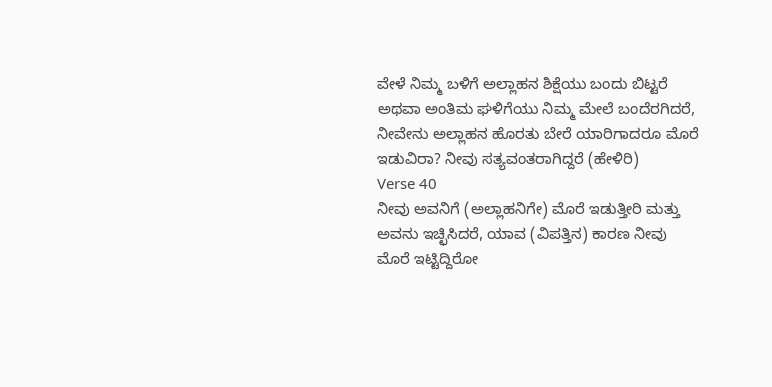ವೇಳೆ ನಿಮ್ಮ ಬಳಿಗೆ ಅಲ್ಲಾಹನ ಶಿಕ್ಷೆಯು ಬಂದು ಬಿಟ್ಟರೆ ಅಥವಾ ಅಂತಿಮ ಘಳಿಗೆಯು ನಿಮ್ಮ ಮೇಲೆ ಬಂದೆರಗಿದರೆ, ನೀವೇನು ಅಲ್ಲಾಹನ ಹೊರತು ಬೇರೆ ಯಾರಿಗಾದರೂ ಮೊರೆ ಇಡುವಿರಾ? ನೀವು ಸತ್ಯವಂತರಾಗಿದ್ದರೆ (ಹೇಳಿರಿ)
Verse 40
ನೀವು ಅವನಿಗೆ (ಅಲ್ಲಾಹನಿಗೇ) ಮೊರೆ ಇಡುತ್ತೀರಿ ಮತ್ತು ಅವನು ಇಚ್ಛಿಸಿದರೆ, ಯಾವ (ವಿಪತ್ತಿನ) ಕಾರಣ ನೀವು ಮೊರೆ ಇಟ್ಟಿದ್ದಿರೋ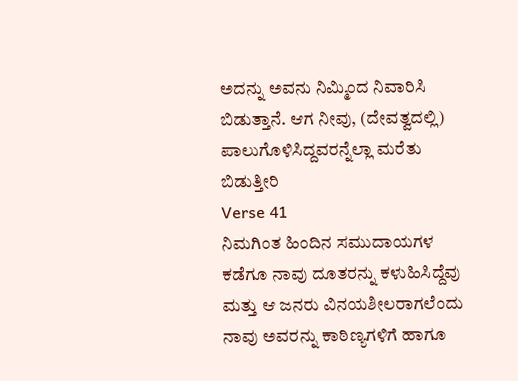ಅದನ್ನು ಅವನು ನಿಮ್ಮಿಂದ ನಿವಾರಿಸಿ ಬಿಡುತ್ತಾನೆ. ಆಗ ನೀವು, (ದೇವತ್ವದಲ್ಲಿ) ಪಾಲುಗೊಳಿಸಿದ್ದವರನ್ನೆಲ್ಲಾ ಮರೆತು ಬಿಡುತ್ತೀರಿ
Verse 41
ನಿಮಗಿಂತ ಹಿಂದಿನ ಸಮುದಾಯಗಳ ಕಡೆಗೂ ನಾವು ದೂತರನ್ನು ಕಳುಹಿಸಿದ್ದೆವು ಮತ್ತು ಆ ಜನರು ವಿನಯಶೀಲರಾಗಲೆಂದು ನಾವು ಅವರನ್ನು ಕಾಠಿಣ್ಯಗಳಿಗೆ ಹಾಗೂ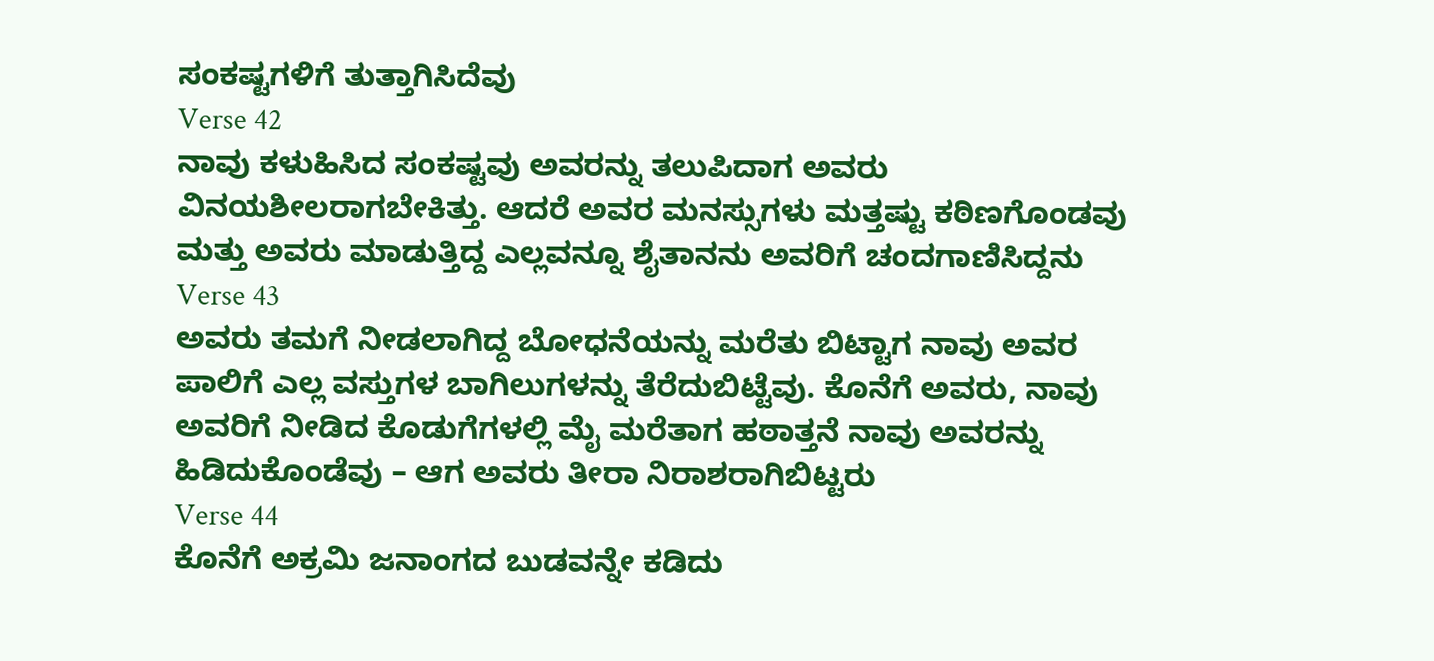ಸಂಕಷ್ಟಗಳಿಗೆ ತುತ್ತಾಗಿಸಿದೆವು
Verse 42
ನಾವು ಕಳುಹಿಸಿದ ಸಂಕಷ್ಟವು ಅವರನ್ನು ತಲುಪಿದಾಗ ಅವರು ವಿನಯಶೀಲರಾಗಬೇಕಿತ್ತು. ಆದರೆ ಅವರ ಮನಸ್ಸುಗಳು ಮತ್ತಷ್ಟು ಕಠಿಣಗೊಂಡವು ಮತ್ತು ಅವರು ಮಾಡುತ್ತಿದ್ದ ಎಲ್ಲವನ್ನೂ ಶೈತಾನನು ಅವರಿಗೆ ಚಂದಗಾಣಿಸಿದ್ದನು
Verse 43
ಅವರು ತಮಗೆ ನೀಡಲಾಗಿದ್ದ ಬೋಧನೆಯನ್ನು ಮರೆತು ಬಿಟ್ಟಾಗ ನಾವು ಅವರ ಪಾಲಿಗೆ ಎಲ್ಲ ವಸ್ತುಗಳ ಬಾಗಿಲುಗಳನ್ನು ತೆರೆದುಬಿಟ್ಟೆವು. ಕೊನೆಗೆ ಅವರು, ನಾವು ಅವರಿಗೆ ನೀಡಿದ ಕೊಡುಗೆಗಳಲ್ಲಿ ಮೈ ಮರೆತಾಗ ಹಠಾತ್ತನೆ ನಾವು ಅವರನ್ನು ಹಿಡಿದುಕೊಂಡೆವು – ಆಗ ಅವರು ತೀರಾ ನಿರಾಶರಾಗಿಬಿಟ್ಟರು
Verse 44
ಕೊನೆಗೆ ಅಕ್ರಮಿ ಜನಾಂಗದ ಬುಡವನ್ನೇ ಕಡಿದು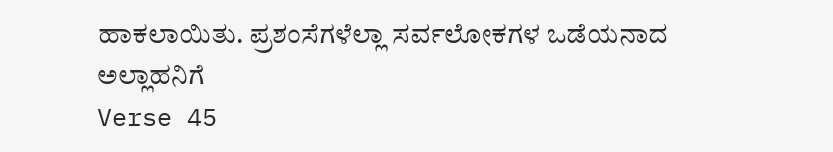ಹಾಕಲಾಯಿತು. ಪ್ರಶಂಸೆಗಳೆಲ್ಲಾ ಸರ್ವಲೋಕಗಳ ಒಡೆಯನಾದ ಅಲ್ಲಾಹನಿಗೆ
Verse 45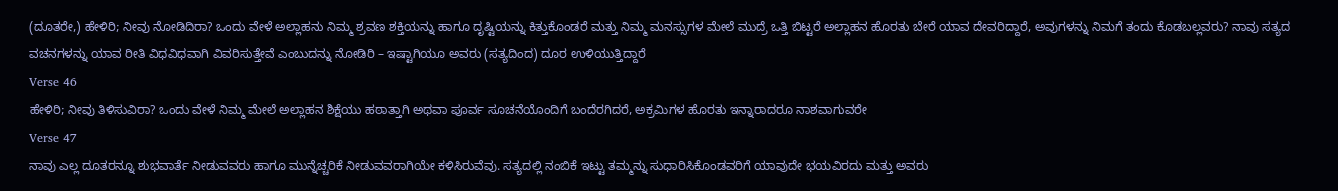(ದೂತರೇ,) ಹೇಳಿರಿ; ನೀವು ನೋಡಿದಿರಾ? ಒಂದು ವೇಳೆ ಅಲ್ಲಾಹನು ನಿಮ್ಮ ಶ್ರವಣ ಶಕ್ತಿಯನ್ನು ಹಾಗೂ ದೃಷ್ಟಿಯನ್ನು ಕಿತ್ತುಕೊಂಡರೆ ಮತ್ತು ನಿಮ್ಮ ಮನಸ್ಸುಗಳ ಮೇಲೆ ಮುದ್ರೆ ಒತ್ತಿ ಬಿಟ್ಟರೆ ಅಲ್ಲಾಹನ ಹೊರತು ಬೇರೆ ಯಾವ ದೇವರಿದ್ದಾರೆ, ಅವುಗಳನ್ನು ನಿಮಗೆ ತಂದು ಕೊಡಬಲ್ಲವರು? ನಾವು ಸತ್ಯದ ವಚನಗಳನ್ನು ಯಾವ ರೀತಿ ವಿಧವಿಧವಾಗಿ ವಿವರಿಸುತ್ತೇವೆ ಎಂಬುದನ್ನು ನೋಡಿರಿ – ಇಷ್ಟಾಗಿಯೂ ಅವರು (ಸತ್ಯದಿಂದ) ದೂರ ಉಳಿಯುತ್ತಿದ್ದಾರೆ
Verse 46
ಹೇಳಿರಿ; ನೀವು ತಿಳಿಸುವಿರಾ? ಒಂದು ವೇಳೆ ನಿಮ್ಮ ಮೇಲೆ ಅಲ್ಲಾಹನ ಶಿಕ್ಷೆಯು ಹಠಾತ್ತಾಗಿ ಅಥವಾ ಪೂರ್ವ ಸೂಚನೆಯೊಂದಿಗೆ ಬಂದೆರಗಿದರೆ, ಅಕ್ರಮಿಗಳ ಹೊರತು ಇನ್ನಾರಾದರೂ ನಾಶವಾಗುವರೇ
Verse 47
ನಾವು ಎಲ್ಲ ದೂತರನ್ನೂ ಶುಭವಾರ್ತೆ ನೀಡುವವರು ಹಾಗೂ ಮುನ್ನೆಚ್ಚರಿಕೆ ನೀಡುವವರಾಗಿಯೇ ಕಳಿಸಿರುವೆವು. ಸತ್ಯದಲ್ಲಿ ನಂಬಿಕೆ ಇಟ್ಟು ತಮ್ಮನ್ನು ಸುಧಾರಿಸಿಕೊಂಡವರಿಗೆ ಯಾವುದೇ ಭಯವಿರದು ಮತ್ತು ಅವರು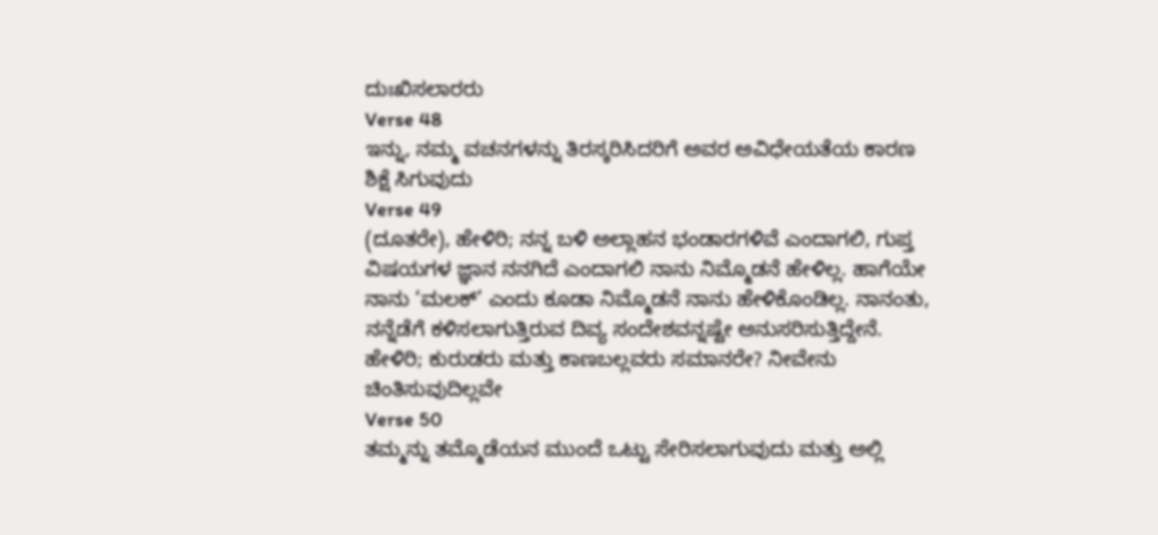ದುಃಖಿಸಲಾರರು
Verse 48
ಇನ್ನು, ನಮ್ಮ ವಚನಗಳನ್ನು ತಿರಸ್ಕರಿಸಿದರಿಗೆ ಅವರ ಅವಿಧೇಯತೆಯ ಕಾರಣ ಶಿಕ್ಷೆ ಸಿಗುವುದು
Verse 49
(ದೂತರೇ), ಹೇಳಿರಿ; ನನ್ನ ಬಳಿ ಅಲ್ಲಾಹನ ಭಂಡಾರಗಳಿವೆ ಎಂದಾಗಲಿ, ಗುಪ್ತ ವಿಷಯಗಳ ಜ್ಞಾನ ನನಗಿದೆ ಎಂದಾಗಲಿ ನಾನು ನಿಮ್ಮೊಡನೆ ಹೇಳಿಲ್ಲ. ಹಾಗೆಯೇ ನಾನು ‘ಮಲಕ್’ ಎಂದು ಕೂಡಾ ನಿಮ್ಮೊಡನೆ ನಾನು ಹೇಳಿಕೊಂಡಿಲ್ಲ. ನಾನಂತು, ನನ್ನೆಡೆಗೆ ಕಳಿಸಲಾಗುತ್ತಿರುವ ದಿವ್ಯ ಸಂದೇಶವನ್ನಷ್ಟೇ ಅನುಸರಿಸುತ್ತಿದ್ದೇನೆ. ಹೇಳಿರಿ; ಕುರುಡರು ಮತ್ತು ಕಾಣಬಲ್ಲವರು ಸಮಾನರೇ? ನೀವೇನು ಚಿಂತಿಸುವುದಿಲ್ಲವೇ
Verse 50
ತಮ್ಮನ್ನು ತಮ್ಮೊಡೆಯನ ಮುಂದೆ ಒಟ್ಟು ಸೇರಿಸಲಾಗುವುದು ಮತ್ತು ಅಲ್ಲಿ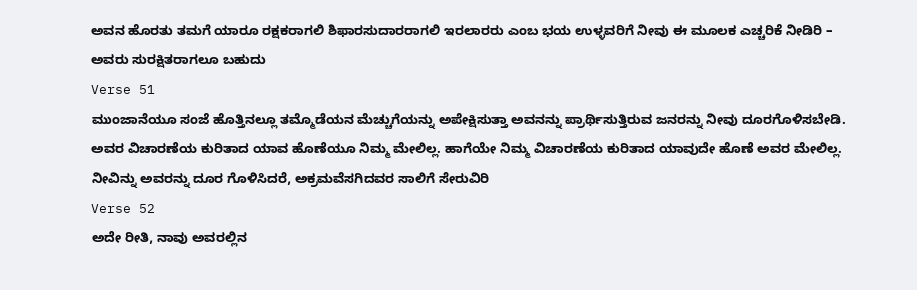ಅವನ ಹೊರತು ತಮಗೆ ಯಾರೂ ರಕ್ಷಕರಾಗಲಿ ಶಿಫಾರಸುದಾರರಾಗಲಿ ಇರಲಾರರು ಎಂಬ ಭಯ ಉಳ್ಳವರಿಗೆ ನೀವು ಈ ಮೂಲಕ ಎಚ್ಚರಿಕೆ ನೀಡಿರಿ – ಅವರು ಸುರಕ್ಷಿತರಾಗಲೂ ಬಹುದು
Verse 51
ಮುಂಜಾನೆಯೂ ಸಂಜೆ ಹೊತ್ತಿನಲ್ಲೂ ತಮ್ಮೊಡೆಯನ ಮೆಚ್ಚುಗೆಯನ್ನು ಅಪೇಕ್ಷಿಸುತ್ತಾ ಅವನನ್ನು ಪ್ರಾರ್ಥಿಸುತ್ತಿರುವ ಜನರನ್ನು ನೀವು ದೂರಗೊಳಿಸಬೇಡಿ. ಅವರ ವಿಚಾರಣೆಯ ಕುರಿತಾದ ಯಾವ ಹೊಣೆಯೂ ನಿಮ್ಮ ಮೇಲಿಲ್ಲ. ಹಾಗೆಯೇ ನಿಮ್ಮ ವಿಚಾರಣೆಯ ಕುರಿತಾದ ಯಾವುದೇ ಹೊಣೆ ಅವರ ಮೇಲಿಲ್ಲ. ನೀವಿನ್ನು ಅವರನ್ನು ದೂರ ಗೊಳಿಸಿದರೆ, ಅಕ್ರಮವೆಸಗಿದವರ ಸಾಲಿಗೆ ಸೇರುವಿರಿ
Verse 52
ಅದೇ ರೀತಿ, ನಾವು ಅವರಲ್ಲಿನ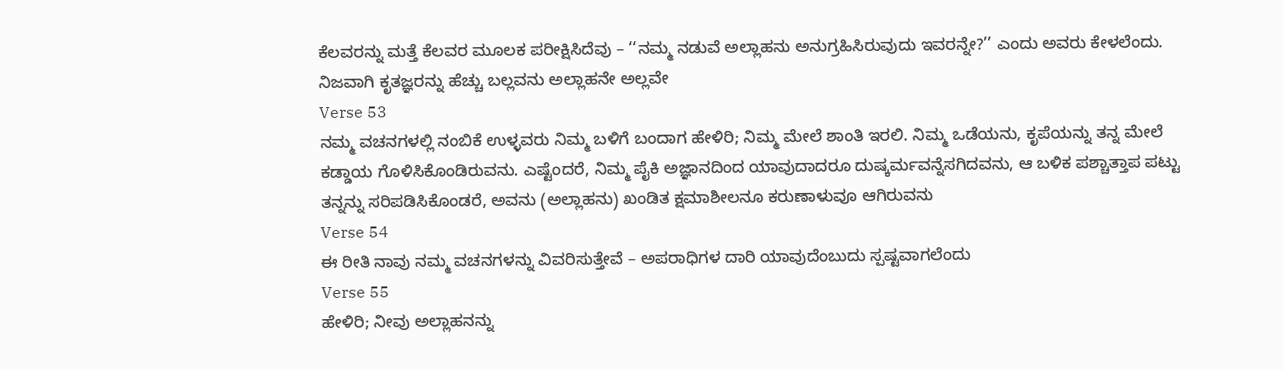ಕೆಲವರನ್ನು ಮತ್ತೆ ಕೆಲವರ ಮೂಲಕ ಪರೀಕ್ಷಿಸಿದೆವು – ‘‘ನಮ್ಮ ನಡುವೆ ಅಲ್ಲಾಹನು ಅನುಗ್ರಹಿಸಿರುವುದು ಇವರನ್ನೇ?’’ ಎಂದು ಅವರು ಕೇಳಲೆಂದು. ನಿಜವಾಗಿ ಕೃತಜ್ಞರನ್ನು ಹೆಚ್ಚು ಬಲ್ಲವನು ಅಲ್ಲಾಹನೇ ಅಲ್ಲವೇ
Verse 53
ನಮ್ಮ ವಚನಗಳಲ್ಲಿ ನಂಬಿಕೆ ಉಳ್ಳವರು ನಿಮ್ಮ ಬಳಿಗೆ ಬಂದಾಗ ಹೇಳಿರಿ; ನಿಮ್ಮ ಮೇಲೆ ಶಾಂತಿ ಇರಲಿ. ನಿಮ್ಮ ಒಡೆಯನು, ಕೃಪೆಯನ್ನು ತನ್ನ ಮೇಲೆ ಕಡ್ಡಾಯ ಗೊಳಿಸಿಕೊಂಡಿರುವನು. ಎಷ್ಟೆಂದರೆ, ನಿಮ್ಮ ಪೈಕಿ ಅಜ್ಞಾನದಿಂದ ಯಾವುದಾದರೂ ದುಷ್ಕರ್ಮವನ್ನೆಸಗಿದವನು, ಆ ಬಳಿಕ ಪಶ್ಚಾತ್ತಾಪ ಪಟ್ಟು ತನ್ನನ್ನು ಸರಿಪಡಿಸಿಕೊಂಡರೆ, ಅವನು (ಅಲ್ಲಾಹನು) ಖಂಡಿತ ಕ್ಷಮಾಶೀಲನೂ ಕರುಣಾಳುವೂ ಆಗಿರುವನು
Verse 54
ಈ ರೀತಿ ನಾವು ನಮ್ಮ ವಚನಗಳನ್ನು ವಿವರಿಸುತ್ತೇವೆ – ಅಪರಾಧಿಗಳ ದಾರಿ ಯಾವುದೆಂಬುದು ಸ್ಪಷ್ಟವಾಗಲೆಂದು
Verse 55
ಹೇಳಿರಿ; ನೀವು ಅಲ್ಲಾಹನನ್ನು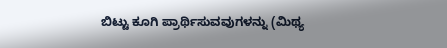ಬಿಟ್ಟು ಕೂಗಿ ಪ್ರಾರ್ಥಿಸುವವುಗಳನ್ನು (ಮಿಥ್ಯ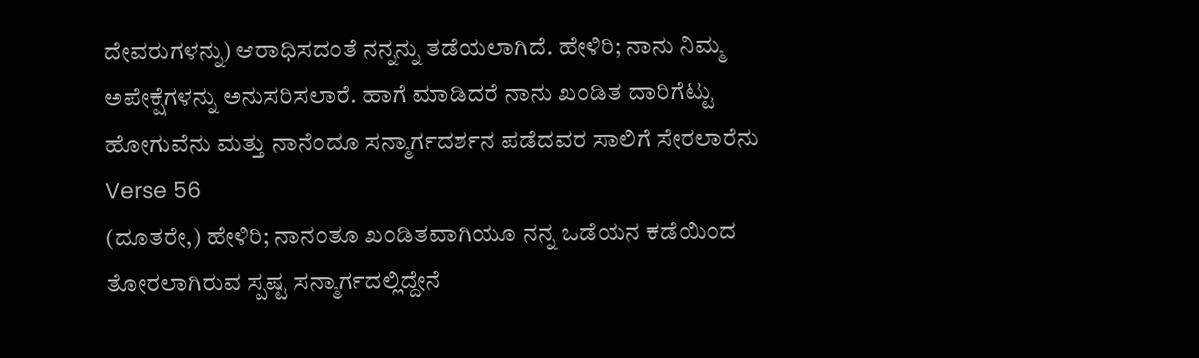ದೇವರುಗಳನ್ನು) ಆರಾಧಿಸದಂತೆ ನನ್ನನ್ನು ತಡೆಯಲಾಗಿದೆ. ಹೇಳಿರಿ; ನಾನು ನಿಮ್ಮ ಅಪೇಕ್ಷೆಗಳನ್ನು ಅನುಸರಿಸಲಾರೆ. ಹಾಗೆ ಮಾಡಿದರೆ ನಾನು ಖಂಡಿತ ದಾರಿಗೆಟ್ಟು ಹೋಗುವೆನು ಮತ್ತು ನಾನೆಂದೂ ಸನ್ಮಾರ್ಗದರ್ಶನ ಪಡೆದವರ ಸಾಲಿಗೆ ಸೇರಲಾರೆನು
Verse 56
(ದೂತರೇ,) ಹೇಳಿರಿ; ನಾನಂತೂ ಖಂಡಿತವಾಗಿಯೂ ನನ್ನ ಒಡೆಯನ ಕಡೆಯಿಂದ ತೋರಲಾಗಿರುವ ಸ್ಪಷ್ಟ ಸನ್ಮಾರ್ಗದಲ್ಲಿದ್ದೇನೆ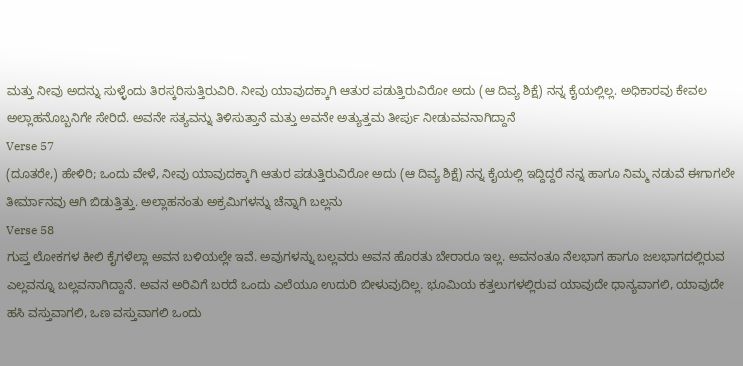ಮತ್ತು ನೀವು ಅದನ್ನು ಸುಳ್ಳೆಂದು ತಿರಸ್ಕರಿಸುತ್ತಿರುವಿರಿ. ನೀವು ಯಾವುದಕ್ಕಾಗಿ ಆತುರ ಪಡುತ್ತಿರುವಿರೋ ಅದು (ಆ ದಿವ್ಯ ಶಿಕ್ಷೆ) ನನ್ನ ಕೈಯಲ್ಲಿಲ್ಲ. ಅಧಿಕಾರವು ಕೇವಲ ಅಲ್ಲಾಹನೊಬ್ಬನಿಗೇ ಸೇರಿದೆ. ಅವನೇ ಸತ್ಯವನ್ನು ತಿಳಿಸುತ್ತಾನೆ ಮತ್ತು ಅವನೇ ಅತ್ಯುತ್ತಮ ತೀರ್ಪು ನೀಡುವವನಾಗಿದ್ದಾನೆ
Verse 57
(ದೂತರೇ,) ಹೇಳಿರಿ; ಒಂದು ವೇಳೆ, ನೀವು ಯಾವುದಕ್ಕಾಗಿ ಆತುರ ಪಡುತ್ತಿರುವಿರೋ ಅದು (ಆ ದಿವ್ಯ ಶಿಕ್ಷೆ) ನನ್ನ ಕೈಯಲ್ಲಿ ಇದ್ದಿದ್ದರೆ ನನ್ನ ಹಾಗೂ ನಿಮ್ಮ ನಡುವೆ ಈಗಾಗಲೇ ತೀರ್ಮಾನವು ಆಗಿ ಬಿಡುತ್ತಿತ್ತು. ಅಲ್ಲಾಹನಂತು ಅಕ್ರಮಿಗಳನ್ನು ಚೆನ್ನಾಗಿ ಬಲ್ಲನು
Verse 58
ಗುಪ್ತ ಲೋಕಗಳ ಕೀಲಿ ಕೈಗಳೆಲ್ಲಾ ಅವನ ಬಳಿಯಲ್ಲೇ ಇವೆ. ಅವುಗಳನ್ನು ಬಲ್ಲವರು ಅವನ ಹೊರತು ಬೇರಾರೂ ಇಲ್ಲ. ಅವನಂತೂ ನೆಲಭಾಗ ಹಾಗೂ ಜಲಭಾಗದಲ್ಲಿರುವ ಎಲ್ಲವನ್ನೂ ಬಲ್ಲವನಾಗಿದ್ದಾನೆ. ಅವನ ಅರಿವಿಗೆ ಬರದೆ ಒಂದು ಎಲೆಯೂ ಉದುರಿ ಬೀಳುವುದಿಲ್ಲ. ಭೂಮಿಯ ಕತ್ತಲುಗಳಲ್ಲಿರುವ ಯಾವುದೇ ಧಾನ್ಯವಾಗಲಿ, ಯಾವುದೇ ಹಸಿ ವಸ್ತುವಾಗಲಿ, ಒಣ ವಸ್ತುವಾಗಲಿ ಒಂದು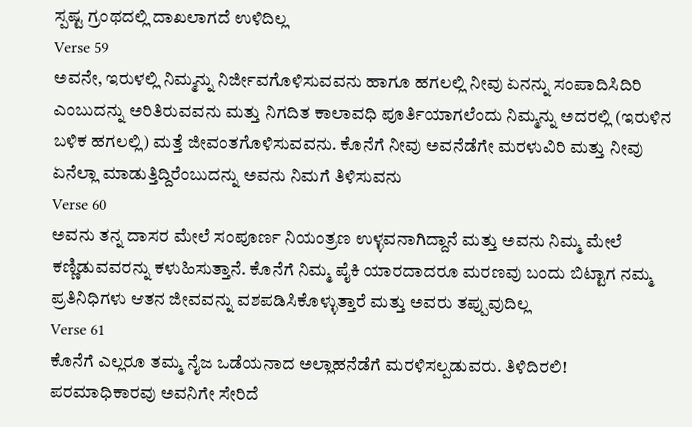ಸ್ಪಷ್ಟ ಗ್ರಂಥದಲ್ಲಿ ದಾಖಲಾಗದೆ ಉಳಿದಿಲ್ಲ
Verse 59
ಅವನೇ, ಇರುಳಲ್ಲಿ ನಿಮ್ಮನ್ನು ನಿರ್ಜೀವಗೊಳಿಸುವವನು ಹಾಗೂ ಹಗಲಲ್ಲಿ ನೀವು ಏನನ್ನು ಸಂಪಾದಿಸಿದಿರಿ ಎಂಬುದನ್ನು ಅರಿತಿರುವವನು ಮತ್ತು ನಿಗದಿತ ಕಾಲಾವಧಿ ಪೂರ್ತಿಯಾಗಲೆಂದು ನಿಮ್ಮನ್ನು ಅದರಲ್ಲಿ (ಇರುಳಿನ ಬಳಿಕ ಹಗಲಲ್ಲಿ) ಮತ್ತೆ ಜೀವಂತಗೊಳಿಸುವವನು. ಕೊನೆಗೆ ನೀವು ಅವನೆಡೆಗೇ ಮರಳುವಿರಿ ಮತ್ತು ನೀವು ಏನೆಲ್ಲಾ ಮಾಡುತ್ತಿದ್ದಿರೆಂಬುದನ್ನು ಅವನು ನಿಮಗೆ ತಿಳಿಸುವನು
Verse 60
ಅವನು ತನ್ನ ದಾಸರ ಮೇಲೆ ಸಂಪೂರ್ಣ ನಿಯಂತ್ರಣ ಉಳ್ಳವನಾಗಿದ್ದಾನೆ ಮತ್ತು ಅವನು ನಿಮ್ಮ ಮೇಲೆ ಕಣ್ಣಿಡುವವರನ್ನು ಕಳುಹಿಸುತ್ತಾನೆ. ಕೊನೆಗೆ ನಿಮ್ಮ ಪೈಕಿ ಯಾರದಾದರೂ ಮರಣವು ಬಂದು ಬಿಟ್ಟಾಗ ನಮ್ಮ ಪ್ರತಿನಿಧಿಗಳು ಆತನ ಜೀವವನ್ನು ವಶಪಡಿಸಿಕೊಳ್ಳುತ್ತಾರೆ ಮತ್ತು ಅವರು ತಪ್ಪುವುದಿಲ್ಲ
Verse 61
ಕೊನೆಗೆ ಎಲ್ಲರೂ ತಮ್ಮ ನೈಜ ಒಡೆಯನಾದ ಅಲ್ಲಾಹನೆಡೆಗೆ ಮರಳಿಸಲ್ಪಡುವರು. ತಿಳಿದಿರಲಿ! ಪರಮಾಧಿಕಾರವು ಅವನಿಗೇ ಸೇರಿದೆ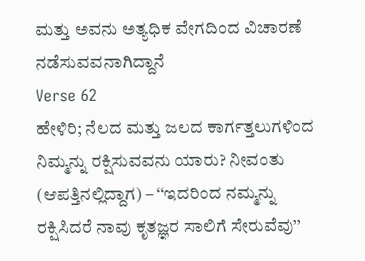ಮತ್ತು ಅವನು ಅತ್ಯಧಿಕ ವೇಗದಿಂದ ವಿಚಾರಣೆ ನಡೆಸುವವನಾಗಿದ್ದಾನೆ
Verse 62
ಹೇಳಿರಿ; ನೆಲದ ಮತ್ತು ಜಲದ ಕಾರ್ಗತ್ತಲುಗಳಿಂದ ನಿಮ್ಮನ್ನು ರಕ್ಷಿಸುವವನು ಯಾರು? ನೀವಂತು (ಆಪತ್ತಿನಲ್ಲಿದ್ದಾಗ) – ‘‘ಇದರಿಂದ ನಮ್ಮನ್ನು ರಕ್ಷಿಸಿದರೆ ನಾವು ಕೃತಜ್ಞರ ಸಾಲಿಗೆ ಸೇರುವೆವು’’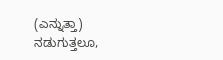(ಎನ್ನುತ್ತಾ) ನಡುಗುತ್ತಲೂ,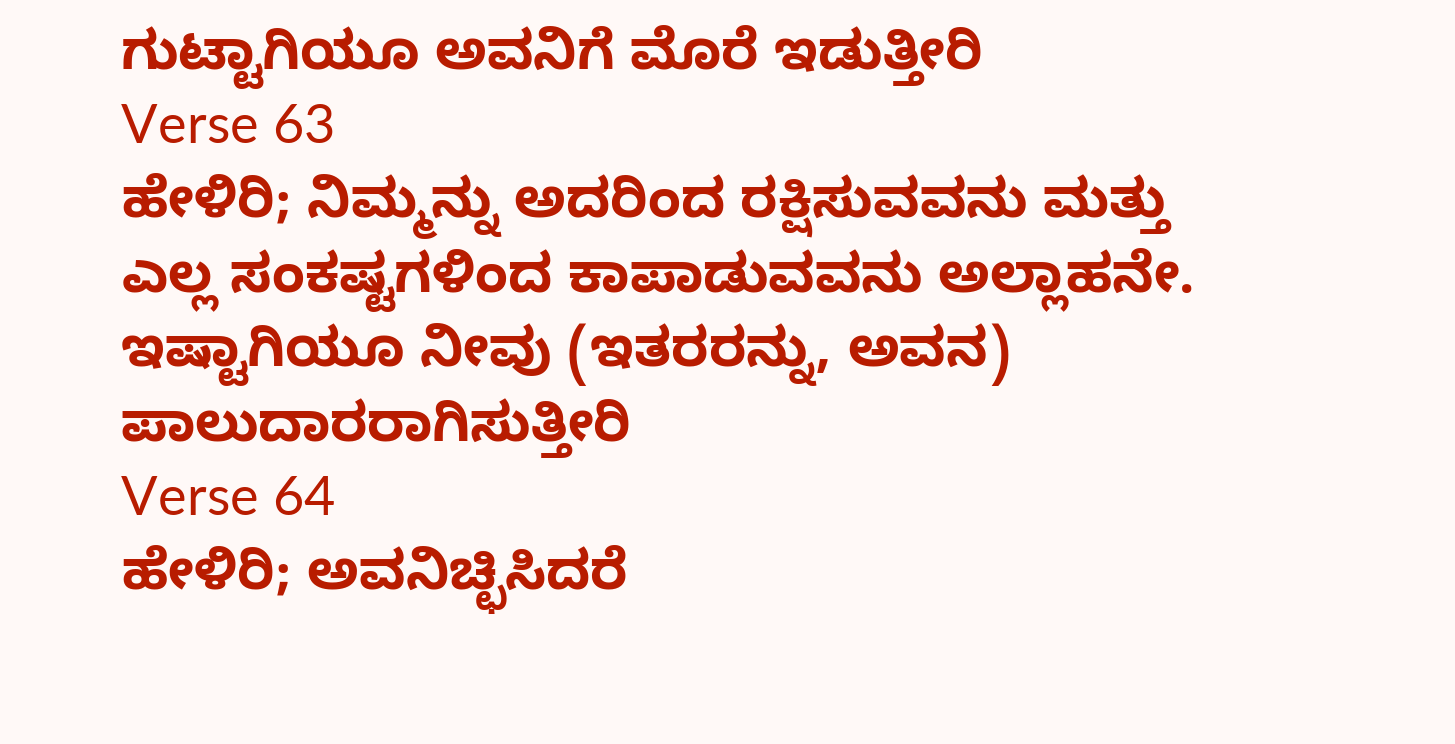ಗುಟ್ಟಾಗಿಯೂ ಅವನಿಗೆ ಮೊರೆ ಇಡುತ್ತೀರಿ
Verse 63
ಹೇಳಿರಿ; ನಿಮ್ಮನ್ನು ಅದರಿಂದ ರಕ್ಷಿಸುವವನು ಮತ್ತು ಎಲ್ಲ ಸಂಕಷ್ಟಗಳಿಂದ ಕಾಪಾಡುವವನು ಅಲ್ಲಾಹನೇ. ಇಷ್ಟಾಗಿಯೂ ನೀವು (ಇತರರನ್ನು, ಅವನ) ಪಾಲುದಾರರಾಗಿಸುತ್ತೀರಿ
Verse 64
ಹೇಳಿರಿ; ಅವನಿಚ್ಛಿಸಿದರೆ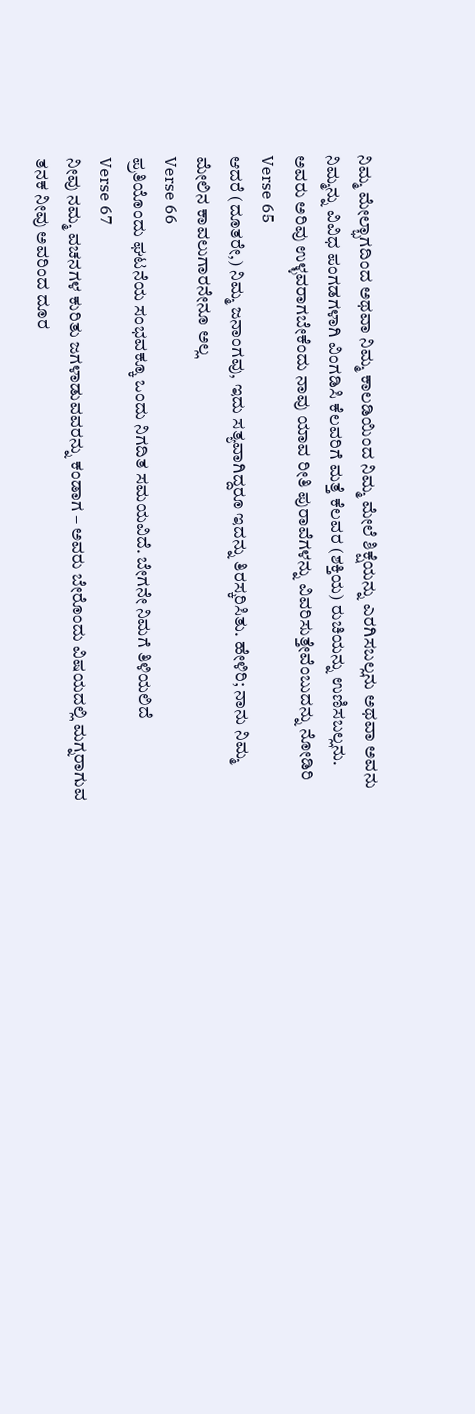ನಿಮ್ಮ ಮೇಲ್ಭಾಗದಿಂದ ಅಥವಾ ನಿಮ್ಮ ಕಾಲಡಿಯಿಂದ ನಿಮ್ಮ ಮೇಲೆ ಶಿಕ್ಷೆಯನ್ನು ಎರಗಿಸಬಲ್ಲನು ಅಥವಾ ಅವನು ನಿಮ್ಮನ್ನು ವಿವಿಧ ಪಂಗಡಗಳಾಗಿ ವಿಂಗಡಿಸಿ ಕೆಲವರಿಗೆ ಮತ್ತೆ ಕೆಲವರ (ಶಕ್ತಿಯ) ರುಚಿಯನ್ನು ಉಣಿಸಬಲ್ಲನು. ಅವರು ಅರಿವು ಉಳ್ಳವರಾಗಬೇಕೆಂದು ನಾವು ಯಾವ ರೀತಿ ಪುರಾವೆಗಳನ್ನು ವಿವರಿಸುತ್ತೇವೆಂಬುದನ್ನು ನೋಡಿರಿ
Verse 65
ಆದರೆ (ದೂತರೇ,) ನಿಮ್ಮ ಜನಾಂಗವು, ಇದು ಸತ್ಯವಾಗಿದ್ದರೂ ಇದನ್ನು ತಿರಸ್ಕರಿಸಿತು. ಹೇಳಿರಿ; ನಾನು ನಿಮ್ಮ ಮೇಲಿನ ಕಾವಲುಗಾರನೇನೂ ಅಲ್ಲ
Verse 66
ಪ್ರತಿಯೊಂದು ಘಟನೆಯ ಸಂಭವಕ್ಕೂ ಒಂದು ನಿಗದಿತ ಸಮಯವಿದೆ. ಬೇಗನೇ ನಿಮಗೆ ತಿಳಿಯಲಿದೆ
Verse 67
ನೀವು ನಮ್ಮ ವಚನಗಳ ಕುರಿತು ಜಗಳಾಡುವವರನ್ನು ಕಂಡಾಗ – ಅವರು ಬೇರೊಂದು ವಿಷಯದಲ್ಲಿ ಮಗ್ನರಾಗುವ ತನಕ ನೀವು ಅವರಿಂದ ದೂರ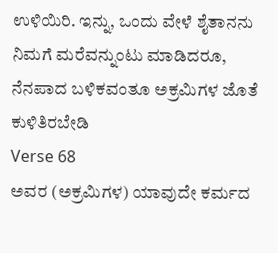ಉಳಿಯಿರಿ. ಇನ್ನು, ಒಂದು ವೇಳೆ ಶೈತಾನನು ನಿಮಗೆ ಮರೆವನ್ನುಂಟು ಮಾಡಿದರೂ, ನೆನಪಾದ ಬಳಿಕವಂತೂ ಅಕ್ರಮಿಗಳ ಜೊತೆ ಕುಳಿತಿರಬೇಡಿ
Verse 68
ಅವರ (ಅಕ್ರಮಿಗಳ) ಯಾವುದೇ ಕರ್ಮದ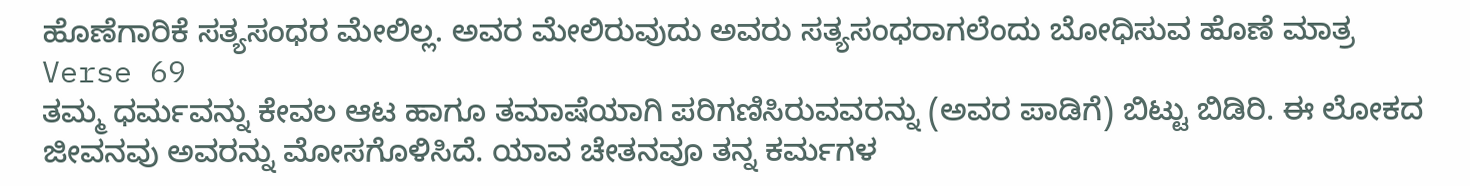ಹೊಣೆಗಾರಿಕೆ ಸತ್ಯಸಂಧರ ಮೇಲಿಲ್ಲ. ಅವರ ಮೇಲಿರುವುದು ಅವರು ಸತ್ಯಸಂಧರಾಗಲೆಂದು ಬೋಧಿಸುವ ಹೊಣೆ ಮಾತ್ರ
Verse 69
ತಮ್ಮ ಧರ್ಮವನ್ನು ಕೇವಲ ಆಟ ಹಾಗೂ ತಮಾಷೆಯಾಗಿ ಪರಿಗಣಿಸಿರುವವರನ್ನು (ಅವರ ಪಾಡಿಗೆ) ಬಿಟ್ಟು ಬಿಡಿರಿ. ಈ ಲೋಕದ ಜೀವನವು ಅವರನ್ನು ಮೋಸಗೊಳಿಸಿದೆ. ಯಾವ ಚೇತನವೂ ತನ್ನ ಕರ್ಮಗಳ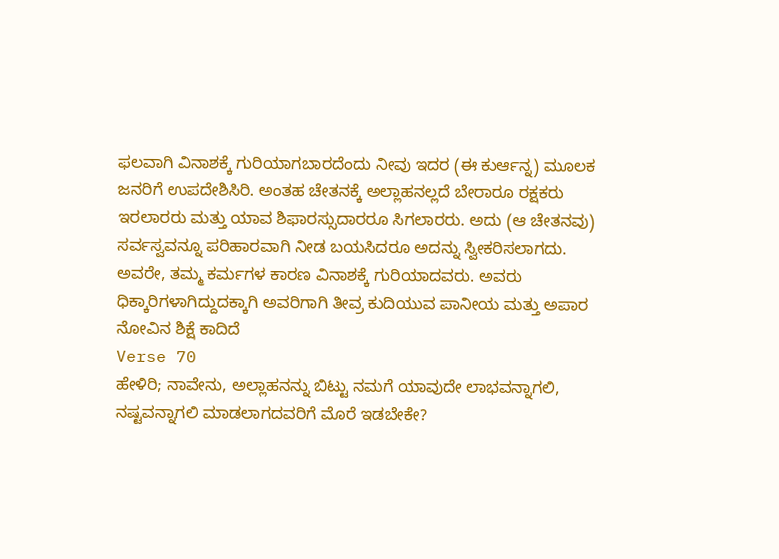ಫಲವಾಗಿ ವಿನಾಶಕ್ಕೆ ಗುರಿಯಾಗಬಾರದೆಂದು ನೀವು ಇದರ (ಈ ಕುರ್ಆನ್ನ) ಮೂಲಕ ಜನರಿಗೆ ಉಪದೇಶಿಸಿರಿ. ಅಂತಹ ಚೇತನಕ್ಕೆ ಅಲ್ಲಾಹನಲ್ಲದೆ ಬೇರಾರೂ ರಕ್ಷಕರು ಇರಲಾರರು ಮತ್ತು ಯಾವ ಶಿಫಾರಸ್ಸುದಾರರೂ ಸಿಗಲಾರರು. ಅದು (ಆ ಚೇತನವು) ಸರ್ವಸ್ವವನ್ನೂ ಪರಿಹಾರವಾಗಿ ನೀಡ ಬಯಸಿದರೂ ಅದನ್ನು ಸ್ವೀಕರಿಸಲಾಗದು. ಅವರೇ, ತಮ್ಮ ಕರ್ಮಗಳ ಕಾರಣ ವಿನಾಶಕ್ಕೆ ಗುರಿಯಾದವರು. ಅವರು ಧಿಕ್ಕಾರಿಗಳಾಗಿದ್ದುದಕ್ಕಾಗಿ ಅವರಿಗಾಗಿ ತೀವ್ರ ಕುದಿಯುವ ಪಾನೀಯ ಮತ್ತು ಅಪಾರ ನೋವಿನ ಶಿಕ್ಷೆ ಕಾದಿದೆ
Verse 70
ಹೇಳಿರಿ; ನಾವೇನು, ಅಲ್ಲಾಹನನ್ನು ಬಿಟ್ಟು ನಮಗೆ ಯಾವುದೇ ಲಾಭವನ್ನಾಗಲಿ, ನಷ್ಟವನ್ನಾಗಲಿ ಮಾಡಲಾಗದವರಿಗೆ ಮೊರೆ ಇಡಬೇಕೇ?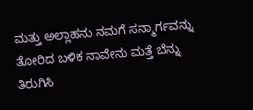ಮತ್ತು ಅಲ್ಲಾಹನು ನಮಗೆ ಸನ್ಮಾರ್ಗವನ್ನು ತೋರಿದ ಬಳಿಕ ನಾವೇನು ಮತ್ತೆ ಬೆನ್ನು ತಿರುಗಿಸಿ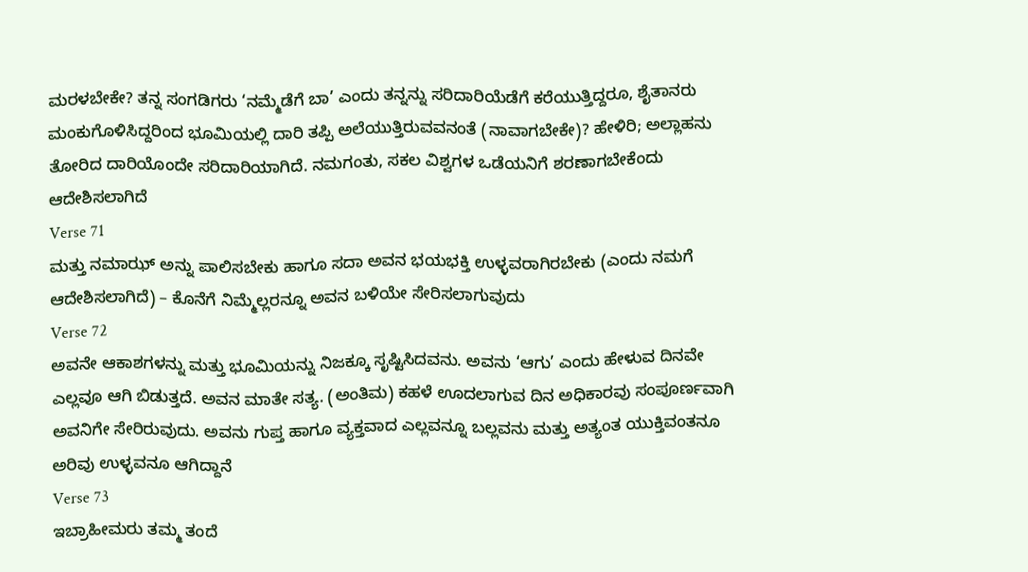ಮರಳಬೇಕೇ? ತನ್ನ ಸಂಗಡಿಗರು ‘ನಮ್ಮೆಡೆಗೆ ಬಾ’ ಎಂದು ತನ್ನನ್ನು ಸರಿದಾರಿಯೆಡೆಗೆ ಕರೆಯುತ್ತಿದ್ದರೂ, ಶೈತಾನರು ಮಂಕುಗೊಳಿಸಿದ್ದರಿಂದ ಭೂಮಿಯಲ್ಲಿ ದಾರಿ ತಪ್ಪಿ ಅಲೆಯುತ್ತಿರುವವನಂತೆ (ನಾವಾಗಬೇಕೇ)? ಹೇಳಿರಿ; ಅಲ್ಲಾಹನು ತೋರಿದ ದಾರಿಯೊಂದೇ ಸರಿದಾರಿಯಾಗಿದೆ. ನಮಗಂತು, ಸಕಲ ವಿಶ್ವಗಳ ಒಡೆಯನಿಗೆ ಶರಣಾಗಬೇಕೆಂದು ಆದೇಶಿಸಲಾಗಿದೆ
Verse 71
ಮತ್ತು ನಮಾಝ್ ಅನ್ನು ಪಾಲಿಸಬೇಕು ಹಾಗೂ ಸದಾ ಅವನ ಭಯಭಕ್ತಿ ಉಳ್ಳವರಾಗಿರಬೇಕು (ಎಂದು ನಮಗೆ ಆದೇಶಿಸಲಾಗಿದೆ) – ಕೊನೆಗೆ ನಿಮ್ಮೆಲ್ಲರನ್ನೂ ಅವನ ಬಳಿಯೇ ಸೇರಿಸಲಾಗುವುದು
Verse 72
ಅವನೇ ಆಕಾಶಗಳನ್ನು ಮತ್ತು ಭೂಮಿಯನ್ನು ನಿಜಕ್ಕೂ ಸೃಷ್ಟಿಸಿದವನು. ಅವನು ‘ಆಗು’ ಎಂದು ಹೇಳುವ ದಿನವೇ ಎಲ್ಲವೂ ಆಗಿ ಬಿಡುತ್ತದೆ. ಅವನ ಮಾತೇ ಸತ್ಯ. (ಅಂತಿಮ) ಕಹಳೆ ಊದಲಾಗುವ ದಿನ ಅಧಿಕಾರವು ಸಂಪೂರ್ಣವಾಗಿ ಅವನಿಗೇ ಸೇರಿರುವುದು. ಅವನು ಗುಪ್ತ ಹಾಗೂ ವ್ಯಕ್ತವಾದ ಎಲ್ಲವನ್ನೂ ಬಲ್ಲವನು ಮತ್ತು ಅತ್ಯಂತ ಯುಕ್ತಿವಂತನೂ ಅರಿವು ಉಳ್ಳವನೂ ಆಗಿದ್ದಾನೆ
Verse 73
ಇಬ್ರಾಹೀಮರು ತಮ್ಮ ತಂದೆ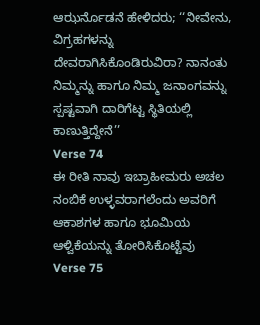ಆಝರ್ನೊಡನೆ ಹೇಳಿದರು; ‘‘ನೀವೇನು, ವಿಗ್ರಹಗಳನ್ನು ದೇವರಾಗಿಸಿಕೊಂಡಿರುವಿರಾ? ನಾನಂತು ನಿಮ್ಮನ್ನು ಹಾಗೂ ನಿಮ್ಮ ಜನಾಂಗವನ್ನು ಸ್ಪಷ್ಟವಾಗಿ ದಾರಿಗೆಟ್ಟ ಸ್ಥಿತಿಯಲ್ಲಿ ಕಾಣುತ್ತಿದ್ದೇನೆ’’
Verse 74
ಈ ರೀತಿ ನಾವು ಇಬ್ರಾಹೀಮರು ಅಚಲ ನಂಬಿಕೆ ಉಳ್ಳವರಾಗಲೆಂದು ಅವರಿಗೆ ಆಕಾಶಗಳ ಹಾಗೂ ಭೂಮಿಯ ಆಳ್ವಿಕೆಯನ್ನು ತೋರಿಸಿಕೊಟ್ಟೆವು
Verse 75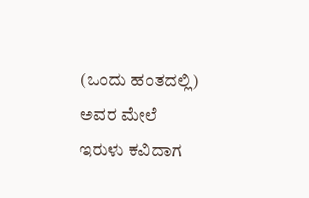(ಒಂದು ಹಂತದಲ್ಲಿ) ಅವರ ಮೇಲೆ ಇರುಳು ಕವಿದಾಗ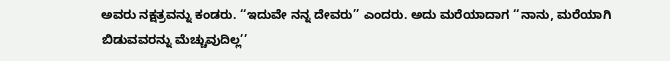ಅವರು ನಕ್ಷತ್ರವನ್ನು ಕಂಡರು. ‘‘ಇದುವೇ ನನ್ನ ದೇವರು’’ ಎಂದರು. ಅದು ಮರೆಯಾದಾಗ ‘‘ನಾನು, ಮರೆಯಾಗಿ ಬಿಡುವವರನ್ನು ಮೆಚ್ಚುವುದಿಲ್ಲ’’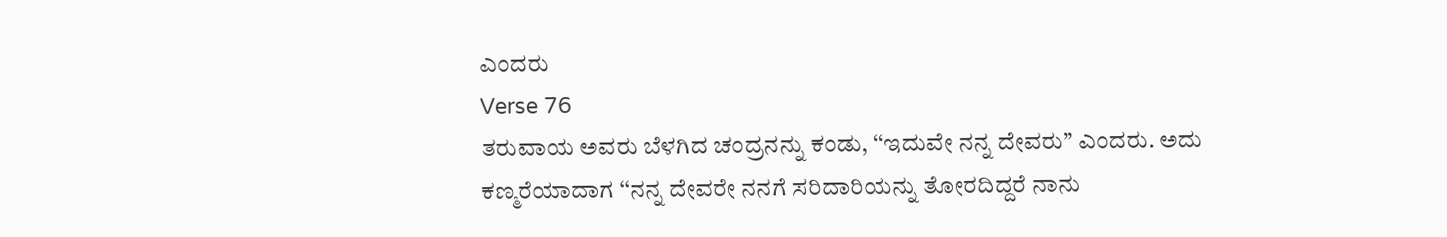ಎಂದರು
Verse 76
ತರುವಾಯ ಅವರು ಬೆಳಗಿದ ಚಂದ್ರನನ್ನು ಕಂಡು, ‘‘ಇದುವೇ ನನ್ನ ದೇವರು’’ ಎಂದರು. ಅದು ಕಣ್ಮರೆಯಾದಾಗ ‘‘ನನ್ನ ದೇವರೇ ನನಗೆ ಸರಿದಾರಿಯನ್ನು ತೋರದಿದ್ದರೆ ನಾನು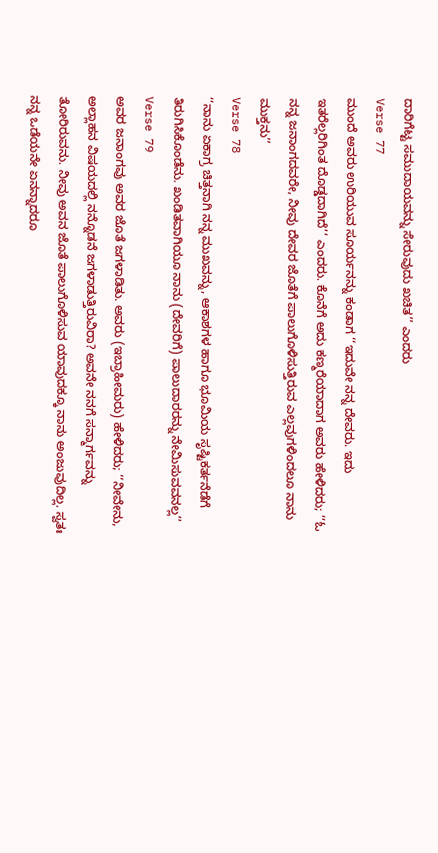ದಾರಿಗೆಟ್ಟ ಸಮುದಾಯವನ್ನು ಸೇರುವುದು ಖಚಿತ’’ ಎಂದರು
Verse 77
ಮುಂದೆ ಅವರು ಉರಿಯುವ ಸೂರ್ಯನನ್ನು ಕಂಡಾಗ ‘‘ಇದುವೇ ನನ್ನ ದೇವರು. ಇದು ಇತರೆಲ್ಲರಿಗಿಂತ ದೊಡ್ಡದಾಗಿದೆ’’ ಎಂದರು. ಕೊನೆಗೆ ಅದು ಕಣ್ಮರೆಯಾದಾಗ ಅವರು ಹೇಳಿದರು; ‘‘ಓ ನನ್ನ ಜನಾಂಗದವರೇ, ನೀವು ದೇವರ ಜೊತೆಗೆ ಪಾಲುಗೊಳಿಸುತ್ತಿರುವ ಎಲ್ಲವುಗಳಿಂದಲೂ ನಾನು ಮುಕ್ತನು’’
Verse 78
‘‘ನಾನು ಏಕಾಗ್ರ ಚಿತ್ತನಾಗಿ ನನ್ನ ಮುಖವನ್ನು, ಆಕಾಶಗಳ ಹಾಗೂ ಭೂಮಿಯ ಸೃಷ್ಟಿಕರ್ತನೆಡೆಗೆ ತಿರುಗಿಸಿಕೊಂಡೆನು. ಖಂಡಿತವಾಗಿಯೂ ನಾನು (ದೇವರಿಗೆ) ಪಾಲುದಾರರನ್ನು ನೇಮಿಸುವವನಲ್ಲ’’
Verse 79
ಅವರ ಜನಾಂಗವು ಅವರ ಜೊತೆ ಜಗಳಾಡಿತು. ಅವರು (ಇಬ್ರಾಹೀಮರು) ಹೇಳಿದರು; ‘‘ನೀವೇನು, ಅಲ್ಲಾಹನ ವಿಷಯದಲ್ಲಿ ನನ್ನೊಡನೆ ಜಗಳಾಡುತ್ತಿರುವಿರಾ? ಅವನೇ ನನಗೆ ಸನ್ಮಾರ್ಗವನ್ನು ತೋರಿರುವನು. ನೀವು ಅವನ ಜೊತೆ ಪಾಲುಗೊಳಿಸುವ ಯಾವುದಕ್ಕೂ ನಾನು ಅಂಜುವುದಿಲ್ಲ. ಸ್ವತಃ ನನ್ನ ಒಡೆಯನೇ ಏನನ್ನಾದರೂ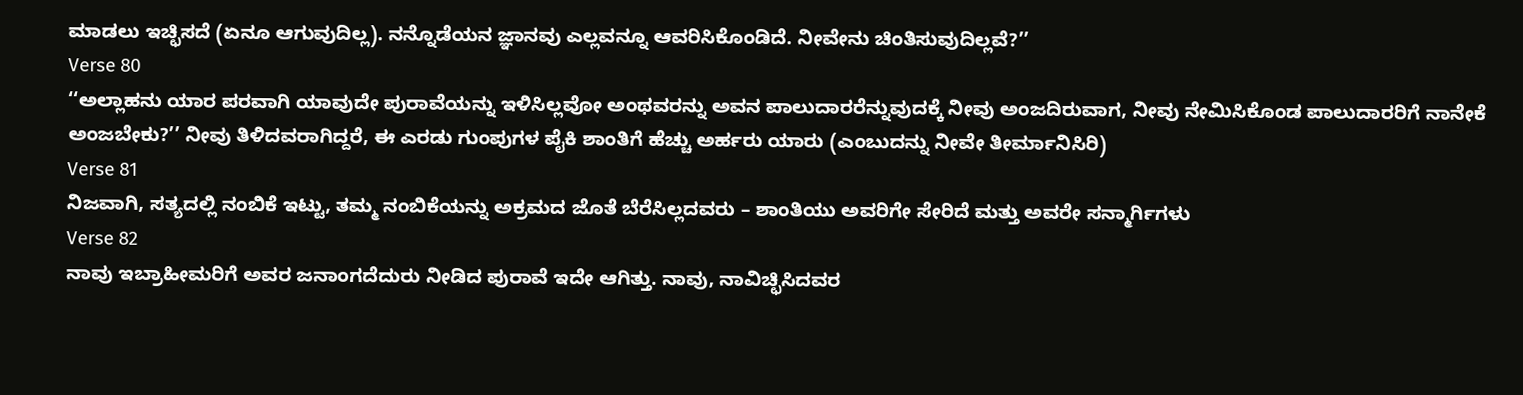ಮಾಡಲು ಇಚ್ಛಿಸದೆ (ಏನೂ ಆಗುವುದಿಲ್ಲ). ನನ್ನೊಡೆಯನ ಜ್ಞಾನವು ಎಲ್ಲವನ್ನೂ ಆವರಿಸಿಕೊಂಡಿದೆ. ನೀವೇನು ಚಿಂತಿಸುವುದಿಲ್ಲವೆ?’’
Verse 80
‘‘ಅಲ್ಲಾಹನು ಯಾರ ಪರವಾಗಿ ಯಾವುದೇ ಪುರಾವೆಯನ್ನು ಇಳಿಸಿಲ್ಲವೋ ಅಂಥವರನ್ನು ಅವನ ಪಾಲುದಾರರೆನ್ನುವುದಕ್ಕೆ ನೀವು ಅಂಜದಿರುವಾಗ, ನೀವು ನೇಮಿಸಿಕೊಂಡ ಪಾಲುದಾರರಿಗೆ ನಾನೇಕೆ ಅಂಜಬೇಕು?’’ ನೀವು ತಿಳಿದವರಾಗಿದ್ದರೆ, ಈ ಎರಡು ಗುಂಪುಗಳ ಪೈಕಿ ಶಾಂತಿಗೆ ಹೆಚ್ಚು ಅರ್ಹರು ಯಾರು (ಎಂಬುದನ್ನು ನೀವೇ ತೀರ್ಮಾನಿಸಿರಿ)
Verse 81
ನಿಜವಾಗಿ, ಸತ್ಯದಲ್ಲಿ ನಂಬಿಕೆ ಇಟ್ಟು, ತಮ್ಮ ನಂಬಿಕೆಯನ್ನು ಅಕ್ರಮದ ಜೊತೆ ಬೆರೆಸಿಲ್ಲದವರು – ಶಾಂತಿಯು ಅವರಿಗೇ ಸೇರಿದೆ ಮತ್ತು ಅವರೇ ಸನ್ಮಾರ್ಗಿಗಳು
Verse 82
ನಾವು ಇಬ್ರಾಹೀಮರಿಗೆ ಅವರ ಜನಾಂಗದೆದುರು ನೀಡಿದ ಪುರಾವೆ ಇದೇ ಆಗಿತ್ತು. ನಾವು, ನಾವಿಚ್ಛಿಸಿದವರ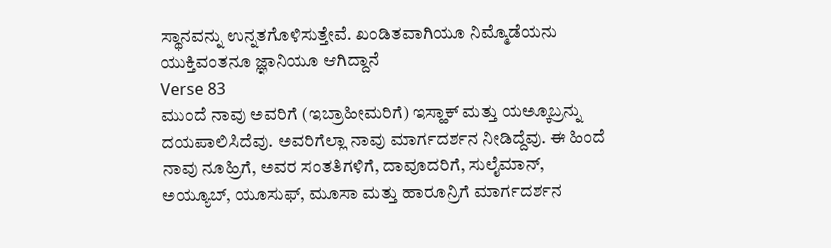ಸ್ಥಾನವನ್ನು ಉನ್ನತಗೊಳಿಸುತ್ತೇವೆ. ಖಂಡಿತವಾಗಿಯೂ ನಿಮ್ಮೊಡೆಯನು ಯುಕ್ತಿವಂತನೂ ಜ್ಞಾನಿಯೂ ಆಗಿದ್ದಾನೆ
Verse 83
ಮುಂದೆ ನಾವು ಅವರಿಗೆ (ಇಬ್ರಾಹೀಮರಿಗೆ) ಇಸ್ಹಾಕ್ ಮತ್ತು ಯಅ್ಕೂಬ್ರನ್ನು ದಯಪಾಲಿಸಿದೆವು. ಅವರಿಗೆಲ್ಲಾ ನಾವು ಮಾರ್ಗದರ್ಶನ ನೀಡಿದ್ದೆವು. ಈ ಹಿಂದೆ ನಾವು ನೂಹ್ರಿಗೆ, ಅವರ ಸಂತತಿಗಳಿಗೆ, ದಾವೂದರಿಗೆ, ಸುಲೈಮಾನ್, ಅಯ್ಯೂಬ್, ಯೂಸುಫ್, ಮೂಸಾ ಮತ್ತು ಹಾರೂನ್ರಿಗೆ ಮಾರ್ಗದರ್ಶನ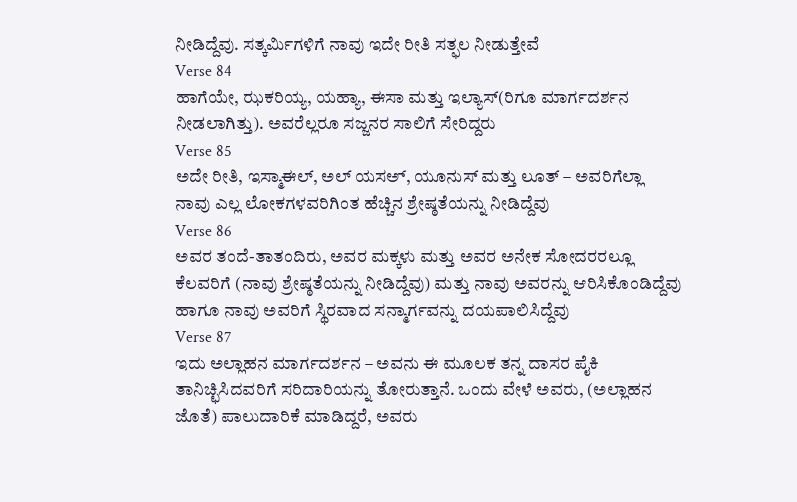ನೀಡಿದ್ದೆವು. ಸತ್ಕರ್ಮಿಗಳಿಗೆ ನಾವು ಇದೇ ರೀತಿ ಸತ್ಫಲ ನೀಡುತ್ತೇವೆ
Verse 84
ಹಾಗೆಯೇ, ಝಕರಿಯ್ಯ, ಯಹ್ಯಾ, ಈಸಾ ಮತ್ತು ಇಲ್ಯಾಸ್(ರಿಗೂ ಮಾರ್ಗದರ್ಶನ ನೀಡಲಾಗಿತ್ತು). ಅವರೆಲ್ಲರೂ ಸಜ್ಜನರ ಸಾಲಿಗೆ ಸೇರಿದ್ದರು
Verse 85
ಅದೇ ರೀತಿ, ಇಸ್ಮಾಈಲ್, ಅಲ್ ಯಸಅ್, ಯೂನುಸ್ ಮತ್ತು ಲೂತ್ – ಅವರಿಗೆಲ್ಲಾ ನಾವು ಎಲ್ಲ ಲೋಕಗಳವರಿಗಿಂತ ಹೆಚ್ಚಿನ ಶ್ರೇಷ್ಠತೆಯನ್ನು ನೀಡಿದ್ದೆವು
Verse 86
ಅವರ ತಂದೆ-ತಾತಂದಿರು, ಅವರ ಮಕ್ಕಳು ಮತ್ತು ಅವರ ಅನೇಕ ಸೋದರರಲ್ಲೂ ಕೆಲವರಿಗೆ (ನಾವು ಶ್ರೇಷ್ಠತೆಯನ್ನು ನೀಡಿದ್ದೆವು) ಮತ್ತು ನಾವು ಅವರನ್ನು ಆರಿಸಿಕೊಂಡಿದ್ದೆವು ಹಾಗೂ ನಾವು ಅವರಿಗೆ ಸ್ಥಿರವಾದ ಸನ್ಮಾರ್ಗವನ್ನು ದಯಪಾಲಿಸಿದ್ದೆವು
Verse 87
ಇದು ಅಲ್ಲಾಹನ ಮಾರ್ಗದರ್ಶನ – ಅವನು ಈ ಮೂಲಕ ತನ್ನ ದಾಸರ ಪೈಕಿ ತಾನಿಚ್ಛಿಸಿದವರಿಗೆ ಸರಿದಾರಿಯನ್ನು ತೋರುತ್ತಾನೆ. ಒಂದು ವೇಳೆ ಅವರು, (ಅಲ್ಲಾಹನ ಜೊತೆ) ಪಾಲುದಾರಿಕೆ ಮಾಡಿದ್ದರೆ, ಅವರು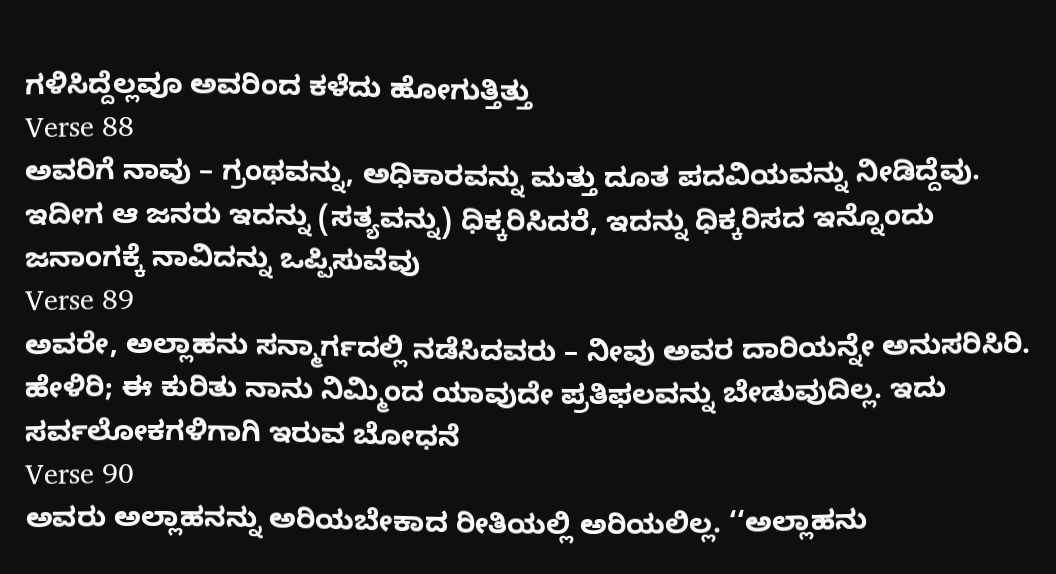ಗಳಿಸಿದ್ದೆಲ್ಲವೂ ಅವರಿಂದ ಕಳೆದು ಹೋಗುತ್ತಿತ್ತು
Verse 88
ಅವರಿಗೆ ನಾವು – ಗ್ರಂಥವನ್ನು, ಅಧಿಕಾರವನ್ನು ಮತ್ತು ದೂತ ಪದವಿಯವನ್ನು ನೀಡಿದ್ದೆವು. ಇದೀಗ ಆ ಜನರು ಇದನ್ನು (ಸತ್ಯವನ್ನು) ಧಿಕ್ಕರಿಸಿದರೆ, ಇದನ್ನು ಧಿಕ್ಕರಿಸದ ಇನ್ನೊಂದು ಜನಾಂಗಕ್ಕೆ ನಾವಿದನ್ನು ಒಪ್ಪಿಸುವೆವು
Verse 89
ಅವರೇ, ಅಲ್ಲಾಹನು ಸನ್ಮಾರ್ಗದಲ್ಲಿ ನಡೆಸಿದವರು – ನೀವು ಅವರ ದಾರಿಯನ್ನೇ ಅನುಸರಿಸಿರಿ. ಹೇಳಿರಿ; ಈ ಕುರಿತು ನಾನು ನಿಮ್ಮಿಂದ ಯಾವುದೇ ಪ್ರತಿಫಲವನ್ನು ಬೇಡುವುದಿಲ್ಲ. ಇದು ಸರ್ವಲೋಕಗಳಿಗಾಗಿ ಇರುವ ಬೋಧನೆ
Verse 90
ಅವರು ಅಲ್ಲಾಹನನ್ನು ಅರಿಯಬೇಕಾದ ರೀತಿಯಲ್ಲಿ ಅರಿಯಲಿಲ್ಲ. ‘‘ಅಲ್ಲಾಹನು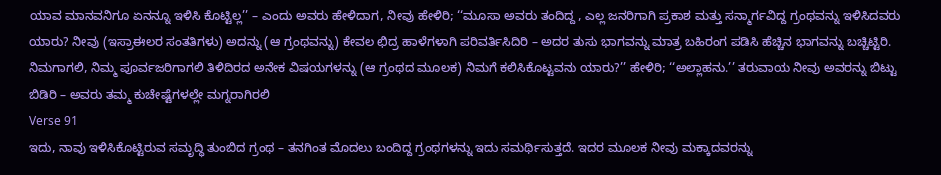ಯಾವ ಮಾನವನಿಗೂ ಏನನ್ನೂ ಇಳಿಸಿ ಕೊಟ್ಟಿಲ್ಲ’’ – ಎಂದು ಅವರು ಹೇಳಿದಾಗ, ನೀವು ಹೇಳಿರಿ; ‘‘ಮೂಸಾ ಅವರು ತಂದಿದ್ದ , ಎಲ್ಲ ಜನರಿಗಾಗಿ ಪ್ರಕಾಶ ಮತ್ತು ಸನ್ಮಾರ್ಗವಿದ್ದ ಗ್ರಂಥವನ್ನು ಇಳಿಸಿದವರು ಯಾರು? ನೀವು (ಇಸ್ರಾಈಲರ ಸಂತತಿಗಳು) ಅದನ್ನು (ಆ ಗ್ರಂಥವನ್ನು) ಕೇವಲ ಛಿದ್ರ ಹಾಳೆಗಳಾಗಿ ಪರಿವರ್ತಿಸಿದಿರಿ – ಅದರ ತುಸು ಭಾಗವನ್ನು ಮಾತ್ರ ಬಹಿರಂಗ ಪಡಿಸಿ ಹೆಚ್ಚಿನ ಭಾಗವನ್ನು ಬಚ್ಚಿಟ್ಟಿರಿ. ನಿಮಗಾಗಲಿ, ನಿಮ್ಮ ಪೂರ್ವಜರಿಗಾಗಲಿ ತಿಳಿದಿರದ ಅನೇಕ ವಿಷಯಗಳನ್ನು (ಆ ಗ್ರಂಥದ ಮೂಲಕ) ನಿಮಗೆ ಕಲಿಸಿಕೊಟ್ಟವನು ಯಾರು?’’ ಹೇಳಿರಿ; ‘‘ಅಲ್ಲಾಹನು.’’ ತರುವಾಯ ನೀವು ಅವರನ್ನು ಬಿಟ್ಟು ಬಿಡಿರಿ – ಅವರು ತಮ್ಮ ಕುಚೇಷ್ಟೆಗಳಲ್ಲೇ ಮಗ್ನರಾಗಿರಲಿ
Verse 91
ಇದು, ನಾವು ಇಳಿಸಿಕೊಟ್ಟಿರುವ ಸಮೃದ್ಧಿ ತುಂಬಿದ ಗ್ರಂಥ – ತನಗಿಂತ ಮೊದಲು ಬಂದಿದ್ದ ಗ್ರಂಥಗಳನ್ನು ಇದು ಸಮರ್ಥಿಸುತ್ತದೆ. ಇದರ ಮೂಲಕ ನೀವು ಮಕ್ಕಾದವರನ್ನು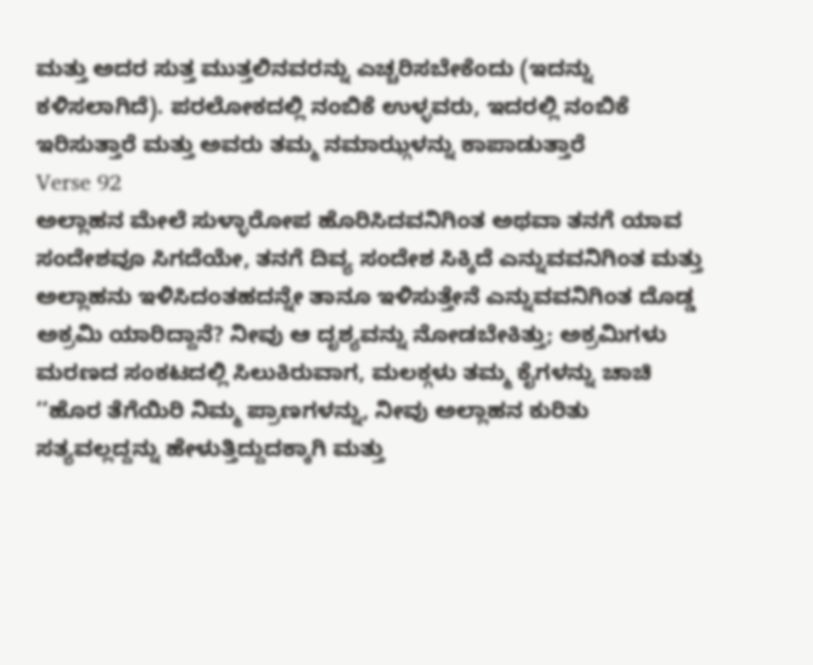ಮತ್ತು ಅದರ ಸುತ್ತ ಮುತ್ತಲಿನವರನ್ನು ಎಚ್ಚರಿಸಬೇಕೆಂದು (ಇದನ್ನು ಕಳಿಸಲಾಗಿದೆ). ಪರಲೋಕದಲ್ಲಿ ನಂಬಿಕೆ ಉಳ್ಳವರು, ಇದರಲ್ಲಿ ನಂಬಿಕೆ ಇರಿಸುತ್ತಾರೆ ಮತ್ತು ಅವರು ತಮ್ಮ ನಮಾಝ್ಗಳನ್ನು ಕಾಪಾಡುತ್ತಾರೆ
Verse 92
ಅಲ್ಲಾಹನ ಮೇಲೆ ಸುಳ್ಳಾರೋಪ ಹೊರಿಸಿದವನಿಗಿಂತ ಅಥವಾ ತನಗೆ ಯಾವ ಸಂದೇಶವೂ ಸಿಗದೆಯೇ, ತನಗೆ ದಿವ್ಯ ಸಂದೇಶ ಸಿಕ್ಕಿದೆ ಎನ್ನುವವನಿಗಿಂತ ಮತ್ತು ಅಲ್ಲಾಹನು ಇಳಿಸಿದಂತಹದನ್ನೇ ತಾನೂ ಇಳಿಸುತ್ತೇನೆ ಎನ್ನುವವನಿಗಿಂತ ದೊಡ್ಡ ಅಕ್ರಮಿ ಯಾರಿದ್ದಾನೆ? ನೀವು ಆ ದೃಶ್ಯವನ್ನು ನೋಡಬೇಕಿತ್ತು; ಅಕ್ರಮಿಗಳು ಮರಣದ ಸಂಕಟದಲ್ಲಿ ಸಿಲುಕಿರುವಾಗ, ಮಲಕ್ಗಳು ತಮ್ಮ ಕೈಗಳನ್ನು ಚಾಚಿ ‘‘ಹೊರ ತೆಗೆಯಿರಿ ನಿಮ್ಮ ಪ್ರಾಣಗಳನ್ನು, ನೀವು ಅಲ್ಲಾಹನ ಕುರಿತು ಸತ್ಯವಲ್ಲದ್ದನ್ನು ಹೇಳುತ್ತಿದ್ದುದಕ್ಕಾಗಿ ಮತ್ತು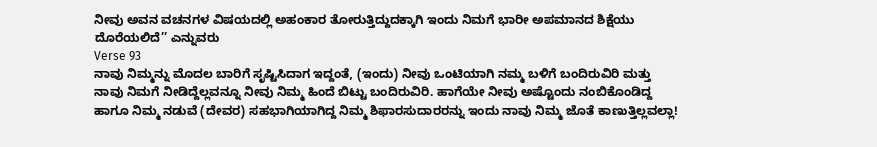ನೀವು ಅವನ ವಚನಗಳ ವಿಷಯದಲ್ಲಿ ಅಹಂಕಾರ ತೋರುತ್ತಿದ್ದುದಕ್ಕಾಗಿ ಇಂದು ನಿಮಗೆ ಭಾರೀ ಅಪಮಾನದ ಶಿಕ್ಷೆಯು ದೊರೆಯಲಿದೆ’’ ಎನ್ನುವರು
Verse 93
ನಾವು ನಿಮ್ಮನ್ನು ಮೊದಲ ಬಾರಿಗೆ ಸೃಷ್ಟಿಸಿದಾಗ ಇದ್ದಂತೆ, (ಇಂದು) ನೀವು ಒಂಟಿಯಾಗಿ ನಮ್ಮ ಬಳಿಗೆ ಬಂದಿರುವಿರಿ ಮತ್ತು ನಾವು ನಿಮಗೆ ನೀಡಿದ್ದೆಲ್ಲವನ್ನೂ ನೀವು ನಿಮ್ಮ ಹಿಂದೆ ಬಿಟ್ಟು ಬಂದಿರುವಿರಿ. ಹಾಗೆಯೇ ನೀವು ಅಷ್ಟೊಂದು ನಂಬಿಕೊಂಡಿದ್ದ ಹಾಗೂ ನಿಮ್ಮ ನಡುವೆ (ದೇವರ) ಸಹಭಾಗಿಯಾಗಿದ್ದ ನಿಮ್ಮ ಶಿಫಾರಸುದಾರರನ್ನು ಇಂದು ನಾವು ನಿಮ್ಮ ಜೊತೆ ಕಾಣುತ್ತಿಲ್ಲವಲ್ಲಾ!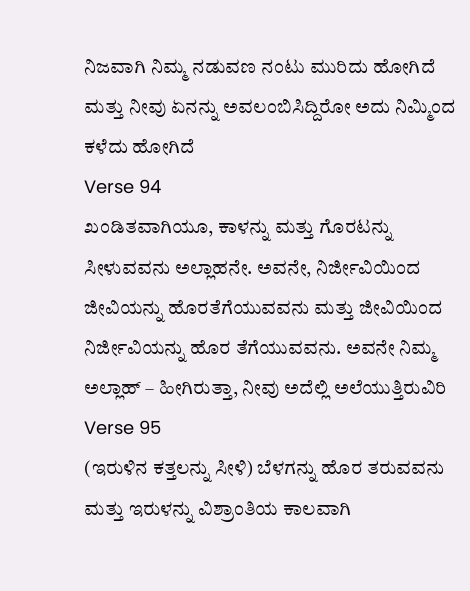ನಿಜವಾಗಿ ನಿಮ್ಮ ನಡುವಣ ನಂಟು ಮುರಿದು ಹೋಗಿದೆ ಮತ್ತು ನೀವು ಏನನ್ನು ಅವಲಂಬಿಸಿದ್ದಿರೋ ಅದು ನಿಮ್ಮಿಂದ ಕಳೆದು ಹೋಗಿದೆ
Verse 94
ಖಂಡಿತವಾಗಿಯೂ, ಕಾಳನ್ನು ಮತ್ತು ಗೊರಟನ್ನು ಸೀಳುವವನು ಅಲ್ಲಾಹನೇ. ಅವನೇ, ನಿರ್ಜೀವಿಯಿಂದ ಜೀವಿಯನ್ನು ಹೊರತೆಗೆಯುವವನು ಮತ್ತು ಜೀವಿಯಿಂದ ನಿರ್ಜೀವಿಯನ್ನು ಹೊರ ತೆಗೆಯುವವನು. ಅವನೇ ನಿಮ್ಮ ಅಲ್ಲಾಹ್ – ಹೀಗಿರುತ್ತಾ, ನೀವು ಅದೆಲ್ಲಿ ಅಲೆಯುತ್ತಿರುವಿರಿ
Verse 95
(ಇರುಳಿನ ಕತ್ತಲನ್ನು ಸೀಳಿ) ಬೆಳಗನ್ನು ಹೊರ ತರುವವನು ಮತ್ತು ಇರುಳನ್ನು ವಿಶ್ರಾಂತಿಯ ಕಾಲವಾಗಿ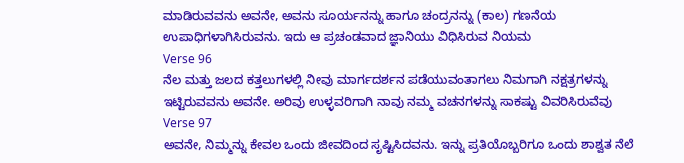ಮಾಡಿರುವವನು ಅವನೇ, ಅವನು ಸೂರ್ಯನನ್ನು ಹಾಗೂ ಚಂದ್ರನನ್ನು (ಕಾಲ) ಗಣನೆಯ ಉಪಾಧಿಗಳಾಗಿಸಿರುವನು. ಇದು ಆ ಪ್ರಚಂಡವಾದ ಜ್ಞಾನಿಯು ವಿಧಿಸಿರುವ ನಿಯಮ
Verse 96
ನೆಲ ಮತ್ತು ಜಲದ ಕತ್ತಲುಗಳಲ್ಲಿ ನೀವು ಮಾರ್ಗದರ್ಶನ ಪಡೆಯುವಂತಾಗಲು ನಿಮಗಾಗಿ ನಕ್ಷತ್ರಗಳನ್ನು ಇಟ್ಟಿರುವವನು ಅವನೇ. ಅರಿವು ಉಳ್ಳವರಿಗಾಗಿ ನಾವು ನಮ್ಮ ವಚನಗಳನ್ನು ಸಾಕಷ್ಟು ವಿವರಿಸಿರುವೆವು
Verse 97
ಅವನೇ, ನಿಮ್ಮನ್ನು ಕೇವಲ ಒಂದು ಜೀವದಿಂದ ಸೃಷ್ಟಿಸಿದವನು. ಇನ್ನು ಪ್ರತಿಯೊಬ್ಬರಿಗೂ ಒಂದು ಶಾಶ್ವತ ನೆಲೆ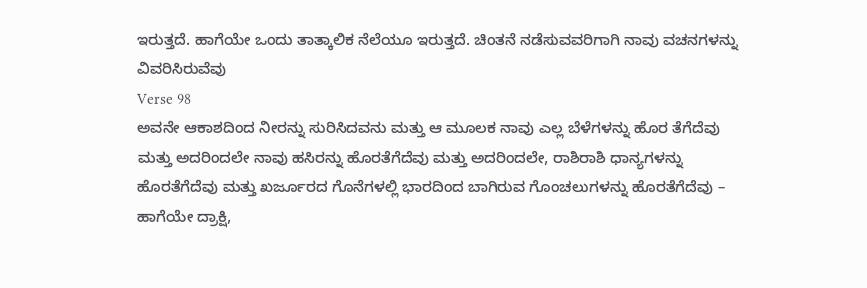ಇರುತ್ತದೆ. ಹಾಗೆಯೇ ಒಂದು ತಾತ್ಕಾಲಿಕ ನೆಲೆಯೂ ಇರುತ್ತದೆ. ಚಿಂತನೆ ನಡೆಸುವವರಿಗಾಗಿ ನಾವು ವಚನಗಳನ್ನು ವಿವರಿಸಿರುವೆವು
Verse 98
ಅವನೇ ಆಕಾಶದಿಂದ ನೀರನ್ನು ಸುರಿಸಿದವನು ಮತ್ತು ಆ ಮೂಲಕ ನಾವು ಎಲ್ಲ ಬೆಳೆಗಳನ್ನು ಹೊರ ತೆಗೆದೆವು ಮತ್ತು ಅದರಿಂದಲೇ ನಾವು ಹಸಿರನ್ನು ಹೊರತೆಗೆದೆವು ಮತ್ತು ಅದರಿಂದಲೇ, ರಾಶಿರಾಶಿ ಧಾನ್ಯಗಳನ್ನು ಹೊರತೆಗೆದೆವು ಮತ್ತು ಖರ್ಜೂರದ ಗೊನೆಗಳಲ್ಲಿ ಭಾರದಿಂದ ಬಾಗಿರುವ ಗೊಂಚಲುಗಳನ್ನು ಹೊರತೆಗೆದೆವು – ಹಾಗೆಯೇ ದ್ರಾಕ್ಷಿ,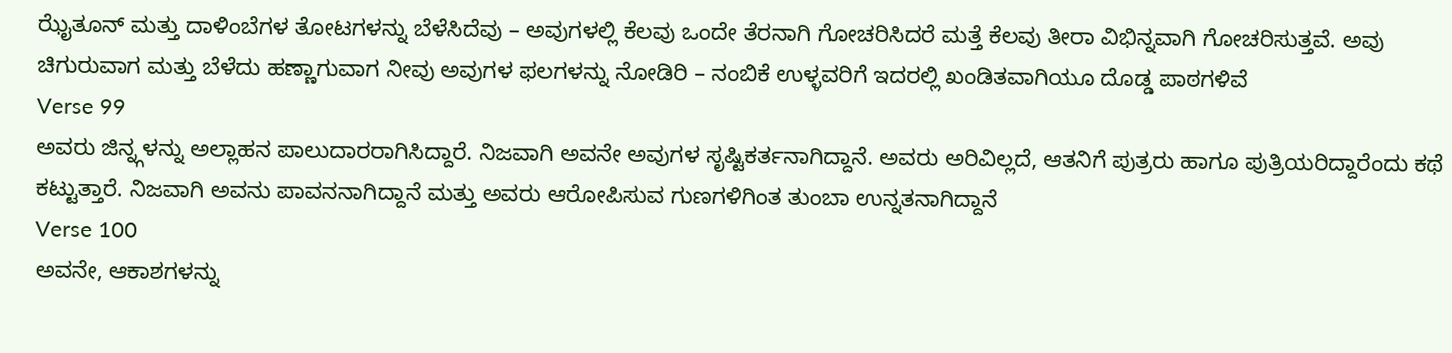ಝೈತೂನ್ ಮತ್ತು ದಾಳಿಂಬೆಗಳ ತೋಟಗಳನ್ನು ಬೆಳೆಸಿದೆವು – ಅವುಗಳಲ್ಲಿ ಕೆಲವು ಒಂದೇ ತೆರನಾಗಿ ಗೋಚರಿಸಿದರೆ ಮತ್ತೆ ಕೆಲವು ತೀರಾ ವಿಭಿನ್ನವಾಗಿ ಗೋಚರಿಸುತ್ತವೆ. ಅವು ಚಿಗುರುವಾಗ ಮತ್ತು ಬೆಳೆದು ಹಣ್ಣಾಗುವಾಗ ನೀವು ಅವುಗಳ ಫಲಗಳನ್ನು ನೋಡಿರಿ – ನಂಬಿಕೆ ಉಳ್ಳವರಿಗೆ ಇದರಲ್ಲಿ ಖಂಡಿತವಾಗಿಯೂ ದೊಡ್ಡ ಪಾಠಗಳಿವೆ
Verse 99
ಅವರು ಜಿನ್ನ್ಗಳನ್ನು ಅಲ್ಲಾಹನ ಪಾಲುದಾರರಾಗಿಸಿದ್ದಾರೆ. ನಿಜವಾಗಿ ಅವನೇ ಅವುಗಳ ಸೃಷ್ಟಿಕರ್ತನಾಗಿದ್ದಾನೆ. ಅವರು ಅರಿವಿಲ್ಲದೆ, ಆತನಿಗೆ ಪುತ್ರರು ಹಾಗೂ ಪುತ್ರಿಯರಿದ್ದಾರೆಂದು ಕಥೆ ಕಟ್ಟುತ್ತಾರೆ. ನಿಜವಾಗಿ ಅವನು ಪಾವನನಾಗಿದ್ದಾನೆ ಮತ್ತು ಅವರು ಆರೋಪಿಸುವ ಗುಣಗಳಿಗಿಂತ ತುಂಬಾ ಉನ್ನತನಾಗಿದ್ದಾನೆ
Verse 100
ಅವನೇ, ಆಕಾಶಗಳನ್ನು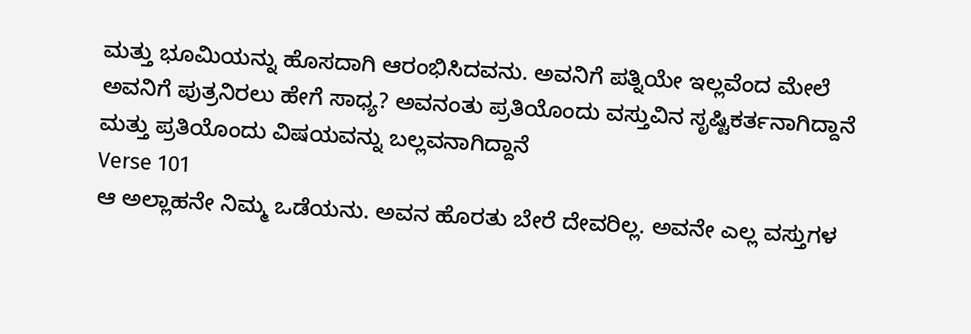ಮತ್ತು ಭೂಮಿಯನ್ನು ಹೊಸದಾಗಿ ಆರಂಭಿಸಿದವನು. ಅವನಿಗೆ ಪತ್ನಿಯೇ ಇಲ್ಲವೆಂದ ಮೇಲೆ ಅವನಿಗೆ ಪುತ್ರನಿರಲು ಹೇಗೆ ಸಾಧ್ಯ? ಅವನಂತು ಪ್ರತಿಯೊಂದು ವಸ್ತುವಿನ ಸೃಷ್ಟಿಕರ್ತನಾಗಿದ್ದಾನೆ ಮತ್ತು ಪ್ರತಿಯೊಂದು ವಿಷಯವನ್ನು ಬಲ್ಲವನಾಗಿದ್ದಾನೆ
Verse 101
ಆ ಅಲ್ಲಾಹನೇ ನಿಮ್ಮ ಒಡೆಯನು. ಅವನ ಹೊರತು ಬೇರೆ ದೇವರಿಲ್ಲ. ಅವನೇ ಎಲ್ಲ ವಸ್ತುಗಳ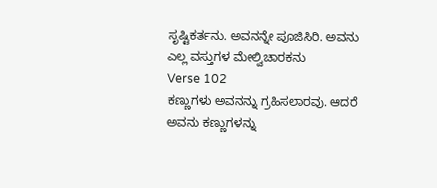ಸೃಷ್ಟಿಕರ್ತನು. ಅವನನ್ನೇ ಪೂಜಿಸಿರಿ. ಅವನು ಎಲ್ಲ ವಸ್ತುಗಳ ಮೇಲ್ವಿಚಾರಕನು
Verse 102
ಕಣ್ಣುಗಳು ಅವನನ್ನು ಗ್ರಹಿಸಲಾರವು. ಆದರೆ ಅವನು ಕಣ್ಣುಗಳನ್ನು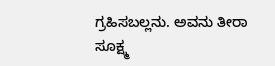ಗ್ರಹಿಸಬಲ್ಲನು. ಅವನು ತೀರಾ ಸೂಕ್ಷ್ಮ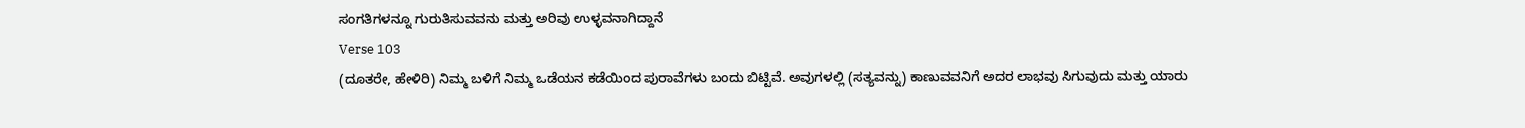ಸಂಗತಿಗಳನ್ನೂ ಗುರುತಿಸುವವನು ಮತ್ತು ಅರಿವು ಉಳ್ಳವನಾಗಿದ್ದಾನೆ
Verse 103
(ದೂತರೇ, ಹೇಳಿರಿ) ನಿಮ್ಮ ಬಳಿಗೆ ನಿಮ್ಮ ಒಡೆಯನ ಕಡೆಯಿಂದ ಪುರಾವೆಗಳು ಬಂದು ಬಿಟ್ಟಿವೆ. ಅವುಗಳಲ್ಲಿ (ಸತ್ಯವನ್ನು) ಕಾಣುವವನಿಗೆ ಅದರ ಲಾಭವು ಸಿಗುವುದು ಮತ್ತು ಯಾರು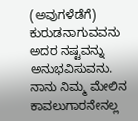(ಅವುಗಳೆಡೆಗೆ) ಕುರುಡನಾಗುವವನು ಅದರ ನಷ್ಟವನ್ನು ಅನುಭವಿಸುವನು. ನಾನು ನಿಮ್ಮ ಮೇಲಿನ ಕಾವಲುಗಾರನೇನಲ್ಲ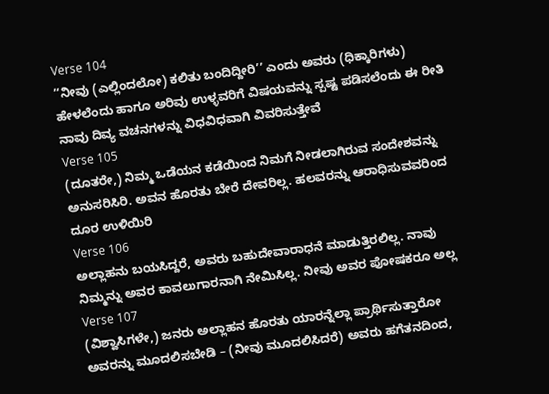Verse 104
‘‘ನೀವು (ಎಲ್ಲಿಂದಲೋ) ಕಲಿತು ಬಂದಿದ್ದೀರಿ’’ ಎಂದು ಅವರು (ಧಿಕ್ಕಾರಿಗಳು) ಹೇಳಲೆಂದು ಹಾಗೂ ಅರಿವು ಉಳ್ಳವರಿಗೆ ವಿಷಯವನ್ನು ಸ್ಪಷ್ಟ ಪಡಿಸಲೆಂದು ಈ ರೀತಿ ನಾವು ದಿವ್ಯ ವಚನಗಳನ್ನು ವಿಧವಿಧವಾಗಿ ವಿವರಿಸುತ್ತೇವೆ
Verse 105
(ದೂತರೇ,) ನಿಮ್ಮ ಒಡೆಯನ ಕಡೆಯಿಂದ ನಿಮಗೆ ನೀಡಲಾಗಿರುವ ಸಂದೇಶವನ್ನು ಅನುಸರಿಸಿರಿ. ಅವನ ಹೊರತು ಬೇರೆ ದೇವರಿಲ್ಲ. ಹಲವರನ್ನು ಆರಾಧಿಸುವವರಿಂದ ದೂರ ಉಳಿಯಿರಿ
Verse 106
ಅಲ್ಲಾಹನು ಬಯಸಿದ್ದರೆ, ಅವರು ಬಹುದೇವಾರಾಧನೆ ಮಾಡುತ್ತಿರಲಿಲ್ಲ. ನಾವು ನಿಮ್ಮನ್ನು ಅವರ ಕಾವಲುಗಾರನಾಗಿ ನೇಮಿಸಿಲ್ಲ. ನೀವು ಅವರ ಪೋಷಕರೂ ಅಲ್ಲ
Verse 107
(ವಿಶ್ವಾಸಿಗಳೇ,) ಜನರು ಅಲ್ಲಾಹನ ಹೊರತು ಯಾರನ್ನೆಲ್ಲಾ ಪ್ರಾರ್ಥಿಸುತ್ತಾರೋ ಅವರನ್ನು ಮೂದಲಿಸಬೇಡಿ – (ನೀವು ಮೂದಲಿಸಿದರೆ) ಅವರು ಹಗೆತನದಿಂದ,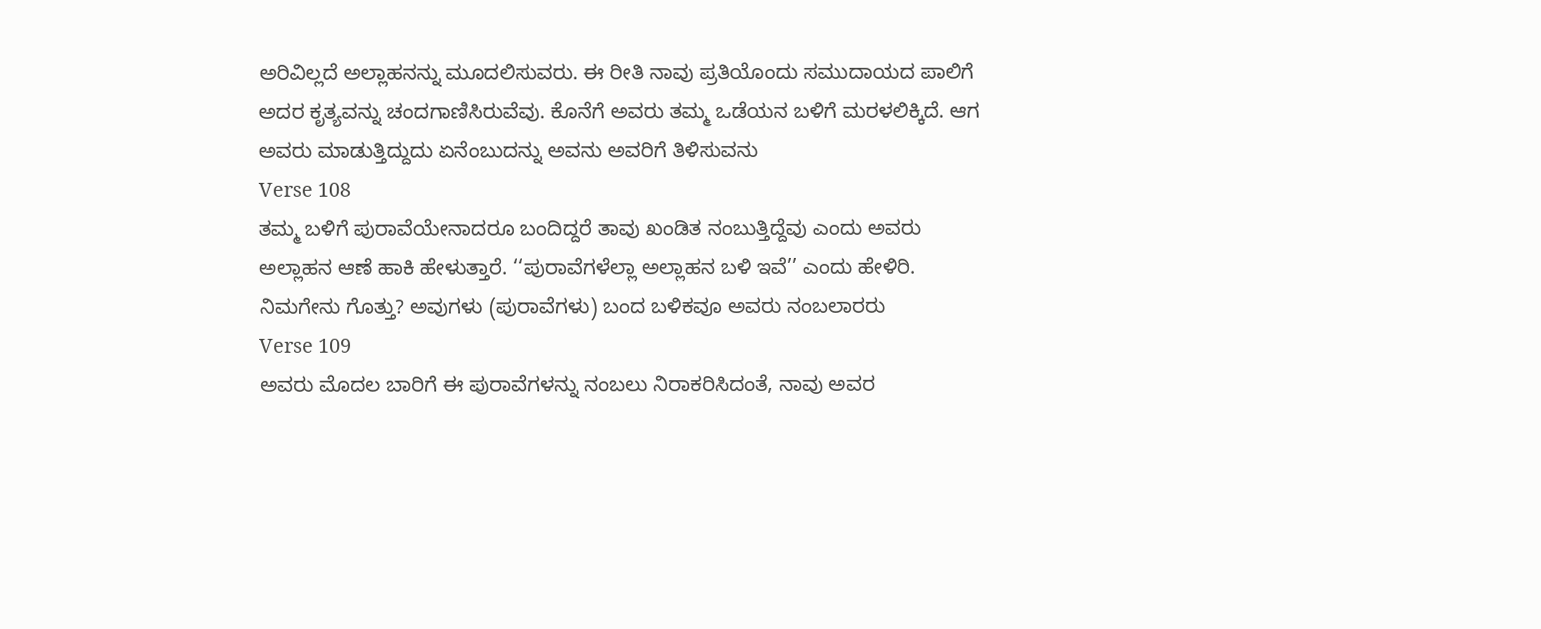ಅರಿವಿಲ್ಲದೆ ಅಲ್ಲಾಹನನ್ನು ಮೂದಲಿಸುವರು. ಈ ರೀತಿ ನಾವು ಪ್ರತಿಯೊಂದು ಸಮುದಾಯದ ಪಾಲಿಗೆ ಅದರ ಕೃತ್ಯವನ್ನು ಚಂದಗಾಣಿಸಿರುವೆವು. ಕೊನೆಗೆ ಅವರು ತಮ್ಮ ಒಡೆಯನ ಬಳಿಗೆ ಮರಳಲಿಕ್ಕಿದೆ. ಆಗ ಅವರು ಮಾಡುತ್ತಿದ್ದುದು ಏನೆಂಬುದನ್ನು ಅವನು ಅವರಿಗೆ ತಿಳಿಸುವನು
Verse 108
ತಮ್ಮ ಬಳಿಗೆ ಪುರಾವೆಯೇನಾದರೂ ಬಂದಿದ್ದರೆ ತಾವು ಖಂಡಿತ ನಂಬುತ್ತಿದ್ದೆವು ಎಂದು ಅವರು ಅಲ್ಲಾಹನ ಆಣೆ ಹಾಕಿ ಹೇಳುತ್ತಾರೆ. ‘‘ಪುರಾವೆಗಳೆಲ್ಲಾ ಅಲ್ಲಾಹನ ಬಳಿ ಇವೆ’’ ಎಂದು ಹೇಳಿರಿ. ನಿಮಗೇನು ಗೊತ್ತು? ಅವುಗಳು (ಪುರಾವೆಗಳು) ಬಂದ ಬಳಿಕವೂ ಅವರು ನಂಬಲಾರರು
Verse 109
ಅವರು ಮೊದಲ ಬಾರಿಗೆ ಈ ಪುರಾವೆಗಳನ್ನು ನಂಬಲು ನಿರಾಕರಿಸಿದಂತೆ, ನಾವು ಅವರ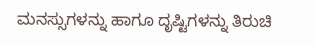ಮನಸ್ಸುಗಳನ್ನು ಹಾಗೂ ದೃಷ್ಟಿಗಳನ್ನು ತಿರುಚಿ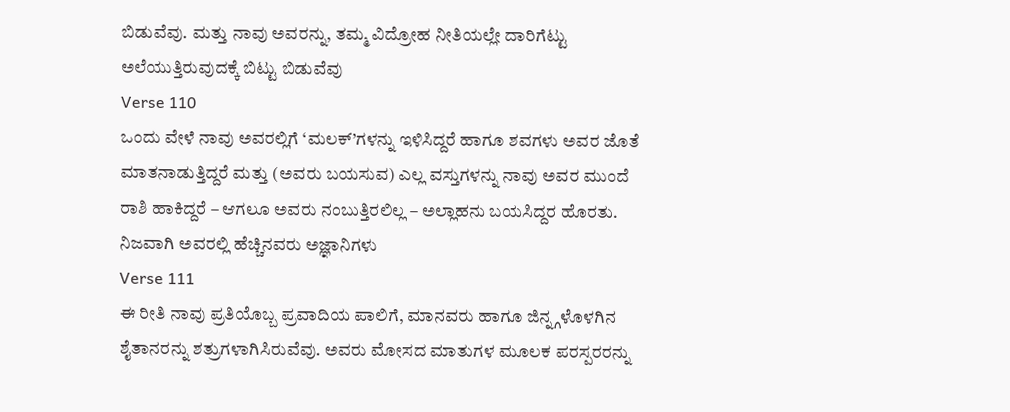ಬಿಡುವೆವು. ಮತ್ತು ನಾವು ಅವರನ್ನು, ತಮ್ಮ ವಿದ್ರೋಹ ನೀತಿಯಲ್ಲೇ ದಾರಿಗೆಟ್ಟು ಅಲೆಯುತ್ತಿರುವುದಕ್ಕೆ ಬಿಟ್ಟು ಬಿಡುವೆವು
Verse 110
ಒಂದು ವೇಳೆ ನಾವು ಅವರಲ್ಲಿಗೆ ‘ಮಲಕ್’ಗಳನ್ನು ಇಳಿಸಿದ್ದರೆ ಹಾಗೂ ಶವಗಳು ಅವರ ಜೊತೆ ಮಾತನಾಡುತ್ತಿದ್ದರೆ ಮತ್ತು (ಅವರು ಬಯಸುವ) ಎಲ್ಲ ವಸ್ತುಗಳನ್ನು ನಾವು ಅವರ ಮುಂದೆ ರಾಶಿ ಹಾಕಿದ್ದರೆ – ಆಗಲೂ ಅವರು ನಂಬುತ್ತಿರಲಿಲ್ಲ – ಅಲ್ಲಾಹನು ಬಯಸಿದ್ದರ ಹೊರತು. ನಿಜವಾಗಿ ಅವರಲ್ಲಿ ಹೆಚ್ಚಿನವರು ಅಜ್ಞಾನಿಗಳು
Verse 111
ಈ ರೀತಿ ನಾವು ಪ್ರತಿಯೊಬ್ಬ ಪ್ರವಾದಿಯ ಪಾಲಿಗೆ, ಮಾನವರು ಹಾಗೂ ಜಿನ್ನ್ಗಳೊಳಗಿನ ಶೈತಾನರನ್ನು ಶತ್ರುಗಳಾಗಿಸಿರುವೆವು. ಅವರು ಮೋಸದ ಮಾತುಗಳ ಮೂಲಕ ಪರಸ್ಪರರನ್ನು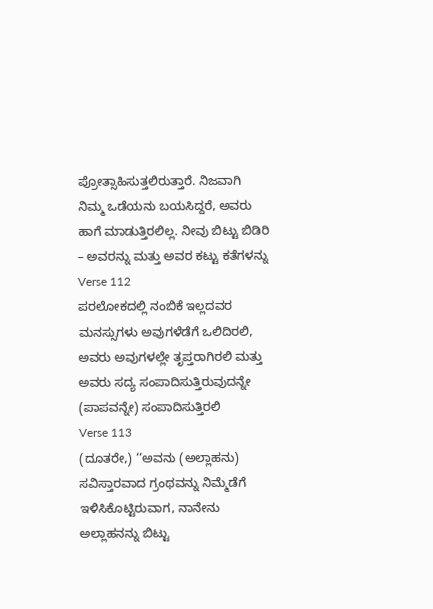ಪ್ರೋತ್ಸಾಹಿಸುತ್ತಲಿರುತ್ತಾರೆ. ನಿಜವಾಗಿ ನಿಮ್ಮ ಒಡೆಯನು ಬಯಸಿದ್ದರೆ, ಅವರು ಹಾಗೆ ಮಾಡುತ್ತಿರಲಿಲ್ಲ. ನೀವು ಬಿಟ್ಟು ಬಿಡಿರಿ – ಅವರನ್ನು ಮತ್ತು ಅವರ ಕಟ್ಟು ಕತೆಗಳನ್ನು
Verse 112
ಪರಲೋಕದಲ್ಲಿ ನಂಬಿಕೆ ಇಲ್ಲದವರ ಮನಸ್ಸುಗಳು ಅವುಗಳೆಡೆಗೆ ಒಲಿದಿರಲಿ, ಅವರು ಅವುಗಳಲ್ಲೇ ತೃಪ್ತರಾಗಿರಲಿ ಮತ್ತು ಅವರು ಸದ್ಯ ಸಂಪಾದಿಸುತ್ತಿರುವುದನ್ನೇ (ಪಾಪವನ್ನೇ) ಸಂಪಾದಿಸುತ್ತಿರಲಿ
Verse 113
(ದೂತರೇ,) ‘‘ಅವನು (ಅಲ್ಲಾಹನು) ಸವಿಸ್ತಾರವಾದ ಗ್ರಂಥವನ್ನು ನಿಮ್ಮೆಡೆಗೆ ಇಳಿಸಿಕೊಟ್ಟಿರುವಾಗ, ನಾನೇನು ಅಲ್ಲಾಹನನ್ನು ಬಿಟ್ಟು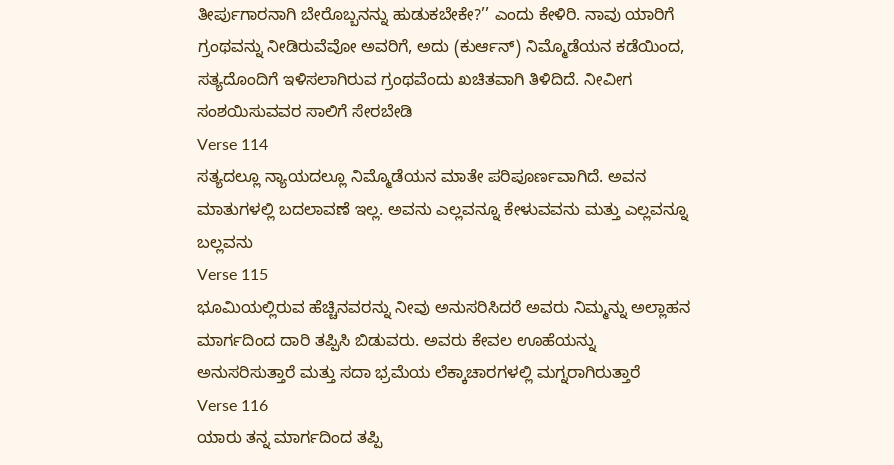ತೀರ್ಪುಗಾರನಾಗಿ ಬೇರೊಬ್ಬನನ್ನು ಹುಡುಕಬೇಕೇ?’’ ಎಂದು ಕೇಳಿರಿ. ನಾವು ಯಾರಿಗೆ ಗ್ರಂಥವನ್ನು ನೀಡಿರುವೆವೋ ಅವರಿಗೆ, ಅದು (ಕುರ್ಆನ್) ನಿಮ್ಮೊಡೆಯನ ಕಡೆಯಿಂದ, ಸತ್ಯದೊಂದಿಗೆ ಇಳಿಸಲಾಗಿರುವ ಗ್ರಂಥವೆಂದು ಖಚಿತವಾಗಿ ತಿಳಿದಿದೆ. ನೀವೀಗ ಸಂಶಯಿಸುವವರ ಸಾಲಿಗೆ ಸೇರಬೇಡಿ
Verse 114
ಸತ್ಯದಲ್ಲೂ ನ್ಯಾಯದಲ್ಲೂ ನಿಮ್ಮೊಡೆಯನ ಮಾತೇ ಪರಿಪೂರ್ಣವಾಗಿದೆ. ಅವನ ಮಾತುಗಳಲ್ಲಿ ಬದಲಾವಣೆ ಇಲ್ಲ. ಅವನು ಎಲ್ಲವನ್ನೂ ಕೇಳುವವನು ಮತ್ತು ಎಲ್ಲವನ್ನೂ ಬಲ್ಲವನು
Verse 115
ಭೂಮಿಯಲ್ಲಿರುವ ಹೆಚ್ಚಿನವರನ್ನು ನೀವು ಅನುಸರಿಸಿದರೆ ಅವರು ನಿಮ್ಮನ್ನು ಅಲ್ಲಾಹನ ಮಾರ್ಗದಿಂದ ದಾರಿ ತಪ್ಪಿಸಿ ಬಿಡುವರು. ಅವರು ಕೇವಲ ಊಹೆಯನ್ನು ಅನುಸರಿಸುತ್ತಾರೆ ಮತ್ತು ಸದಾ ಭ್ರಮೆಯ ಲೆಕ್ಕಾಚಾರಗಳಲ್ಲಿ ಮಗ್ನರಾಗಿರುತ್ತಾರೆ
Verse 116
ಯಾರು ತನ್ನ ಮಾರ್ಗದಿಂದ ತಪ್ಪಿ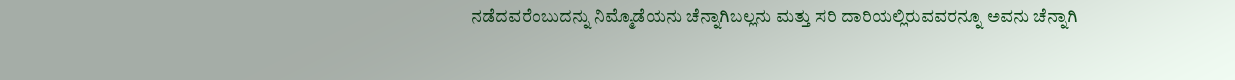ನಡೆದವರೆಂಬುದನ್ನು ನಿಮ್ಮೊಡೆಯನು ಚೆನ್ನಾಗಿಬಲ್ಲನು ಮತ್ತು ಸರಿ ದಾರಿಯಲ್ಲಿರುವವರನ್ನೂ ಅವನು ಚೆನ್ನಾಗಿ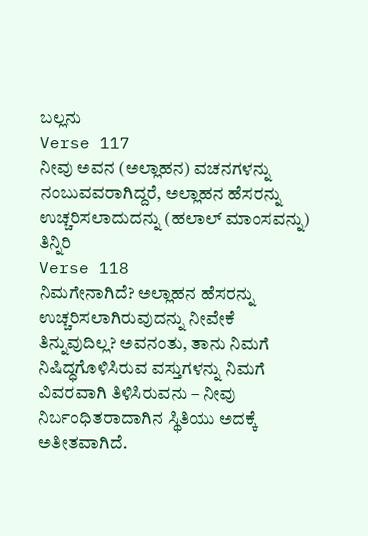ಬಲ್ಲನು
Verse 117
ನೀವು ಅವನ (ಅಲ್ಲಾಹನ) ವಚನಗಳನ್ನು ನಂಬುವವರಾಗಿದ್ದರೆ, ಅಲ್ಲಾಹನ ಹೆಸರನ್ನು ಉಚ್ಚರಿಸಲಾದುದನ್ನು (ಹಲಾಲ್ ಮಾಂಸವನ್ನು) ತಿನ್ನಿರಿ
Verse 118
ನಿಮಗೇನಾಗಿದೆ? ಅಲ್ಲಾಹನ ಹೆಸರನ್ನು ಉಚ್ಚರಿಸಲಾಗಿರುವುದನ್ನು ನೀವೇಕೆ ತಿನ್ನುವುದಿಲ್ಲ? ಅವನಂತು, ತಾನು ನಿಮಗೆ ನಿಷಿದ್ಧಗೊಳಿಸಿರುವ ವಸ್ತುಗಳನ್ನು ನಿಮಗೆ ವಿವರವಾಗಿ ತಿಳಿಸಿರುವನು – ನೀವು ನಿರ್ಬಂಧಿತರಾದಾಗಿನ ಸ್ಥಿತಿಯು ಅದಕ್ಕೆ ಅತೀತವಾಗಿದೆ.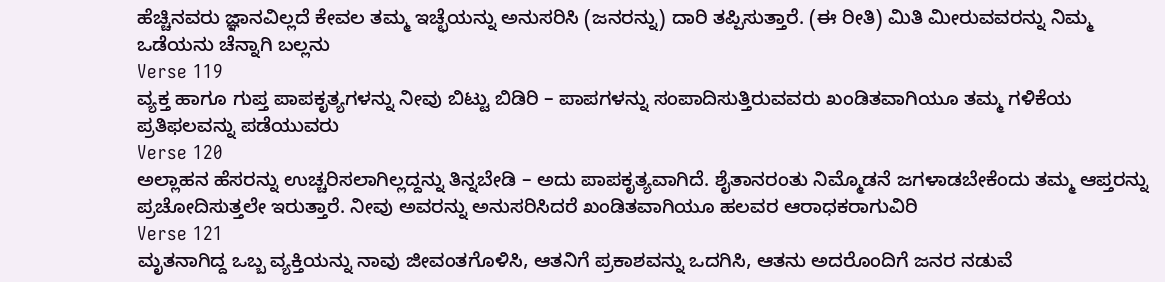ಹೆಚ್ಚಿನವರು ಜ್ಞಾನವಿಲ್ಲದೆ ಕೇವಲ ತಮ್ಮ ಇಚ್ಛೆಯನ್ನು ಅನುಸರಿಸಿ (ಜನರನ್ನು) ದಾರಿ ತಪ್ಪಿಸುತ್ತಾರೆ. (ಈ ರೀತಿ) ಮಿತಿ ಮೀರುವವರನ್ನು ನಿಮ್ಮ ಒಡೆಯನು ಚೆನ್ನಾಗಿ ಬಲ್ಲನು
Verse 119
ವ್ಯಕ್ತ ಹಾಗೂ ಗುಪ್ತ ಪಾಪಕೃತ್ಯಗಳನ್ನು ನೀವು ಬಿಟ್ಟು ಬಿಡಿರಿ – ಪಾಪಗಳನ್ನು ಸಂಪಾದಿಸುತ್ತಿರುವವರು ಖಂಡಿತವಾಗಿಯೂ ತಮ್ಮ ಗಳಿಕೆಯ ಪ್ರತಿಫಲವನ್ನು ಪಡೆಯುವರು
Verse 120
ಅಲ್ಲಾಹನ ಹೆಸರನ್ನು ಉಚ್ಚರಿಸಲಾಗಿಲ್ಲದ್ದನ್ನು ತಿನ್ನಬೇಡಿ – ಅದು ಪಾಪಕೃತ್ಯವಾಗಿದೆ. ಶೈತಾನರಂತು ನಿಮ್ಮೊಡನೆ ಜಗಳಾಡಬೇಕೆಂದು ತಮ್ಮ ಆಪ್ತರನ್ನು ಪ್ರಚೋದಿಸುತ್ತಲೇ ಇರುತ್ತಾರೆ. ನೀವು ಅವರನ್ನು ಅನುಸರಿಸಿದರೆ ಖಂಡಿತವಾಗಿಯೂ ಹಲವರ ಆರಾಧಕರಾಗುವಿರಿ
Verse 121
ಮೃತನಾಗಿದ್ದ ಒಬ್ಬ ವ್ಯಕ್ತಿಯನ್ನು ನಾವು ಜೀವಂತಗೊಳಿಸಿ, ಆತನಿಗೆ ಪ್ರಕಾಶವನ್ನು ಒದಗಿಸಿ, ಆತನು ಅದರೊಂದಿಗೆ ಜನರ ನಡುವೆ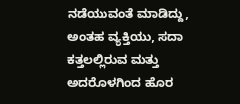ನಡೆಯುವಂತೆ ಮಾಡಿದ್ದು, ಅಂತಹ ವ್ಯಕ್ತಿಯು, ಸದಾ ಕತ್ತಲಲ್ಲಿರುವ ಮತ್ತು ಅದರೊಳಗಿಂದ ಹೊರ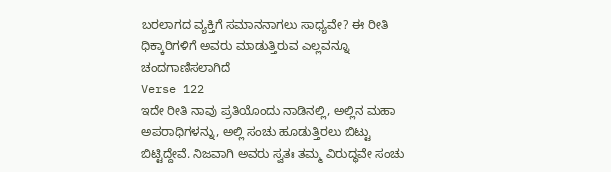ಬರಲಾಗದ ವ್ಯಕ್ತಿಗೆ ಸಮಾನನಾಗಲು ಸಾಧ್ಯವೇ? ಈ ರೀತಿ ಧಿಕ್ಕಾರಿಗಳಿಗೆ ಅವರು ಮಾಡುತ್ತಿರುವ ಎಲ್ಲವನ್ನೂ ಚಂದಗಾಣಿಸಲಾಗಿದೆ
Verse 122
ಇದೇ ರೀತಿ ನಾವು ಪ್ರತಿಯೊಂದು ನಾಡಿನಲ್ಲಿ, ಅಲ್ಲಿನ ಮಹಾ ಅಪರಾಧಿಗಳನ್ನು, ಅಲ್ಲಿ ಸಂಚು ಹೂಡುತ್ತಿರಲು ಬಿಟ್ಟು ಬಿಟ್ಟಿದ್ದೇವೆ. ನಿಜವಾಗಿ ಅವರು ಸ್ವತಃ ತಮ್ಮ ವಿರುದ್ಧವೇ ಸಂಚು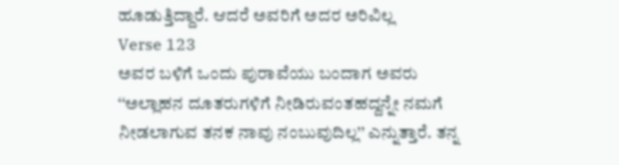ಹೂಡುತ್ತಿದ್ದಾರೆ. ಆದರೆ ಅವರಿಗೆ ಅದರ ಅರಿವಿಲ್ಲ
Verse 123
ಅವರ ಬಳಿಗೆ ಒಂದು ಪುರಾವೆಯು ಬಂದಾಗ ಅವರು ‘‘ಅಲ್ಲಾಹನ ದೂತರುಗಳಿಗೆ ನೀಡಿರುವಂತಹದ್ದನ್ನೇ ನಮಗೆ ನೀಡಲಾಗುವ ತನಕ ನಾವು ನಂಬುವುದಿಲ್ಲ’’ ಎನ್ನುತ್ತಾರೆ. ತನ್ನ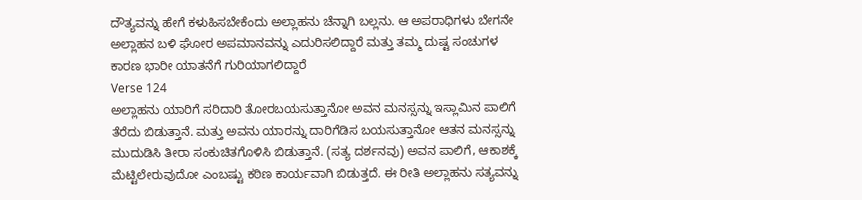ದೌತ್ಯವನ್ನು ಹೇಗೆ ಕಳುಹಿಸಬೇಕೆಂದು ಅಲ್ಲಾಹನು ಚೆನ್ನಾಗಿ ಬಲ್ಲನು. ಆ ಅಪರಾಧಿಗಳು ಬೇಗನೇ ಅಲ್ಲಾಹನ ಬಳಿ ಘೋರ ಅಪಮಾನವನ್ನು ಎದುರಿಸಲಿದ್ದಾರೆ ಮತ್ತು ತಮ್ಮ ದುಷ್ಟ ಸಂಚುಗಳ ಕಾರಣ ಭಾರೀ ಯಾತನೆಗೆ ಗುರಿಯಾಗಲಿದ್ದಾರೆ
Verse 124
ಅಲ್ಲಾಹನು ಯಾರಿಗೆ ಸರಿದಾರಿ ತೋರಬಯಸುತ್ತಾನೋ ಅವನ ಮನಸ್ಸನ್ನು ಇಸ್ಲಾಮಿನ ಪಾಲಿಗೆ ತೆರೆದು ಬಿಡುತ್ತಾನೆ. ಮತ್ತು ಅವನು ಯಾರನ್ನು ದಾರಿಗೆಡಿಸ ಬಯಸುತ್ತಾನೋ ಆತನ ಮನಸ್ಸನ್ನು ಮುದುಡಿಸಿ ತೀರಾ ಸಂಕುಚಿತಗೊಳಿಸಿ ಬಿಡುತ್ತಾನೆ. (ಸತ್ಯ ದರ್ಶನವು) ಅವನ ಪಾಲಿಗೆ, ಆಕಾಶಕ್ಕೆ ಮೆಟ್ಟಿಲೇರುವುದೋ ಎಂಬಷ್ಟು ಕಠಿಣ ಕಾರ್ಯವಾಗಿ ಬಿಡುತ್ತದೆ. ಈ ರೀತಿ ಅಲ್ಲಾಹನು ಸತ್ಯವನ್ನು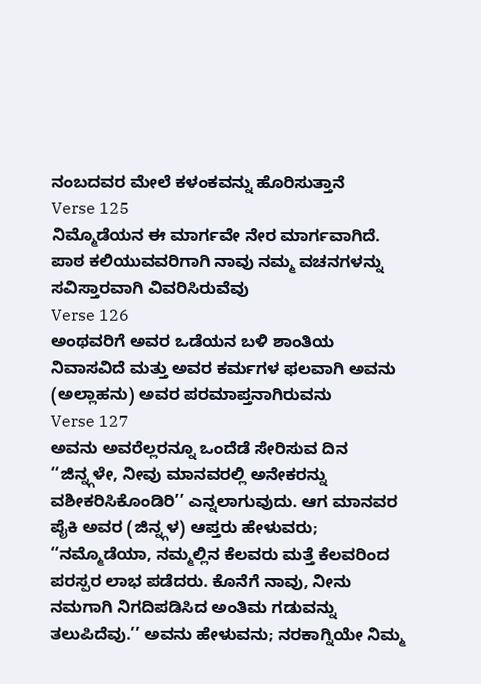ನಂಬದವರ ಮೇಲೆ ಕಳಂಕವನ್ನು ಹೊರಿಸುತ್ತಾನೆ
Verse 125
ನಿಮ್ಮೊಡೆಯನ ಈ ಮಾರ್ಗವೇ ನೇರ ಮಾರ್ಗವಾಗಿದೆ. ಪಾಠ ಕಲಿಯುವವರಿಗಾಗಿ ನಾವು ನಮ್ಮ ವಚನಗಳನ್ನು ಸವಿಸ್ತಾರವಾಗಿ ವಿವರಿಸಿರುವೆವು
Verse 126
ಅಂಥವರಿಗೆ ಅವರ ಒಡೆಯನ ಬಳಿ ಶಾಂತಿಯ ನಿವಾಸವಿದೆ ಮತ್ತು ಅವರ ಕರ್ಮಗಳ ಫಲವಾಗಿ ಅವನು (ಅಲ್ಲಾಹನು) ಅವರ ಪರಮಾಪ್ತನಾಗಿರುವನು
Verse 127
ಅವನು ಅವರೆಲ್ಲರನ್ನೂ ಒಂದೆಡೆ ಸೇರಿಸುವ ದಿನ ‘‘ಜಿನ್ನ್ಗಳೇ, ನೀವು ಮಾನವರಲ್ಲಿ ಅನೇಕರನ್ನು ವಶೀಕರಿಸಿಕೊಂಡಿರಿ’’ ಎನ್ನಲಾಗುವುದು. ಆಗ ಮಾನವರ ಪೈಕಿ ಅವರ (ಜಿನ್ನ್ಗಳ) ಆಪ್ತರು ಹೇಳುವರು; ‘‘ನಮ್ಮೊಡೆಯಾ, ನಮ್ಮಲ್ಲಿನ ಕೆಲವರು ಮತ್ತೆ ಕೆಲವರಿಂದ ಪರಸ್ಪರ ಲಾಭ ಪಡೆದರು. ಕೊನೆಗೆ ನಾವು, ನೀನು ನಮಗಾಗಿ ನಿಗದಿಪಡಿಸಿದ ಅಂತಿಮ ಗಡುವನ್ನು ತಲುಪಿದೆವು.’’ ಅವನು ಹೇಳುವನು; ನರಕಾಗ್ನಿಯೇ ನಿಮ್ಮ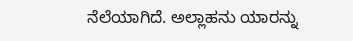ನೆಲೆಯಾಗಿದೆ. ಅಲ್ಲಾಹನು ಯಾರನ್ನು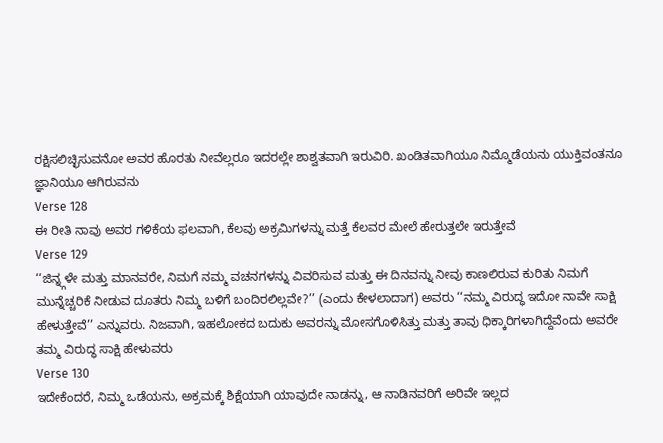ರಕ್ಷಿಸಲಿಚ್ಛಿಸುವನೋ ಅವರ ಹೊರತು ನೀವೆಲ್ಲರೂ ಇದರಲ್ಲೇ ಶಾಶ್ವತವಾಗಿ ಇರುವಿರಿ. ಖಂಡಿತವಾಗಿಯೂ ನಿಮ್ಮೊಡೆಯನು ಯುಕ್ತಿವಂತನೂ ಜ್ಞಾನಿಯೂ ಆಗಿರುವನು
Verse 128
ಈ ರೀತಿ ನಾವು ಅವರ ಗಳಿಕೆಯ ಫಲವಾಗಿ, ಕೆಲವು ಅಕ್ರಮಿಗಳನ್ನು ಮತ್ತೆ ಕೆಲವರ ಮೇಲೆ ಹೇರುತ್ತಲೇ ಇರುತ್ತೇವೆ
Verse 129
‘‘ಜಿನ್ನ್ಗಳೇ ಮತ್ತು ಮಾನವರೇ, ನಿಮಗೆ ನಮ್ಮ ವಚನಗಳನ್ನು ವಿವರಿಸುವ ಮತ್ತು ಈ ದಿನವನ್ನು ನೀವು ಕಾಣಲಿರುವ ಕುರಿತು ನಿಮಗೆ ಮುನ್ನೆಚ್ಚರಿಕೆ ನೀಡುವ ದೂತರು ನಿಮ್ಮ ಬಳಿಗೆ ಬಂದಿರಲಿಲ್ಲವೇ?’’ (ಎಂದು ಕೇಳಲಾದಾಗ) ಅವರು ‘‘ನಮ್ಮ ವಿರುದ್ಧ ಇದೋ ನಾವೇ ಸಾಕ್ಷಿ ಹೇಳುತ್ತೇವೆ’’ ಎನ್ನುವರು. ನಿಜವಾಗಿ, ಇಹಲೋಕದ ಬದುಕು ಅವರನ್ನು ಮೋಸಗೊಳಿಸಿತ್ತು ಮತ್ತು ತಾವು ಧಿಕ್ಕಾರಿಗಳಾಗಿದ್ದೆವೆಂದು ಅವರೇ ತಮ್ಮ ವಿರುದ್ಧ ಸಾಕ್ಷಿ ಹೇಳುವರು
Verse 130
ಇದೇಕೆಂದರೆ, ನಿಮ್ಮ ಒಡೆಯನು, ಅಕ್ರಮಕ್ಕೆ ಶಿಕ್ಷೆಯಾಗಿ ಯಾವುದೇ ನಾಡನ್ನು, ಆ ನಾಡಿನವರಿಗೆ ಅರಿವೇ ಇಲ್ಲದ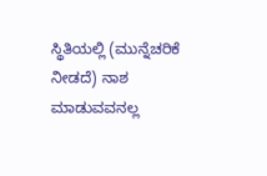ಸ್ಥಿತಿಯಲ್ಲಿ (ಮುನ್ನೆಚರಿಕೆ ನೀಡದೆ) ನಾಶ ಮಾಡುವವನಲ್ಲ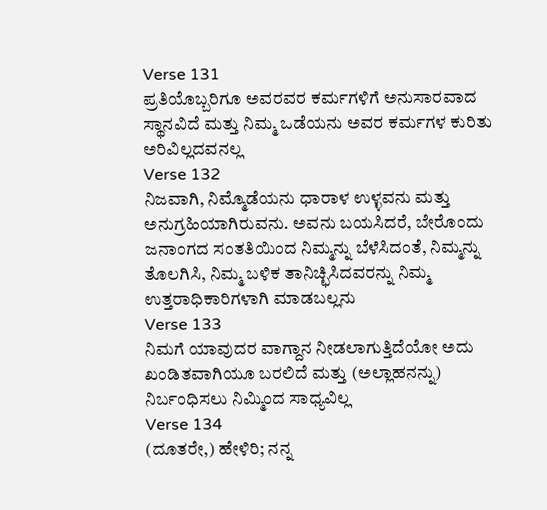Verse 131
ಪ್ರತಿಯೊಬ್ಬರಿಗೂ ಅವರವರ ಕರ್ಮಗಳಿಗೆ ಅನುಸಾರವಾದ ಸ್ಥಾನವಿದೆ ಮತ್ತು ನಿಮ್ಮ ಒಡೆಯನು ಅವರ ಕರ್ಮಗಳ ಕುರಿತು ಅರಿವಿಲ್ಲದವನಲ್ಲ
Verse 132
ನಿಜವಾಗಿ, ನಿಮ್ಮೊಡೆಯನು ಧಾರಾಳ ಉಳ್ಳವನು ಮತ್ತು ಅನುಗ್ರಹಿಯಾಗಿರುವನು. ಅವನು ಬಯಸಿದರೆ, ಬೇರೊಂದು ಜನಾಂಗದ ಸಂತತಿಯಿಂದ ನಿಮ್ಮನ್ನು ಬೆಳೆಸಿದಂತೆ, ನಿಮ್ಮನ್ನು ತೊಲಗಿಸಿ, ನಿಮ್ಮ ಬಳಿಕ ತಾನಿಚ್ಛಿಸಿದವರನ್ನು ನಿಮ್ಮ ಉತ್ತರಾಧಿಕಾರಿಗಳಾಗಿ ಮಾಡಬಲ್ಲನು
Verse 133
ನಿಮಗೆ ಯಾವುದರ ವಾಗ್ದಾನ ನೀಡಲಾಗುತ್ತಿದೆಯೋ ಅದು ಖಂಡಿತವಾಗಿಯೂ ಬರಲಿದೆ ಮತ್ತು (ಅಲ್ಲಾಹನನ್ನು) ನಿರ್ಬಂಧಿಸಲು ನಿಮ್ಮಿಂದ ಸಾಧ್ಯವಿಲ್ಲ
Verse 134
(ದೂತರೇ,) ಹೇಳಿರಿ; ನನ್ನ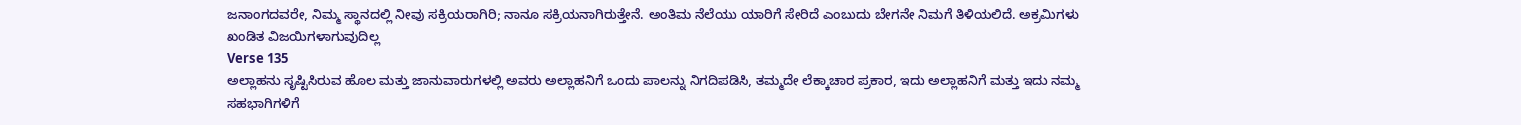ಜನಾಂಗದವರೇ, ನಿಮ್ಮ ಸ್ಥಾನದಲ್ಲಿ ನೀವು ಸಕ್ರಿಯರಾಗಿರಿ; ನಾನೂ ಸಕ್ರಿಯನಾಗಿರುತ್ತೇನೆ. ಅಂತಿಮ ನೆಲೆಯು ಯಾರಿಗೆ ಸೇರಿದೆ ಎಂಬುದು ಬೇಗನೇ ನಿಮಗೆ ತಿಳಿಯಲಿದೆ. ಅಕ್ರಮಿಗಳು ಖಂಡಿತ ವಿಜಯಿಗಳಾಗುವುದಿಲ್ಲ
Verse 135
ಅಲ್ಲಾಹನು ಸೃಷ್ಟಿಸಿರುವ ಹೊಲ ಮತ್ತು ಜಾನುವಾರುಗಳಲ್ಲಿ ಅವರು ಅಲ್ಲಾಹನಿಗೆ ಒಂದು ಪಾಲನ್ನು ನಿಗದಿಪಡಿಸಿ, ತಮ್ಮದೇ ಲೆಕ್ಕಾಚಾರ ಪ್ರಕಾರ, ಇದು ಅಲ್ಲಾಹನಿಗೆ ಮತ್ತು ಇದು ನಮ್ಮ ಸಹಭಾಗಿಗಳಿಗೆ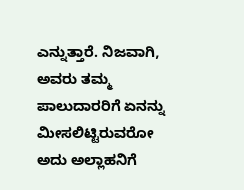ಎನ್ನುತ್ತಾರೆ. ನಿಜವಾಗಿ, ಅವರು ತಮ್ಮ ಪಾಲುದಾರರಿಗೆ ಏನನ್ನು ಮೀಸಲಿಟ್ಟಿರುವರೋ ಅದು ಅಲ್ಲಾಹನಿಗೆ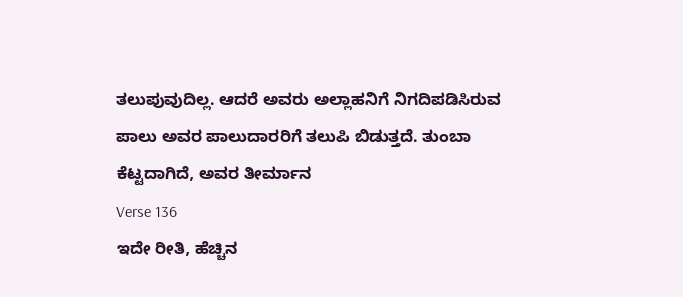ತಲುಪುವುದಿಲ್ಲ. ಆದರೆ ಅವರು ಅಲ್ಲಾಹನಿಗೆ ನಿಗದಿಪಡಿಸಿರುವ ಪಾಲು ಅವರ ಪಾಲುದಾರರಿಗೆ ತಲುಪಿ ಬಿಡುತ್ತದೆ. ತುಂಬಾ ಕೆಟ್ಟದಾಗಿದೆ, ಅವರ ತೀರ್ಮಾನ
Verse 136
ಇದೇ ರೀತಿ, ಹೆಚ್ಚಿನ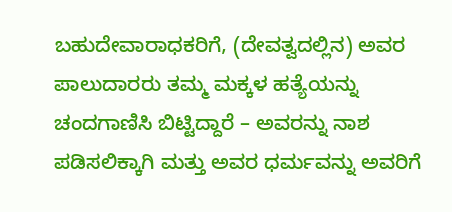ಬಹುದೇವಾರಾಧಕರಿಗೆ, (ದೇವತ್ವದಲ್ಲಿನ) ಅವರ ಪಾಲುದಾರರು ತಮ್ಮ ಮಕ್ಕಳ ಹತ್ಯೆಯನ್ನು ಚಂದಗಾಣಿಸಿ ಬಿಟ್ಟಿದ್ದಾರೆ – ಅವರನ್ನು ನಾಶ ಪಡಿಸಲಿಕ್ಕಾಗಿ ಮತ್ತು ಅವರ ಧರ್ಮವನ್ನು ಅವರಿಗೆ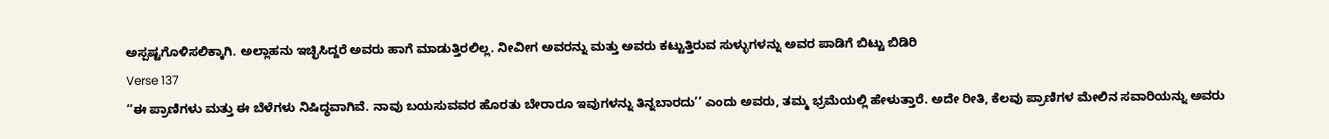ಅಸ್ಪಷ್ಟಗೊಳಿಸಲಿಕ್ಕಾಗಿ. ಅಲ್ಲಾಹನು ಇಚ್ಛಿಸಿದ್ದರೆ ಅವರು ಹಾಗೆ ಮಾಡುತ್ತಿರಲಿಲ್ಲ. ನೀವೀಗ ಅವರನ್ನು ಮತ್ತು ಅವರು ಕಟ್ಟುತ್ತಿರುವ ಸುಳ್ಳುಗಳನ್ನು ಅವರ ಪಾಡಿಗೆ ಬಿಟ್ಟು ಬಿಡಿರಿ
Verse 137
‘‘ಈ ಪ್ರಾಣಿಗಳು ಮತ್ತು ಈ ಬೆಳೆಗಳು ನಿಷಿದ್ಧವಾಗಿವೆ. ನಾವು ಬಯಸುವವರ ಹೊರತು ಬೇರಾರೂ ಇವುಗಳನ್ನು ತಿನ್ನಬಾರದು’’ ಎಂದು ಅವರು, ತಮ್ಮ ಭ್ರಮೆಯಲ್ಲಿ ಹೇಳುತ್ತಾರೆ. ಅದೇ ರೀತಿ, ಕೆಲವು ಪ್ರಾಣಿಗಳ ಮೇಲಿನ ಸವಾರಿಯನ್ನು ಅವರು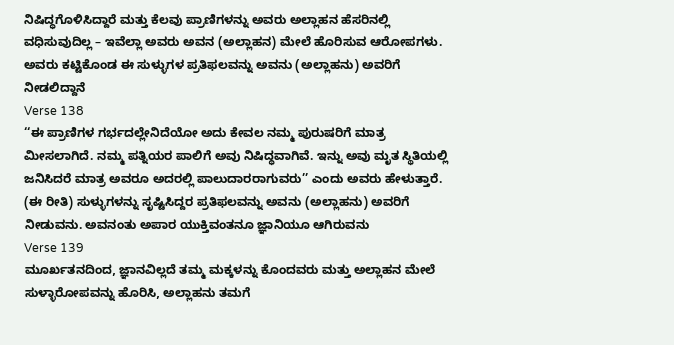ನಿಷಿದ್ಧಗೊಳಿಸಿದ್ದಾರೆ ಮತ್ತು ಕೆಲವು ಪ್ರಾಣಿಗಳನ್ನು ಅವರು ಅಲ್ಲಾಹನ ಹೆಸರಿನಲ್ಲಿ ವಧಿಸುವುದಿಲ್ಲ – ಇವೆಲ್ಲಾ ಅವರು ಅವನ (ಅಲ್ಲಾಹನ) ಮೇಲೆ ಹೊರಿಸುವ ಆರೋಪಗಳು. ಅವರು ಕಟ್ಟಿಕೊಂಡ ಈ ಸುಳ್ಳುಗಳ ಪ್ರತಿಫಲವನ್ನು ಅವನು (ಅಲ್ಲಾಹನು) ಅವರಿಗೆ ನೀಡಲಿದ್ದಾನೆ
Verse 138
‘‘ಈ ಪ್ರಾಣಿಗಳ ಗರ್ಭದಲ್ಲೇನಿದೆಯೋ ಅದು ಕೇವಲ ನಮ್ಮ ಪುರುಷರಿಗೆ ಮಾತ್ರ ಮೀಸಲಾಗಿದೆ. ನಮ್ಮ ಪತ್ನಿಯರ ಪಾಲಿಗೆ ಅವು ನಿಷಿದ್ಧವಾಗಿವೆ. ಇನ್ನು ಅವು ಮೃತ ಸ್ಥಿತಿಯಲ್ಲಿ ಜನಿಸಿದರೆ ಮಾತ್ರ ಅವರೂ ಅದರಲ್ಲಿ ಪಾಲುದಾರರಾಗುವರು’’ ಎಂದು ಅವರು ಹೇಳುತ್ತಾರೆ. (ಈ ರೀತಿ) ಸುಳ್ಳುಗಳನ್ನು ಸೃಷ್ಟಿಸಿದ್ದರ ಪ್ರತಿಫಲವನ್ನು ಅವನು (ಅಲ್ಲಾಹನು) ಅವರಿಗೆ ನೀಡುವನು. ಅವನಂತು ಅಪಾರ ಯುಕ್ತಿವಂತನೂ ಜ್ಞಾನಿಯೂ ಆಗಿರುವನು
Verse 139
ಮೂರ್ಖತನದಿಂದ, ಜ್ಞಾನವಿಲ್ಲದೆ ತಮ್ಮ ಮಕ್ಕಳನ್ನು ಕೊಂದವರು ಮತ್ತು ಅಲ್ಲಾಹನ ಮೇಲೆ ಸುಳ್ಳಾರೋಪವನ್ನು ಹೊರಿಸಿ, ಅಲ್ಲಾಹನು ತಮಗೆ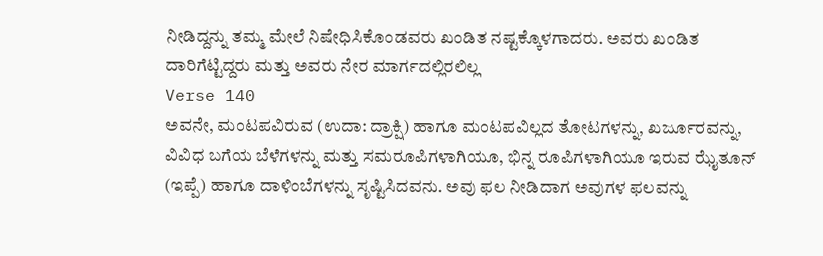ನೀಡಿದ್ದನ್ನು ತಮ್ಮ ಮೇಲೆ ನಿಷೇಧಿಸಿಕೊಂಡವರು ಖಂಡಿತ ನಷ್ಟಕ್ಕೊಳಗಾದರು. ಅವರು ಖಂಡಿತ ದಾರಿಗೆಟ್ಟಿದ್ದರು ಮತ್ತು ಅವರು ನೇರ ಮಾರ್ಗದಲ್ಲಿರಲಿಲ್ಲ
Verse 140
ಅವನೇ, ಮಂಟಪವಿರುವ (ಉದಾ: ದ್ರಾಕ್ಷಿ) ಹಾಗೂ ಮಂಟಪವಿಲ್ಲದ ತೋಟಗಳನ್ನು, ಖರ್ಜೂರವನ್ನು, ವಿವಿಧ ಬಗೆಯ ಬೆಳೆಗಳನ್ನು ಮತ್ತು ಸಮರೂಪಿಗಳಾಗಿಯೂ, ಭಿನ್ನ ರೂಪಿಗಳಾಗಿಯೂ ಇರುವ ಝೈತೂನ್ (ಇಪ್ಪೆ) ಹಾಗೂ ದಾಳಿಂಬೆಗಳನ್ನು ಸೃಷ್ಟಿಸಿದವನು. ಅವು ಫಲ ನೀಡಿದಾಗ ಅವುಗಳ ಫಲವನ್ನು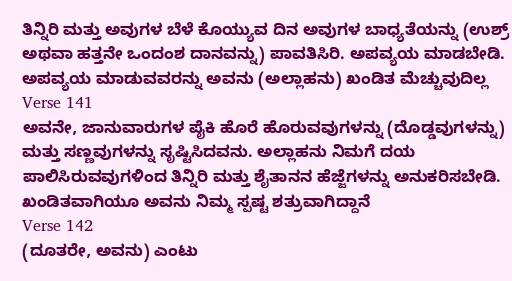ತಿನ್ನಿರಿ ಮತ್ತು ಅವುಗಳ ಬೆಳೆ ಕೊಯ್ಯುವ ದಿನ ಅವುಗಳ ಬಾಧ್ಯತೆಯನ್ನು (ಉಶ್ರ್ ಅಥವಾ ಹತ್ತನೇ ಒಂದಂಶ ದಾನವನ್ನು) ಪಾವತಿಸಿರಿ. ಅಪವ್ಯಯ ಮಾಡಬೇಡಿ. ಅಪವ್ಯಯ ಮಾಡುವವರನ್ನು ಅವನು (ಅಲ್ಲಾಹನು) ಖಂಡಿತ ಮೆಚ್ಚುವುದಿಲ್ಲ
Verse 141
ಅವನೇ, ಜಾನುವಾರುಗಳ ಪೈಕಿ ಹೊರೆ ಹೊರುವವುಗಳನ್ನು (ದೊಡ್ಡವುಗಳನ್ನು) ಮತ್ತು ಸಣ್ಣವುಗಳನ್ನು ಸೃಷ್ಟಿಸಿದವನು. ಅಲ್ಲಾಹನು ನಿಮಗೆ ದಯ ಪಾಲಿಸಿರುವವುಗಳಿಂದ ತಿನ್ನಿರಿ ಮತ್ತು ಶೈತಾನನ ಹೆಜ್ಜೆಗಳನ್ನು ಅನುಕರಿಸಬೇಡಿ. ಖಂಡಿತವಾಗಿಯೂ ಅವನು ನಿಮ್ಮ ಸ್ಪಷ್ಟ ಶತ್ರುವಾಗಿದ್ದಾನೆ
Verse 142
(ದೂತರೇ, ಅವನು) ಎಂಟು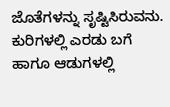ಜೊತೆಗಳನ್ನು ಸೃಷ್ಟಿಸಿರುವನು. ಕುರಿಗಳಲ್ಲಿ ಎರಡು ಬಗೆ ಹಾಗೂ ಆಡುಗಳಲ್ಲಿ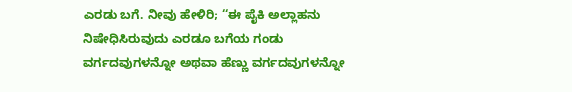ಎರಡು ಬಗೆ. ನೀವು ಹೇಳಿರಿ; ‘‘ಈ ಪೈಕಿ ಅಲ್ಲಾಹನು ನಿಷೇಧಿಸಿರುವುದು ಎರಡೂ ಬಗೆಯ ಗಂಡು ವರ್ಗದವುಗಳನ್ನೋ ಅಥವಾ ಹೆಣ್ಣು ವರ್ಗದವುಗಳನ್ನೋ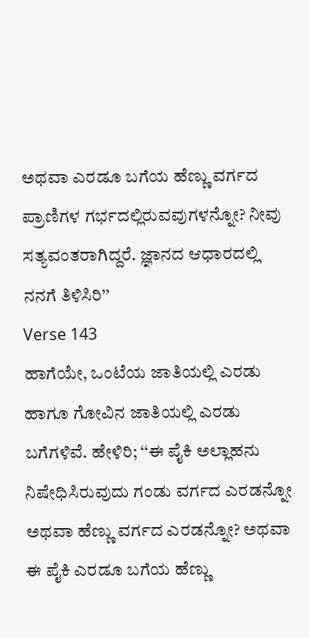ಅಥವಾ ಎರಡೂ ಬಗೆಯ ಹೆಣ್ಣು ವರ್ಗದ ಪ್ರಾಣಿಗಳ ಗರ್ಭದಲ್ಲಿರುವವುಗಳನ್ನೋ? ನೀವು ಸತ್ಯವಂತರಾಗಿದ್ದರೆ. ಜ್ಞಾನದ ಆಧಾರದಲ್ಲಿ ನನಗೆ ತಿಳಿಸಿರಿ’’
Verse 143
ಹಾಗೆಯೇ, ಒಂಟೆಯ ಜಾತಿಯಲ್ಲಿ ಎರಡು ಹಾಗೂ ಗೋವಿನ ಜಾತಿಯಲ್ಲಿ ಎರಡು ಬಗೆಗಳಿವೆ. ಹೇಳಿರಿ; ‘‘ಈ ಪೈಕಿ ಅಲ್ಲಾಹನು ನಿಷೇಧಿಸಿರುವುದು ಗಂಡು ವರ್ಗದ ಎರಡನ್ನೋ ಅಥವಾ ಹೆಣ್ಣು ವರ್ಗದ ಎರಡನ್ನೋ? ಅಥವಾ ಈ ಪೈಕಿ ಎರಡೂ ಬಗೆಯ ಹೆಣ್ಣು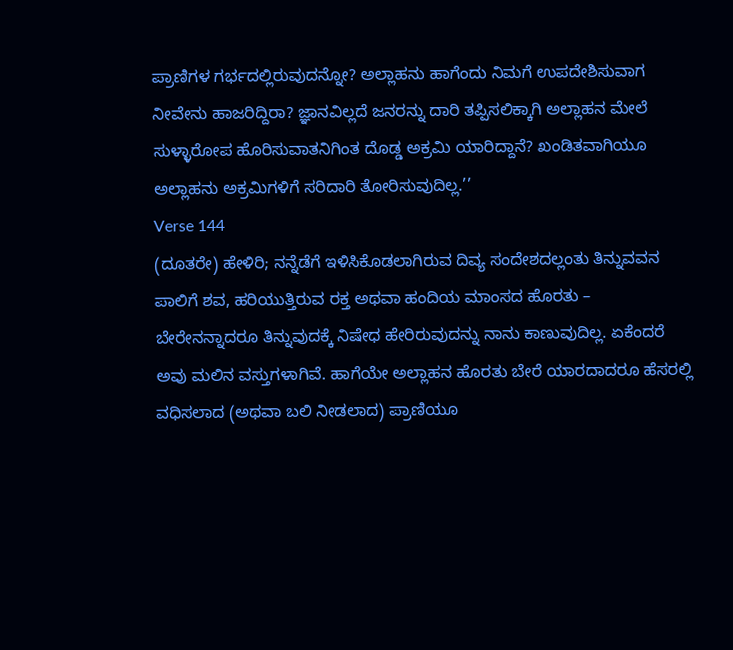ಪ್ರಾಣಿಗಳ ಗರ್ಭದಲ್ಲಿರುವುದನ್ನೋ? ಅಲ್ಲಾಹನು ಹಾಗೆಂದು ನಿಮಗೆ ಉಪದೇಶಿಸುವಾಗ ನೀವೇನು ಹಾಜರಿದ್ದಿರಾ? ಜ್ಞಾನವಿಲ್ಲದೆ ಜನರನ್ನು ದಾರಿ ತಪ್ಪಿಸಲಿಕ್ಕಾಗಿ ಅಲ್ಲಾಹನ ಮೇಲೆ ಸುಳ್ಳಾರೋಪ ಹೊರಿಸುವಾತನಿಗಿಂತ ದೊಡ್ಡ ಅಕ್ರಮಿ ಯಾರಿದ್ದಾನೆ? ಖಂಡಿತವಾಗಿಯೂ ಅಲ್ಲಾಹನು ಅಕ್ರಮಿಗಳಿಗೆ ಸರಿದಾರಿ ತೋರಿಸುವುದಿಲ್ಲ.’’
Verse 144
(ದೂತರೇ) ಹೇಳಿರಿ; ನನ್ನೆಡೆಗೆ ಇಳಿಸಿಕೊಡಲಾಗಿರುವ ದಿವ್ಯ ಸಂದೇಶದಲ್ಲಂತು ತಿನ್ನುವವನ ಪಾಲಿಗೆ ಶವ, ಹರಿಯುತ್ತಿರುವ ರಕ್ತ ಅಥವಾ ಹಂದಿಯ ಮಾಂಸದ ಹೊರತು – ಬೇರೇನನ್ನಾದರೂ ತಿನ್ನುವುದಕ್ಕೆ ನಿಷೇಧ ಹೇರಿರುವುದನ್ನು ನಾನು ಕಾಣುವುದಿಲ್ಲ. ಏಕೆಂದರೆ ಅವು ಮಲಿನ ವಸ್ತುಗಳಾಗಿವೆ. ಹಾಗೆಯೇ ಅಲ್ಲಾಹನ ಹೊರತು ಬೇರೆ ಯಾರದಾದರೂ ಹೆಸರಲ್ಲಿ ವಧಿಸಲಾದ (ಅಥವಾ ಬಲಿ ನೀಡಲಾದ) ಪ್ರಾಣಿಯೂ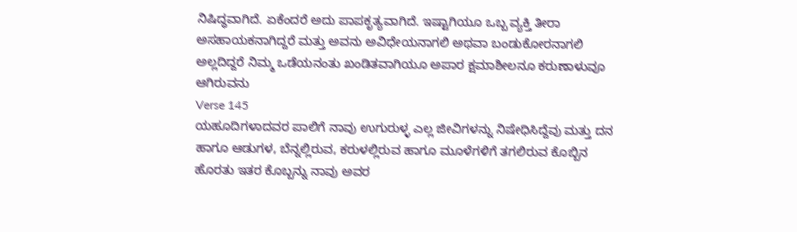ನಿಷಿದ್ಧವಾಗಿದೆ. ಏಕೆಂದರೆ ಅದು ಪಾಪಕೃತ್ಯವಾಗಿದೆ. ಇಷ್ಟಾಗಿಯೂ ಒಬ್ಬ ವ್ಯಕ್ತಿ ತೀರಾ ಅಸಹಾಯಕನಾಗಿದ್ದರೆ ಮತ್ತು ಅವನು ಅವಿಧೇಯನಾಗಲಿ ಅಥವಾ ಬಂಡುಕೋರನಾಗಲಿ ಅಲ್ಲದಿದ್ದರೆ ನಿಮ್ಮ ಒಡೆಯನಂತು ಖಂಡಿತವಾಗಿಯೂ ಅಪಾರ ಕ್ಷಮಾಶೀಲನೂ ಕರುಣಾಳುವೂ ಆಗಿರುವನು
Verse 145
ಯಹೂದಿಗಳಾದವರ ಪಾಲಿಗೆ ನಾವು ಉಗುರುಳ್ಳ ಎಲ್ಲ ಜೀವಿಗಳನ್ನು ನಿಷೇಧಿಸಿದ್ದೆವು ಮತ್ತು ದನ ಹಾಗೂ ಆಡುಗಳ, ಬೆನ್ನಲ್ಲಿರುವ, ಕರುಳಲ್ಲಿರುವ ಹಾಗೂ ಮೂಳೆಗಳಿಗೆ ತಗಲಿರುವ ಕೊಬ್ಬಿನ ಹೊರತು ಇತರ ಕೊಬ್ಬನ್ನು ನಾವು ಅವರ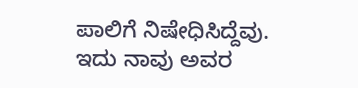ಪಾಲಿಗೆ ನಿಷೇಧಿಸಿದ್ದೆವು. ಇದು ನಾವು ಅವರ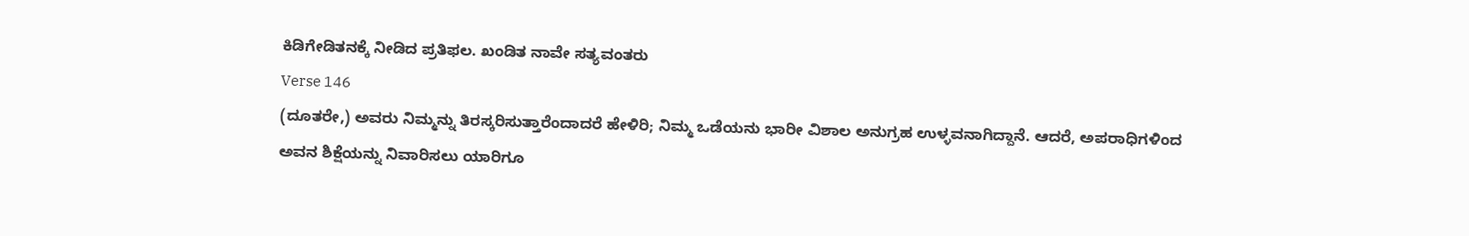ಕಿಡಿಗೇಡಿತನಕ್ಕೆ ನೀಡಿದ ಪ್ರತಿಫಲ. ಖಂಡಿತ ನಾವೇ ಸತ್ಯವಂತರು
Verse 146
(ದೂತರೇ,) ಅವರು ನಿಮ್ಮನ್ನು ತಿರಸ್ಕರಿಸುತ್ತಾರೆಂದಾದರೆ ಹೇಳಿರಿ; ನಿಮ್ಮ ಒಡೆಯನು ಭಾರೀ ವಿಶಾಲ ಅನುಗ್ರಹ ಉಳ್ಳವನಾಗಿದ್ದಾನೆ. ಆದರೆ, ಅಪರಾಧಿಗಳಿಂದ ಅವನ ಶಿಕ್ಷೆಯನ್ನು ನಿವಾರಿಸಲು ಯಾರಿಗೂ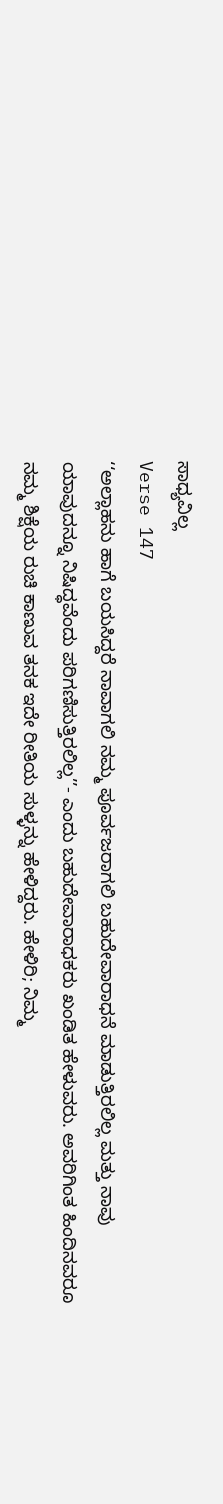ಸಾಧ್ಯವಿಲ್ಲ
Verse 147
‘‘ಅಲ್ಲಾಹನು ಹಾಗೆ ಬಯಸಿದ್ದರೆ ನಾವಾಗಲಿ ನಮ್ಮ ಪೂರ್ವಜರಾಗಲಿ ಬಹುದೇವಾರಾಧನೆ ಮಾಡುತ್ತಿರಲಿಲ್ಲ ಮತ್ತು ನಾವು ಯಾವುದನ್ನೂ ನಿಷಿದ್ಧವೆಂದು ಪರಿಗಣಿಸುತ್ತಿರಲಿಲ್ಲ’’- ಎಂದು ಬಹುದೇವಾರಾಧಕರು ಖಂಡಿತ ಹೇಳುವರು. ಅವರಿಗಿಂತ ಹಿಂದಿನವರೂ ನಮ್ಮ ಶಿಕ್ಷೆಯ ರುಚಿ ಕಾಣುವ ತನಕ ಇದೇ ರೀತಿಯ ಸುಳ್ಳನ್ನು ಹೇಳಿದ್ದರು. ಹೇಳಿರಿ; ನಿಮ್ಮ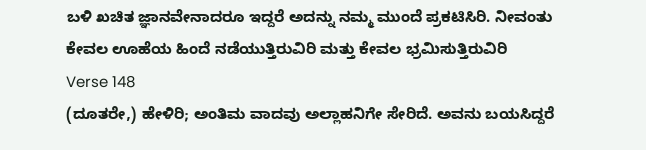ಬಳಿ ಖಚಿತ ಜ್ಞಾನವೇನಾದರೂ ಇದ್ದರೆ ಅದನ್ನು ನಮ್ಮ ಮುಂದೆ ಪ್ರಕಟಿಸಿರಿ. ನೀವಂತು ಕೇವಲ ಊಹೆಯ ಹಿಂದೆ ನಡೆಯುತ್ತಿರುವಿರಿ ಮತ್ತು ಕೇವಲ ಭ್ರಮಿಸುತ್ತಿರುವಿರಿ
Verse 148
(ದೂತರೇ,) ಹೇಳಿರಿ; ಅಂತಿಮ ವಾದವು ಅಲ್ಲಾಹನಿಗೇ ಸೇರಿದೆ. ಅವನು ಬಯಸಿದ್ದರೆ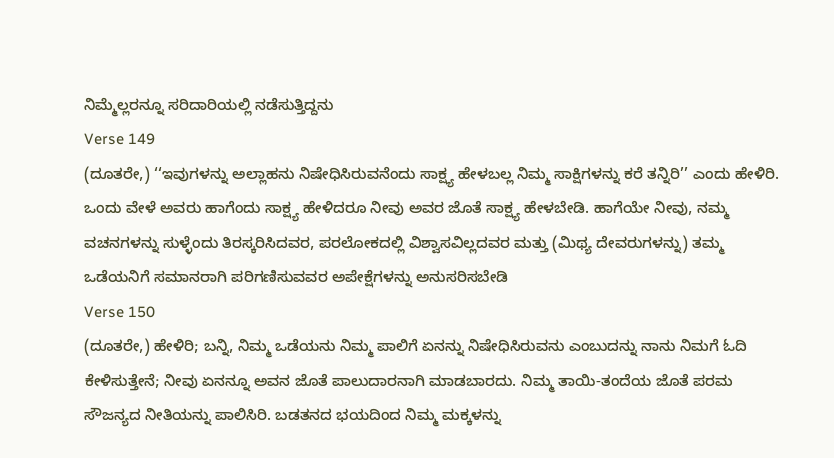ನಿಮ್ಮೆಲ್ಲರನ್ನೂ ಸರಿದಾರಿಯಲ್ಲಿ ನಡೆಸುತ್ತಿದ್ದನು
Verse 149
(ದೂತರೇ,) ‘‘ಇವುಗಳನ್ನು ಅಲ್ಲಾಹನು ನಿಷೇಧಿಸಿರುವನೆಂದು ಸಾಕ್ಷ್ಯ ಹೇಳಬಲ್ಲ ನಿಮ್ಮ ಸಾಕ್ಷಿಗಳನ್ನು ಕರೆ ತನ್ನಿರಿ’’ ಎಂದು ಹೇಳಿರಿ. ಒಂದು ವೇಳೆ ಅವರು ಹಾಗೆಂದು ಸಾಕ್ಷ್ಯ ಹೇಳಿದರೂ ನೀವು ಅವರ ಜೊತೆ ಸಾಕ್ಷ್ಯ ಹೇಳಬೇಡಿ. ಹಾಗೆಯೇ ನೀವು, ನಮ್ಮ ವಚನಗಳನ್ನು ಸುಳ್ಳೆಂದು ತಿರಸ್ಕರಿಸಿದವರ, ಪರಲೋಕದಲ್ಲಿ ವಿಶ್ವಾಸವಿಲ್ಲದವರ ಮತ್ತು (ಮಿಥ್ಯ ದೇವರುಗಳನ್ನು) ತಮ್ಮ ಒಡೆಯನಿಗೆ ಸಮಾನರಾಗಿ ಪರಿಗಣಿಸುವವರ ಅಪೇಕ್ಷೆಗಳನ್ನು ಅನುಸರಿಸಬೇಡಿ
Verse 150
(ದೂತರೇ,) ಹೇಳಿರಿ; ಬನ್ನಿ, ನಿಮ್ಮ ಒಡೆಯನು ನಿಮ್ಮ ಪಾಲಿಗೆ ಏನನ್ನು ನಿಷೇಧಿಸಿರುವನು ಎಂಬುದನ್ನು ನಾನು ನಿಮಗೆ ಓದಿ ಕೇಳಿಸುತ್ತೇನೆ; ನೀವು ಏನನ್ನೂ ಅವನ ಜೊತೆ ಪಾಲುದಾರನಾಗಿ ಮಾಡಬಾರದು. ನಿಮ್ಮ ತಾಯಿ-ತಂದೆಯ ಜೊತೆ ಪರಮ ಸೌಜನ್ಯದ ನೀತಿಯನ್ನು ಪಾಲಿಸಿರಿ. ಬಡತನದ ಭಯದಿಂದ ನಿಮ್ಮ ಮಕ್ಕಳನ್ನು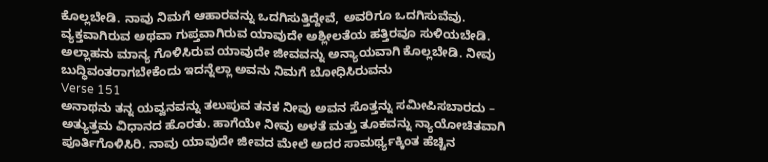ಕೊಲ್ಲಬೇಡಿ. ನಾವು ನಿಮಗೆ ಆಹಾರವನ್ನು ಒದಗಿಸುತ್ತಿದ್ದೇವೆ, ಅವರಿಗೂ ಒದಗಿಸುವೆವು. ವ್ಯಕ್ತವಾಗಿರುವ ಅಥವಾ ಗುಪ್ತವಾಗಿರುವ ಯಾವುದೇ ಅಶ್ಲೀಲತೆಯ ಹತ್ತಿರವೂ ಸುಳಿಯಬೇಡಿ. ಅಲ್ಲಾಹನು ಮಾನ್ಯ ಗೊಳಿಸಿರುವ ಯಾವುದೇ ಜೀವವನ್ನು ಅನ್ಯಾಯವಾಗಿ ಕೊಲ್ಲಬೇಡಿ. ನೀವು ಬುದ್ಧಿವಂತರಾಗಬೇಕೆಂದು ಇದನ್ನೆಲ್ಲಾ ಅವನು ನಿಮಗೆ ಬೋಧಿಸಿರುವನು
Verse 151
ಅನಾಥನು ತನ್ನ ಯವ್ವನವನ್ನು ತಲುಪುವ ತನಕ ನೀವು ಅವನ ಸೊತ್ತನ್ನು ಸಮೀಪಿಸಬಾರದು – ಅತ್ಯುತ್ತಮ ವಿಧಾನದ ಹೊರತು. ಹಾಗೆಯೇ ನೀವು ಅಳತೆ ಮತ್ತು ತೂಕವನ್ನು ನ್ಯಾಯೋಚಿತವಾಗಿ ಪೂರ್ತಿಗೊಳಿಸಿರಿ. ನಾವು ಯಾವುದೇ ಜೀವದ ಮೇಲೆ ಅದರ ಸಾಮರ್ಥ್ಯಕ್ಕಿಂತ ಹೆಚ್ಚಿನ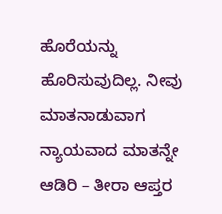ಹೊರೆಯನ್ನು ಹೊರಿಸುವುದಿಲ್ಲ. ನೀವು ಮಾತನಾಡುವಾಗ ನ್ಯಾಯವಾದ ಮಾತನ್ನೇ ಆಡಿರಿ – ತೀರಾ ಆಪ್ತರ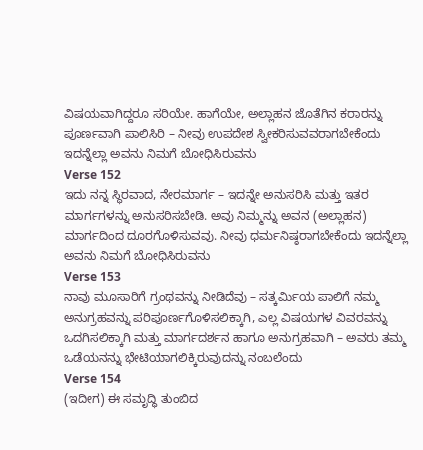ವಿಷಯವಾಗಿದ್ದರೂ ಸರಿಯೇ. ಹಾಗೆಯೇ, ಅಲ್ಲಾಹನ ಜೊತೆಗಿನ ಕರಾರನ್ನು ಪೂರ್ಣವಾಗಿ ಪಾಲಿಸಿರಿ – ನೀವು ಉಪದೇಶ ಸ್ವೀಕರಿಸುವವರಾಗಬೇಕೆಂದು ಇದನ್ನೆಲ್ಲಾ ಅವನು ನಿಮಗೆ ಬೋಧಿಸಿರುವನು
Verse 152
ಇದು ನನ್ನ ಸ್ಥಿರವಾದ, ನೇರಮಾರ್ಗ – ಇದನ್ನೇ ಅನುಸರಿಸಿ ಮತ್ತು ಇತರ ಮಾರ್ಗಗಳನ್ನು ಅನುಸರಿಸಬೇಡಿ. ಅವು ನಿಮ್ಮನ್ನು ಅವನ (ಅಲ್ಲಾಹನ) ಮಾರ್ಗದಿಂದ ದೂರಗೊಳಿಸುವವು. ನೀವು ಧರ್ಮನಿಷ್ಠರಾಗಬೇಕೆಂದು ಇದನ್ನೆಲ್ಲಾ ಅವನು ನಿಮಗೆ ಬೋಧಿಸಿರುವನು
Verse 153
ನಾವು ಮೂಸಾರಿಗೆ ಗ್ರಂಥವನ್ನು ನೀಡಿದೆವು – ಸತ್ಕರ್ಮಿಯ ಪಾಲಿಗೆ ನಮ್ಮ ಅನುಗ್ರಹವನ್ನು ಪರಿಪೂರ್ಣಗೊಳಿಸಲಿಕ್ಕಾಗಿ, ಎಲ್ಲ ವಿಷಯಗಳ ವಿವರವನ್ನು ಒದಗಿಸಲಿಕ್ಕಾಗಿ ಮತ್ತು ಮಾರ್ಗದರ್ಶನ ಹಾಗೂ ಅನುಗ್ರಹವಾಗಿ – ಅವರು ತಮ್ಮ ಒಡೆಯನನ್ನು ಭೇಟಿಯಾಗಲಿಕ್ಕಿರುವುದನ್ನು ನಂಬಲೆಂದು
Verse 154
(ಇದೀಗ) ಈ ಸಮೃದ್ಧಿ ತುಂಬಿದ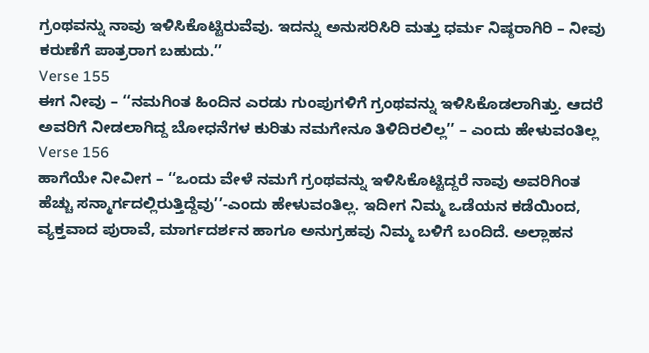ಗ್ರಂಥವನ್ನು ನಾವು ಇಳಿಸಿಕೊಟ್ಟಿರುವೆವು. ಇದನ್ನು ಅನುಸರಿಸಿರಿ ಮತ್ತು ಧರ್ಮ ನಿಷ್ಠರಾಗಿರಿ – ನೀವು ಕರುಣೆಗೆ ಪಾತ್ರರಾಗ ಬಹುದು.’’
Verse 155
ಈಗ ನೀವು – ‘‘ನಮಗಿಂತ ಹಿಂದಿನ ಎರಡು ಗುಂಪುಗಳಿಗೆ ಗ್ರಂಥವನ್ನು ಇಳಿಸಿಕೊಡಲಾಗಿತ್ತು. ಆದರೆ ಅವರಿಗೆ ನೀಡಲಾಗಿದ್ದ ಬೋಧನೆಗಳ ಕುರಿತು ನಮಗೇನೂ ತಿಳಿದಿರಲಿಲ್ಲ’’ – ಎಂದು ಹೇಳುವಂತಿಲ್ಲ
Verse 156
ಹಾಗೆಯೇ ನೀವೀಗ – ‘‘ಒಂದು ವೇಳೆ ನಮಗೆ ಗ್ರಂಥವನ್ನು ಇಳಿಸಿಕೊಟ್ಟಿದ್ದರೆ ನಾವು ಅವರಿಗಿಂತ ಹೆಚ್ಚು ಸನ್ಮಾರ್ಗದಲ್ಲಿರುತ್ತಿದ್ದೆವು’’-ಎಂದು ಹೇಳುವಂತಿಲ್ಲ. ಇದೀಗ ನಿಮ್ಮ ಒಡೆಯನ ಕಡೆಯಿಂದ, ವ್ಯಕ್ತವಾದ ಪುರಾವೆ, ಮಾರ್ಗದರ್ಶನ ಹಾಗೂ ಅನುಗ್ರಹವು ನಿಮ್ಮ ಬಳಿಗೆ ಬಂದಿದೆ. ಅಲ್ಲಾಹನ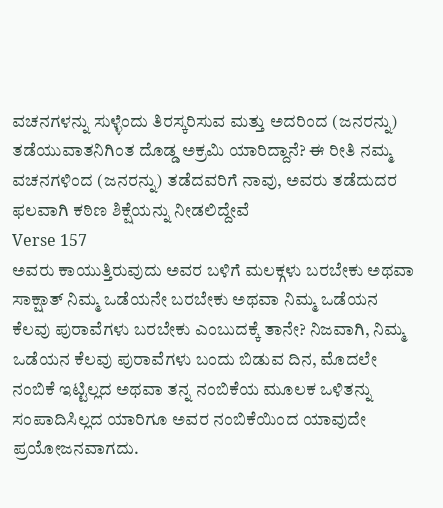ವಚನಗಳನ್ನು ಸುಳ್ಳೆಂದು ತಿರಸ್ಕರಿಸುವ ಮತ್ತು ಅದರಿಂದ (ಜನರನ್ನು) ತಡೆಯುವಾತನಿಗಿಂತ ದೊಡ್ಡ ಅಕ್ರಮಿ ಯಾರಿದ್ದಾನೆ? ಈ ರೀತಿ ನಮ್ಮ ವಚನಗಳಿಂದ (ಜನರನ್ನು) ತಡೆದವರಿಗೆ ನಾವು, ಅವರು ತಡೆದುದರ ಫಲವಾಗಿ ಕಠಿಣ ಶಿಕ್ಷೆಯನ್ನು ನೀಡಲಿದ್ದೇವೆ
Verse 157
ಅವರು ಕಾಯುತ್ತಿರುವುದು ಅವರ ಬಳಿಗೆ ಮಲಕ್ಗಳು ಬರಬೇಕು ಅಥವಾ ಸಾಕ್ಷಾತ್ ನಿಮ್ಮ ಒಡೆಯನೇ ಬರಬೇಕು ಅಥವಾ ನಿಮ್ಮ ಒಡೆಯನ ಕೆಲವು ಪುರಾವೆಗಳು ಬರಬೇಕು ಎಂಬುದಕ್ಕೆ ತಾನೇ? ನಿಜವಾಗಿ, ನಿಮ್ಮ ಒಡೆಯನ ಕೆಲವು ಪುರಾವೆಗಳು ಬಂದು ಬಿಡುವ ದಿನ, ಮೊದಲೇ ನಂಬಿಕೆ ಇಟ್ಟಿಲ್ಲದ ಅಥವಾ ತನ್ನ ನಂಬಿಕೆಯ ಮೂಲಕ ಒಳಿತನ್ನು ಸಂಪಾದಿಸಿಲ್ಲದ ಯಾರಿಗೂ ಅವರ ನಂಬಿಕೆಯಿಂದ ಯಾವುದೇ ಪ್ರಯೋಜನವಾಗದು.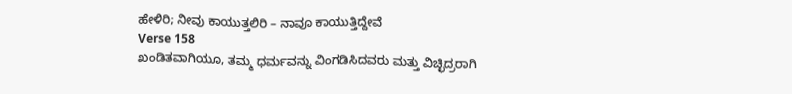ಹೇಳಿರಿ; ನೀವು ಕಾಯುತ್ತಲಿರಿ – ನಾವೂ ಕಾಯುತ್ತಿದ್ದೇವೆ
Verse 158
ಖಂಡಿತವಾಗಿಯೂ, ತಮ್ಮ ಧರ್ಮವನ್ನು ವಿಂಗಡಿಸಿದವರು ಮತ್ತು ವಿಚ್ಛಿದ್ರರಾಗಿ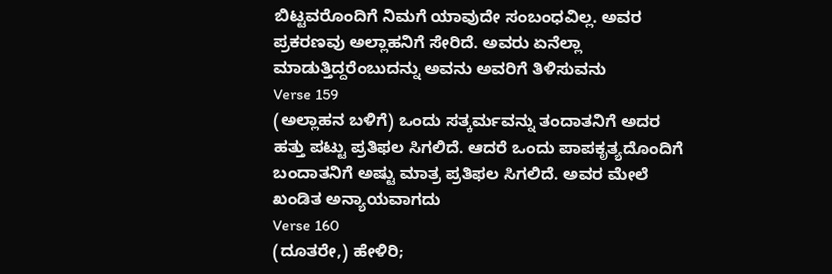ಬಿಟ್ಟವರೊಂದಿಗೆ ನಿಮಗೆ ಯಾವುದೇ ಸಂಬಂಧವಿಲ್ಲ. ಅವರ ಪ್ರಕರಣವು ಅಲ್ಲಾಹನಿಗೆ ಸೇರಿದೆ. ಅವರು ಏನೆಲ್ಲಾ ಮಾಡುತ್ತಿದ್ದರೆಂಬುದನ್ನು ಅವನು ಅವರಿಗೆ ತಿಳಿಸುವನು
Verse 159
(ಅಲ್ಲಾಹನ ಬಳಿಗೆ) ಒಂದು ಸತ್ಕರ್ಮವನ್ನು ತಂದಾತನಿಗೆ ಅದರ ಹತ್ತು ಪಟ್ಟು ಪ್ರತಿಫಲ ಸಿಗಲಿದೆ. ಆದರೆ ಒಂದು ಪಾಪಕೃತ್ಯದೊಂದಿಗೆ ಬಂದಾತನಿಗೆ ಅಷ್ಟು ಮಾತ್ರ ಪ್ರತಿಫಲ ಸಿಗಲಿದೆ. ಅವರ ಮೇಲೆ ಖಂಡಿತ ಅನ್ಯಾಯವಾಗದು
Verse 160
(ದೂತರೇ,) ಹೇಳಿರಿ;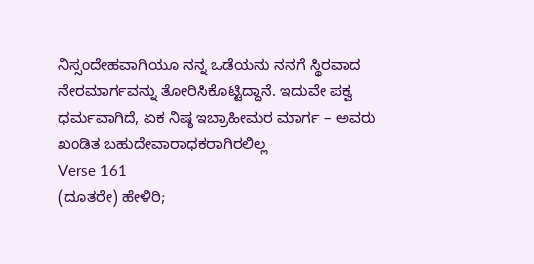ನಿಸ್ಸಂದೇಹವಾಗಿಯೂ ನನ್ನ ಒಡೆಯನು ನನಗೆ ಸ್ಥಿರವಾದ ನೇರಮಾರ್ಗವನ್ನು ತೋರಿಸಿಕೊಟ್ಟಿದ್ದಾನೆ. ಇದುವೇ ಪಕ್ವ ಧರ್ಮವಾಗಿದೆ, ಏಕ ನಿಷ್ಠ ಇಬ್ರಾಹೀಮರ ಮಾರ್ಗ – ಅವರು ಖಂಡಿತ ಬಹುದೇವಾರಾಧಕರಾಗಿರಲಿಲ್ಲ
Verse 161
(ದೂತರೇ) ಹೇಳಿರಿ;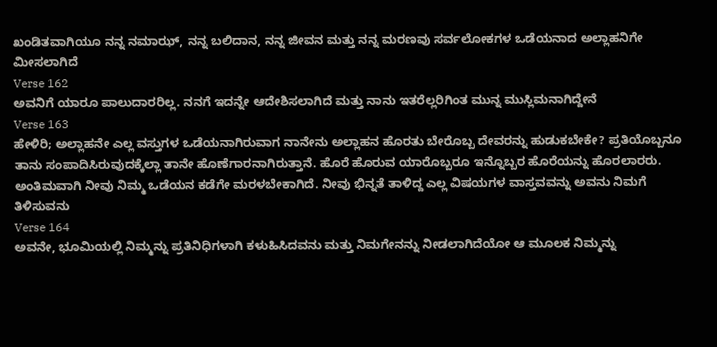ಖಂಡಿತವಾಗಿಯೂ ನನ್ನ ನಮಾಝ್, ನನ್ನ ಬಲಿದಾನ, ನನ್ನ ಜೀವನ ಮತ್ತು ನನ್ನ ಮರಣವು ಸರ್ವಲೋಕಗಳ ಒಡೆಯನಾದ ಅಲ್ಲಾಹನಿಗೇ ಮೀಸಲಾಗಿದೆ
Verse 162
ಅವನಿಗೆ ಯಾರೂ ಪಾಲುದಾರರಿಲ್ಲ. ನನಗೆ ಇದನ್ನೇ ಆದೇಶಿಸಲಾಗಿದೆ ಮತ್ತು ನಾನು ಇತರೆಲ್ಲರಿಗಿಂತ ಮುನ್ನ ಮುಸ್ಲಿಮನಾಗಿದ್ದೇನೆ
Verse 163
ಹೇಳಿರಿ; ಅಲ್ಲಾಹನೇ ಎಲ್ಲ ವಸ್ತುಗಳ ಒಡೆಯನಾಗಿರುವಾಗ ನಾನೇನು ಅಲ್ಲಾಹನ ಹೊರತು ಬೇರೊಬ್ಬ ದೇವರನ್ನು ಹುಡುಕಬೇಕೇ? ಪ್ರತಿಯೊಬ್ಬನೂ ತಾನು ಸಂಪಾದಿಸಿರುವುದಕ್ಕೆಲ್ಲಾ ತಾನೇ ಹೊಣೆಗಾರನಾಗಿರುತ್ತಾನೆ. ಹೊರೆ ಹೊರುವ ಯಾರೊಬ್ಬರೂ ಇನ್ನೊಬ್ಬರ ಹೊರೆಯನ್ನು ಹೊರಲಾರರು. ಅಂತಿಮವಾಗಿ ನೀವು ನಿಮ್ಮ ಒಡೆಯನ ಕಡೆಗೇ ಮರಳಬೇಕಾಗಿದೆ. ನೀವು ಭಿನ್ನತೆ ತಾಳಿದ್ದ ಎಲ್ಲ ವಿಷಯಗಳ ವಾಸ್ತವವನ್ನು ಅವನು ನಿಮಗೆ ತಿಳಿಸುವನು
Verse 164
ಅವನೇ, ಭೂಮಿಯಲ್ಲಿ ನಿಮ್ಮನ್ನು ಪ್ರತಿನಿಧಿಗಳಾಗಿ ಕಳುಹಿಸಿದವನು ಮತ್ತು ನಿಮಗೇನನ್ನು ನೀಡಲಾಗಿದೆಯೋ ಆ ಮೂಲಕ ನಿಮ್ಮನ್ನು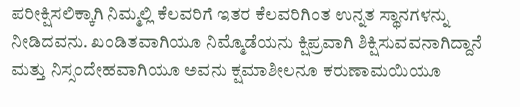ಪರೀಕ್ಷಿಸಲಿಕ್ಕಾಗಿ ನಿಮ್ಮಲ್ಲಿ ಕೆಲವರಿಗೆ ಇತರ ಕೆಲವರಿಗಿಂತ ಉನ್ನತ ಸ್ಥಾನಗಳನ್ನು ನೀಡಿದವನು. ಖಂಡಿತವಾಗಿಯೂ ನಿಮ್ಮೊಡೆಯನು ಕ್ಷಿಪ್ರವಾಗಿ ಶಿಕ್ಷಿಸುವವನಾಗಿದ್ದಾನೆ ಮತ್ತು ನಿಸ್ಸಂದೇಹವಾಗಿಯೂ ಅವನು ಕ್ಷಮಾಶೀಲನೂ ಕರುಣಾಮಯಿಯೂ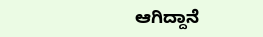ಆಗಿದ್ದಾನೆ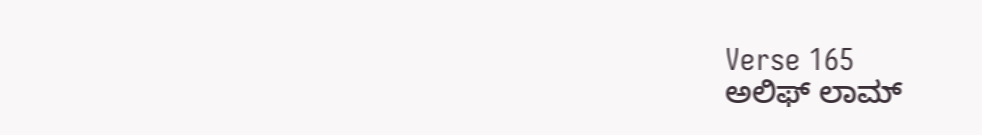Verse 165
ಅಲಿಫ್ ಲಾಮ್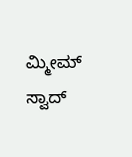ಮ್ಮೀಮ್ ಸ್ವಾದ್